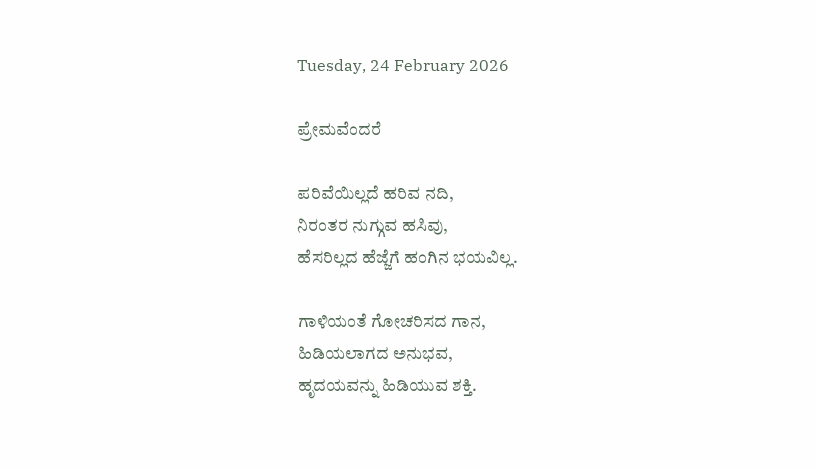Tuesday, 24 February 2026

ಪ್ರೇಮವೆಂದರೆ

ಪರಿವೆಯಿಲ್ಲದೆ ಹರಿವ ನದಿ,
ನಿರಂತರ ನುಗ್ಗುವ ಹಸಿವು,
ಹೆಸರಿಲ್ಲದ ಹೆಜ್ಜೆಗೆ ಹಂಗಿನ ಭಯವಿಲ್ಲ.

ಗಾಳಿಯಂತೆ ಗೋಚರಿಸದ ಗಾನ,
ಹಿಡಿಯಲಾಗದ ಅನುಭವ,
ಹೃದಯವನ್ನು ಹಿಡಿಯುವ ಶಕ್ತಿ.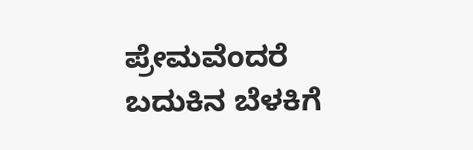ಪ್ರೇಮವೆಂದರೆ
ಬದುಕಿನ ಬೆಳಕಿಗೆ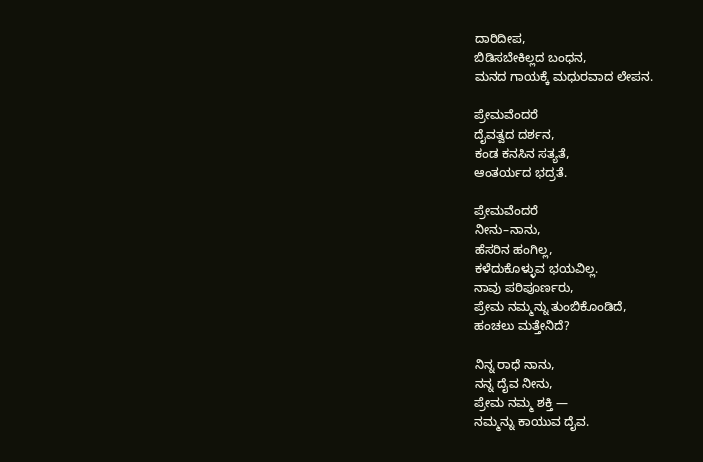ದಾರಿದೀಪ,
ಬಿಡಿಸಬೇಕಿಲ್ಲದ ಬಂಧನ,
ಮನದ ಗಾಯಕ್ಕೆ ಮಧುರವಾದ ಲೇಪನ.

ಪ್ರೇಮವೆಂದರೆ
ದೈವತ್ವದ ದರ್ಶನ,
ಕಂಡ ಕನಸಿನ ಸತ್ಯತೆ,
ಆಂತರ್ಯದ ಭದ್ರತೆ.

ಪ್ರೇಮವೆಂದರೆ
ನೀನು–ನಾನು,
ಹೆಸರಿನ ಹಂಗಿಲ್ಲ,
ಕಳೆದುಕೊಳ್ಳುವ ಭಯವಿಲ್ಲ.
ನಾವು ಪರಿಪೂರ್ಣರು,
ಪ್ರೇಮ ನಮ್ಮನ್ನು ತುಂಬಿಕೊಂಡಿದೆ,
ಹಂಚಲು ಮತ್ತೇನಿದೆ?

ನಿನ್ನ ರಾಧೆ ನಾನು,
ನನ್ನ ದೈವ ನೀನು,
ಪ್ರೇಮ ನಮ್ಮ ಶಕ್ತಿ —
ನಮ್ಮನ್ನು ಕಾಯುವ ದೈವ.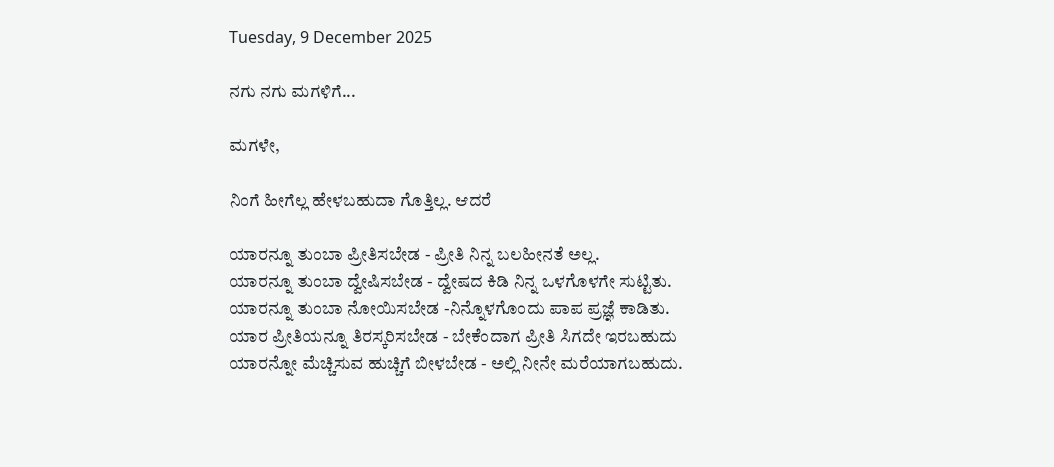Tuesday, 9 December 2025

ನಗು ನಗು ಮಗಳಿಗೆ...

ಮಗಳೇ,

ನಿಂಗೆ ಹೀಗೆಲ್ಲ ಹೇಳಬಹುದಾ ಗೊತ್ತಿಲ್ಲ. ಆದರೆ

ಯಾರನ್ನೂ ತುಂಬಾ ಪ್ರೀತಿಸಬೇಡ - ಪ್ರೀತಿ ನಿನ್ನ ಬಲಹೀನತೆ ಅಲ್ಲ.
ಯಾರನ್ನೂ ತುಂಬಾ ದ್ವೇಷಿಸಬೇಡ - ದ್ವೇಷದ ಕಿಡಿ ನಿನ್ನ ಒಳಗೊಳಗೇ ಸುಟ್ಟಿತು.
ಯಾರನ್ನೂ ತುಂಬಾ ನೋಯಿಸಬೇಡ -ನಿನ್ನೊಳಗೊಂದು ಪಾಪ ಪ್ರಜ್ಞೆ ಕಾಡಿತು.
ಯಾರ ಪ್ರೀತಿಯನ್ನೂ ತಿರಸ್ಕರಿಸಬೇಡ - ಬೇಕೆಂದಾಗ ಪ್ರೀತಿ ಸಿಗದೇ ಇರಬಹುದು
ಯಾರನ್ನೋ ಮೆಚ್ಚಿಸುವ ಹುಚ್ಚಿಗೆ ಬೀಳಬೇಡ - ಅಲ್ಲಿ ನೀನೇ ಮರೆಯಾಗಬಹುದು.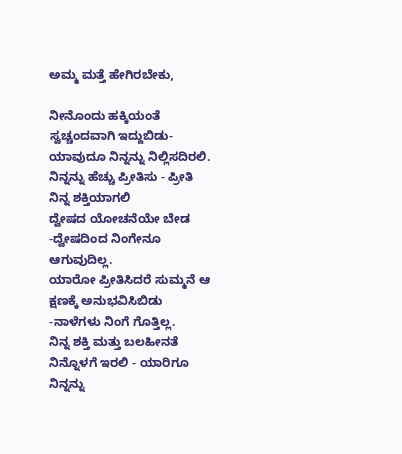ಅಮ್ಮ ಮತ್ತೆ ಹೇಗಿರಬೇಕು,

ನೀನೊಂದು ಹಕ್ಕಿಯಂತೆ ಸ್ವಚ್ಚಂದವಾಗಿ ಇದ್ದುಬಿಡು- ಯಾವುದೂ ನಿನ್ನನ್ನು ನಿಲ್ಲಿಸದಿರಲಿ.
ನಿನ್ನನ್ನು ಹೆಚ್ಚು ಪ್ರೀತಿಸು - ಪ್ರೀತಿ ನಿನ್ನ ಶಕ್ತಿಯಾಗಲಿ
ದ್ವೇಷದ ಯೋಚನೆಯೇ ಬೇಡ -ದ್ವೇಷದಿಂದ ನಿಂಗೇನೂ ಆಗುವುದಿಲ್ಲ.
ಯಾರೋ ಪ್ರೀತಿಸಿದರೆ ಸುಮ್ಮನೆ ಆ ಕ್ಷಣಕ್ಕೆ ಅನುಭವಿಸಿಬಿಡು -ನಾಳೆಗಳು ನಿಂಗೆ ಗೊತ್ತಿಲ್ಲ.
ನಿನ್ನ ಶಕ್ತಿ ಮತ್ತು ಬಲಹೀನತೆ ನಿನ್ನೊಳಗೆ ಇರಲಿ - ಯಾರಿಗೂ ನಿನ್ನನ್ನು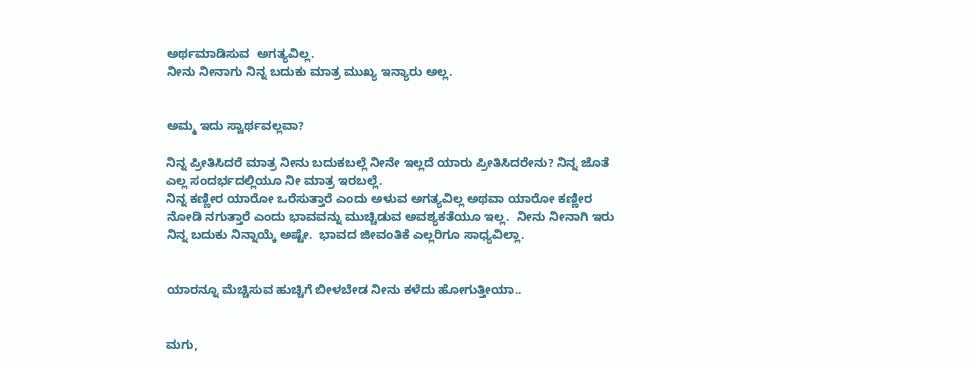ಅರ್ಥಮಾಡಿಸುವ  ಅಗತ್ಯವಿಲ್ಲ.
ನೀನು ನೀನಾಗು ನಿನ್ನ ಬದುಕು ಮಾತ್ರ ಮುಖ್ಯ ಇನ್ಯಾರು ಅಲ್ಲ.


ಅಮ್ಮ ಇದು ಸ್ವಾರ್ಥವಲ್ಲವಾ?

ನಿನ್ನ ಪ್ರೀತಿಸಿದರೆ ಮಾತ್ರ ನೀನು ಬದುಕಬಲ್ಲೆ ನೀನೇ ಇಲ್ಲದೆ ಯಾರು ಪ್ರೀತಿಸಿದರೇನು? ನಿನ್ನ ಜೊತೆ ಎಲ್ಲ ಸಂದರ್ಭದಲ್ಲಿಯೂ ನೀ ಮಾತ್ರ ಇರಬಲ್ಲೆ.
ನಿನ್ನ ಕಣ್ಣೀರ ಯಾರೋ ಒರೆಸುತ್ತಾರೆ ಎಂದು ಅಳುವ ಅಗತ್ಯವಿಲ್ಲ ಅಥವಾ ಯಾರೋ ಕಣ್ಣೀರ ನೋಡಿ ನಗುತ್ತಾರೆ ಎಂದು ಭಾವವನ್ನು ಮುಚ್ಚಿಡುವ ಅವಶ್ಯಕತೆಯೂ ಇಲ್ಲ.  ನೀನು ನೀನಾಗಿ ಇರು ನಿನ್ನ ಬದುಕು ನಿನ್ನಾಯ್ಕೆ ಅಷ್ಟೇ.  ಭಾವದ ಜೀವಂತಿಕೆ ಎಲ್ಲರಿಗೂ ಸಾಧ್ಯವಿಲ್ಲಾ.


ಯಾರನ್ನೂ ಮೆಚ್ಚಿಸುವ ಹುಚ್ಚಿಗೆ ಬೀಳಬೇಡ ನೀನು ಕಳೆದು ಹೋಗುತ್ತೀಯಾ..


ಮಗು,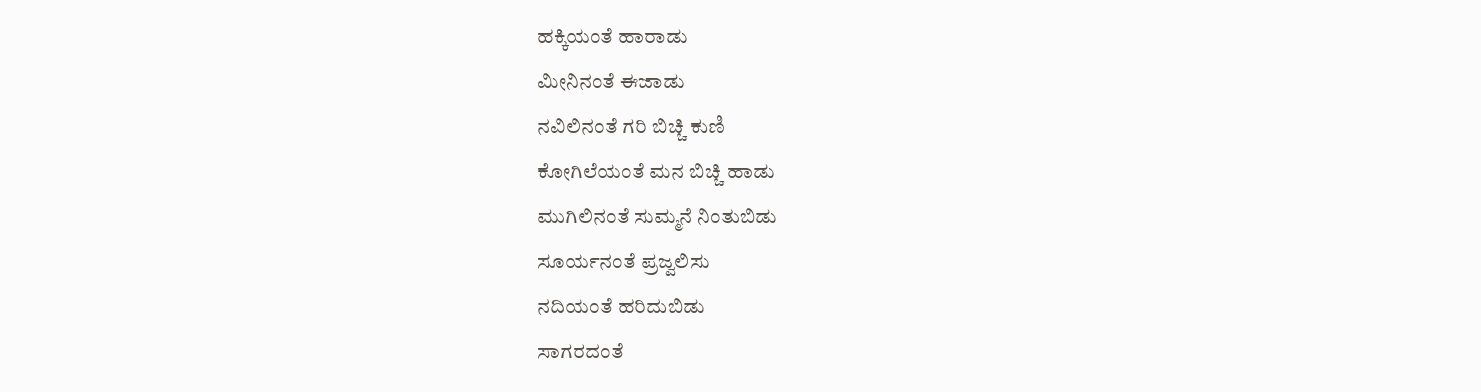ಹಕ್ಕಿಯಂತೆ ಹಾರಾಡು
ಮೀನಿನಂತೆ ಈಜಾಡು
ನವಿಲಿನಂತೆ ಗರಿ ಬಿಚ್ಚಿ ಕುಣಿ
ಕೋಗಿಲೆಯಂತೆ ಮನ ಬಿಚ್ಚಿ ಹಾಡು
ಮುಗಿಲಿನಂತೆ ಸುಮ್ಮನೆ ನಿಂತುಬಿಡು
ಸೂರ್ಯನಂತೆ ಪ್ರಜ್ವಲಿಸು
ನದಿಯಂತೆ ಹರಿದುಬಿಡು
ಸಾಗರದಂತೆ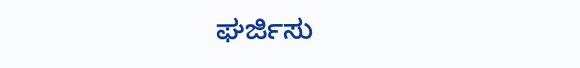ಘರ್ಜಿಸು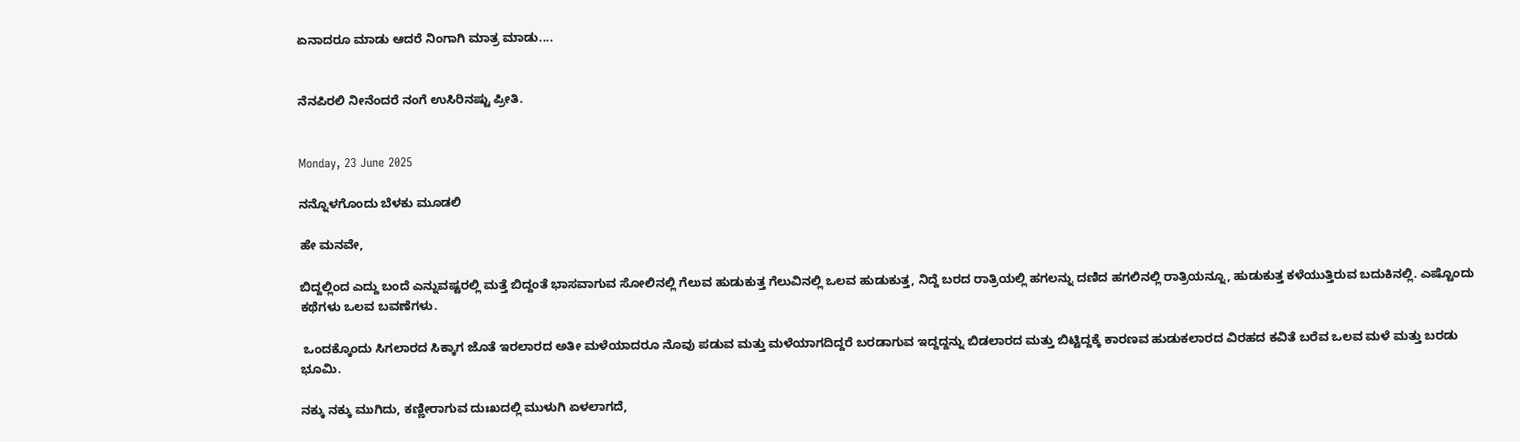ಏನಾದರೂ ಮಾಡು ಆದರೆ ನಿಂಗಾಗಿ ಮಾತ್ರ ಮಾಡು....


ನೆನಪಿರಲಿ ನೀನೆಂದರೆ ನಂಗೆ ಉಸಿರಿನಷ್ಟು ಪ್ರೀತಿ.


Monday, 23 June 2025

ನನ್ನೊಳಗೊಂದು ಬೆಳಕು ಮೂಡಲಿ

ಹೇ ಮನವೇ,

ಬಿದ್ದಲ್ಲಿಂದ ಎದ್ದು ಬಂದೆ ಎನ್ನುವಷ್ಟರಲ್ಲಿ ಮತ್ತೆ ಬಿದ್ದಂತೆ ಭಾಸವಾಗುವ ಸೋಲಿನಲ್ಲಿ ಗೆಲುವ ಹುಡುಕುತ್ತ ಗೆಲುವಿನಲ್ಲಿ ಒಲವ ಹುಡುಕುತ್ತ, ನಿದ್ದೆ ಬರದ ರಾತ್ರಿಯಲ್ಲಿ ಹಗಲನ್ನು ದಣಿದ ಹಗಲಿನಲ್ಲಿ ರಾತ್ರಿಯನ್ನೂ, ಹುಡುಕುತ್ತ ಕಳೆಯುತ್ತಿರುವ ಬದುಕಿನಲ್ಲಿ. ಎಷ್ಟೊಂದು ಕಥೆಗಳು ಒಲವ ಬವಣೆಗಳು.

 ಒಂದಕ್ಕೊಂದು ಸಿಗಲಾರದ ಸಿಕ್ಕಾಗ ಜೊತೆ ಇರಲಾರದ ಅತೀ ಮಳೆಯಾದರೂ ನೊವು ಪಡುವ ಮತ್ತು ಮಳೆಯಾಗದಿದ್ದರೆ ಬರಡಾಗುವ ಇದ್ದದ್ದನ್ನು ಬಿಡಲಾರದ ಮತ್ತು ಬಿಟ್ಟಿದ್ದಕ್ಕೆ ಕಾರಣವ ಹುಡುಕಲಾರದ ವಿರಹದ ಕವಿತೆ ಬರೆವ ಒಲವ ಮಳೆ ಮತ್ತು ಬರಡು ಭೂಮಿ.

ನಕ್ಕು ನಕ್ಕು ಮುಗಿದು, ಕಣ್ಣೀರಾಗುವ ದುಃಖದಲ್ಲಿ ಮುಳುಗಿ ಏಳಲಾಗದೆ,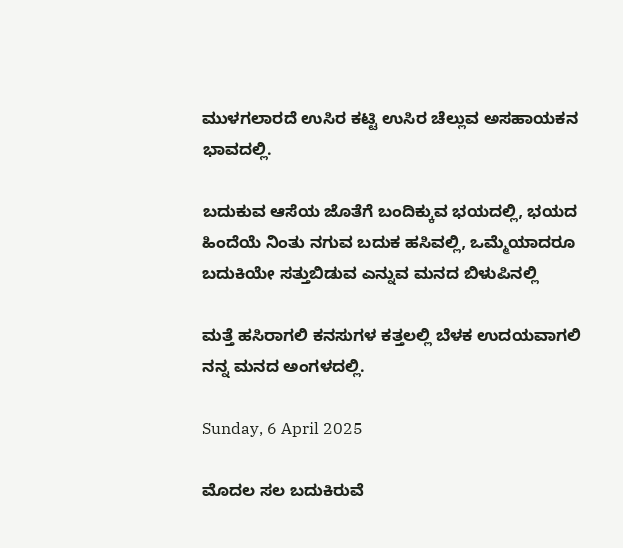ಮುಳಗಲಾರದೆ ಉಸಿರ ಕಟ್ಟಿ ಉಸಿರ ಚೆಲ್ಲುವ ಅಸಹಾಯಕನ‌ ಭಾವದಲ್ಲಿ.

ಬದುಕುವ ಆಸೆಯ ಜೊತೆಗೆ ಬಂದಿಕ್ಕುವ ಭಯದಲ್ಲಿ, ಭಯದ ಹಿಂದೆಯೆ ನಿಂತು ನಗುವ ಬದುಕ‌ ಹಸಿವಲ್ಲಿ, ಒಮ್ಮೆಯಾದರೂ ಬದುಕಿಯೇ ಸತ್ತುಬಿಡುವ ಎನ್ನುವ ಮನದ ಬಿಳುಪಿನಲ್ಲಿ

ಮತ್ತೆ ಹಸಿರಾಗಲಿ ಕನಸುಗಳ ಕತ್ತಲಲ್ಲಿ ಬೆಳಕ ಉದಯವಾಗಲಿ ನನ್ನ ಮನದ ಅಂಗಳದಲ್ಲಿ.

Sunday, 6 April 2025

ಮೊದಲ ಸಲ ಬದುಕಿರುವೆ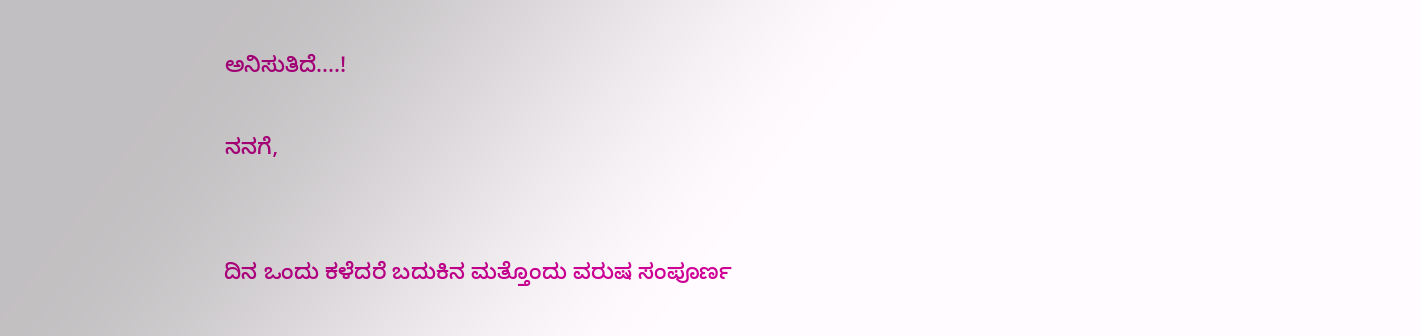ಅನಿಸುತಿದೆ....!

ನನಗೆ,


ದಿನ ಒಂದು ಕಳೆದರೆ ಬದುಕಿನ ಮತ್ತೊಂದು ವರುಷ ಸಂಪೂರ್ಣ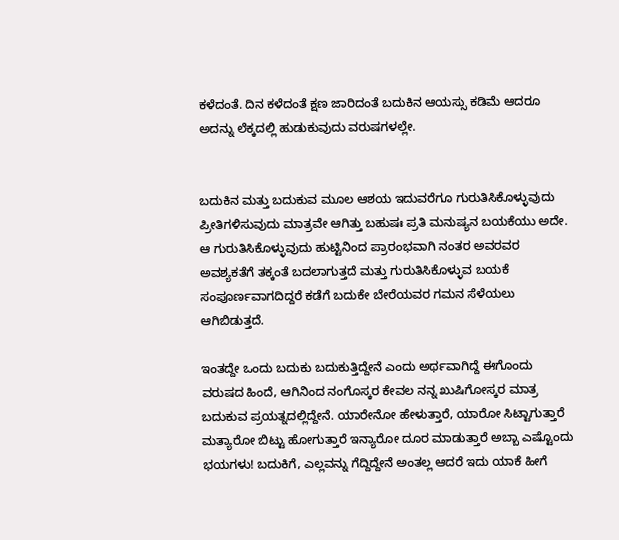ಕಳೆದಂತೆ. ದಿನ ಕಳೆದಂತೆ ಕ್ಷಣ ಜಾರಿದಂತೆ ಬದುಕಿನ ಆಯಸ್ಸು ಕಡಿಮೆ ಆದರೂ ಅದನ್ನು ಲೆಕ್ಕದಲ್ಲಿ ಹುಡುಕುವುದು ವರುಷಗಳಲ್ಲೇ.


ಬದುಕಿನ ಮತ್ತು ಬದುಕುವ ಮೂಲ ಆಶಯ ಇದುವರೆಗೂ ಗುರುತಿಸಿಕೊಳ್ಳುವುದು  ಪ್ರೀತಿಗಳಿಸುವುದು ಮಾತ್ರವೇ ಆಗಿತ್ತು ಬಹುಷಃ ಪ್ರತಿ ಮನುಷ್ಯನ ಬಯಕೆಯು ಅದೇ. ಆ ಗುರುತಿಸಿಕೊಳ್ಳುವುದು ಹುಟ್ಟಿನಿಂದ ಪ್ರಾರಂಭವಾಗಿ ನಂತರ ಅವರವರ ಅವಶ್ಯಕತೆಗೆ ತಕ್ಕಂತೆ ಬದಲಾಗುತ್ತದೆ ಮತ್ತು ಗುರುತಿಸಿಕೊಳ್ಳುವ ಬಯಕೆ ಸಂಪೂರ್ಣವಾಗದಿದ್ದರೆ ಕಡೆಗೆ ಬದುಕೇ ಬೇರೆಯವರ ಗಮನ ಸೆಳೆಯಲು ಆಗಿಬಿಡುತ್ತದೆ.

ಇಂತದ್ದೇ ಒಂದು ಬದುಕು ಬದುಕುತ್ತಿದ್ದೇನೆ ಎಂದು ಅರ್ಥವಾಗಿದ್ದೆ ಈಗೊಂದು ವರುಷದ ಹಿಂದೆ, ಆಗಿನಿಂದ ನಂಗೊಸ್ಕರ ಕೇವಲ ನನ್ನ ಖುಷಿಗೋಸ್ಕರ ಮಾತ್ರ ಬದುಕುವ ಪ್ರಯತ್ನದಲ್ಲಿದ್ದೇನೆ. ಯಾರೇನೋ ಹೇಳುತ್ತಾರೆ, ಯಾರೋ ಸಿಟ್ಟಾಗುತ್ತಾರೆ ಮತ್ಯಾರೋ ಬಿಟ್ಟು ಹೋಗುತ್ತಾರೆ ಇನ್ಯಾರೋ ದೂರ ಮಾಡುತ್ತಾರೆ ಅಬ್ಬಾ ಎಷ್ಟೊಂದು ಭಯಗಳು! ಬದುಕಿಗೆ, ಎಲ್ಲವನ್ನು ಗೆದ್ದಿದ್ದೇನೆ ಅಂತಲ್ಲ ಆದರೆ ಇದು ಯಾಕೆ ಹೀಗೆ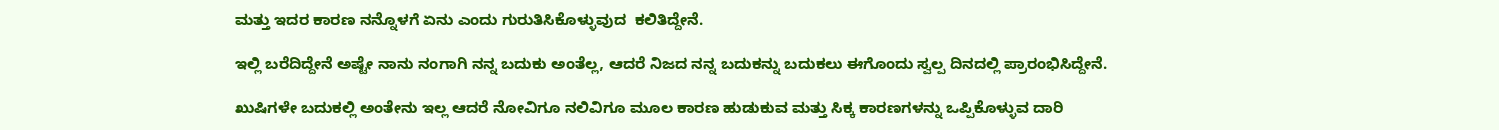ಮತ್ತು ಇದರ ಕಾರಣ ನನ್ನೊಳಗೆ ಏನು ಎಂದು ಗುರುತಿಸಿಕೊಳ್ಳುವುದ  ಕಲಿತಿದ್ದೇನೆ.

ಇಲ್ಲಿ ಬರೆದಿದ್ದೇನೆ ಅಷ್ಟೇ ನಾನು ನಂಗಾಗಿ ನನ್ನ ಬದುಕು ಅಂತೆಲ್ಲ, ಆದರೆ ನಿಜದ ನನ್ನ ಬದುಕನ್ನು ಬದುಕಲು ಈಗೊಂದು ಸ್ವಲ್ಪ ದಿನದಲ್ಲಿ ಪ್ರಾರಂಭಿಸಿದ್ದೇನೆ.

ಖುಷಿಗಳೇ ಬದುಕಲ್ಲಿ ಅಂತೇನು ಇಲ್ಲ ಆದರೆ ನೋವಿಗೂ ನಲಿವಿಗೂ ಮೂಲ ಕಾರಣ ಹುಡುಕುವ ಮತ್ತು ಸಿಕ್ಕ ಕಾರಣಗಳನ್ನು ಒಪ್ಪಿಕೊಳ್ಳುವ ದಾರಿ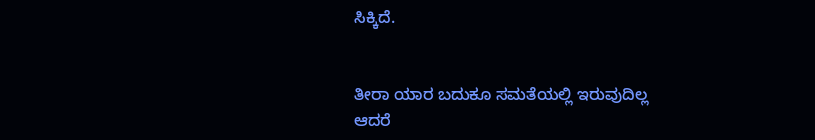ಸಿಕ್ಕಿದೆ.


ತೀರಾ ಯಾರ ಬದುಕೂ ಸಮತೆಯಲ್ಲಿ ಇರುವುದಿಲ್ಲ ಆದರೆ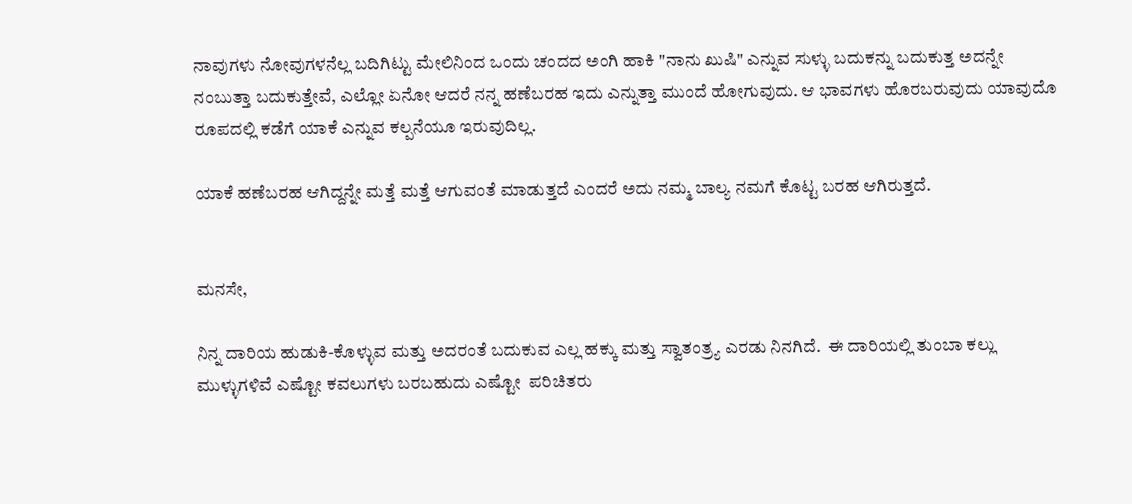ನಾವುಗಳು ನೋವುಗಳನೆಲ್ಲ ಬದಿಗಿಟ್ಟು ಮೇಲಿನಿಂದ ಒಂದು ಚಂದದ ಅಂಗಿ ಹಾಕಿ "ನಾನು ಖುಷಿ" ಎನ್ನುವ ಸುಳ್ಳು ಬದುಕನ್ನು ಬದುಕುತ್ತ ಅದನ್ನೇ ನಂಬುತ್ತಾ ಬದುಕುತ್ತೇವೆ, ಎಲ್ಲೋ ಏನೋ ಆದರೆ ನನ್ನ ಹಣೆಬರಹ ಇದು ಎನ್ನುತ್ತಾ ಮುಂದೆ ಹೋಗುವುದು. ಆ ಭಾವಗಳು ಹೊರಬರುವುದು ಯಾವುದೊ ರೂಪದಲ್ಲಿ ಕಡೆಗೆ ಯಾಕೆ ಎನ್ನುವ ಕಲ್ಪನೆಯೂ ಇರುವುದಿಲ್ಲ.

ಯಾಕೆ ಹಣೆಬರಹ ಆಗಿದ್ದನ್ನೇ ಮತ್ತೆ ಮತ್ತೆ ಆಗುವಂತೆ ಮಾಡುತ್ತದೆ ಎಂದರೆ ಅದು ನಮ್ಮ ಬಾಲ್ಯ ನಮಗೆ ಕೊಟ್ಟ ಬರಹ ಆಗಿರುತ್ತದೆ.


ಮನಸೇ,

ನಿನ್ನ ದಾರಿಯ ಹುಡುಕಿ-ಕೊಳ್ಳುವ ಮತ್ತು ಅದರಂತೆ ಬದುಕುವ ಎಲ್ಲ ಹಕ್ಕು ಮತ್ತು ಸ್ವಾತಂತ್ರ್ಯ ಎರಡು ನಿನಗಿದೆ.  ಈ ದಾರಿಯಲ್ಲಿ ತುಂಬಾ ಕಲ್ಲು ಮುಳ್ಳುಗಳಿವೆ ಎಷ್ಟೋ ಕವಲುಗಳು ಬರಬಹುದು ಎಷ್ಟೋ  ಪರಿಚಿತರು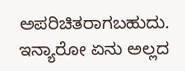ಅಪರಿಚಿತರಾಗಬಹುದು. ಇನ್ಯಾರೋ ಏನು ಅಲ್ಲದ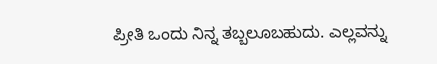ಪ್ರೀತಿ ಒಂದು ನಿನ್ನ ತಬ್ಬಲೂಬಹುದು. ಎಲ್ಲವನ್ನು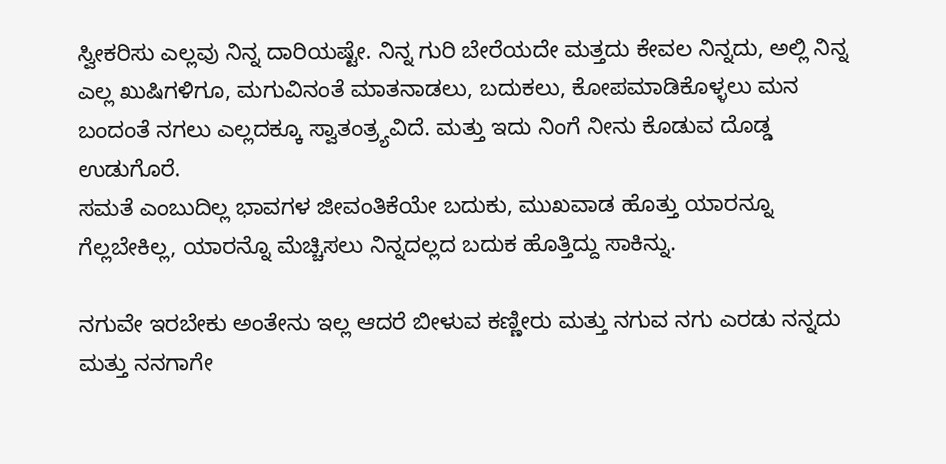ಸ್ವೀಕರಿಸು ಎಲ್ಲವು ನಿನ್ನ ದಾರಿಯಷ್ಟೇ. ನಿನ್ನ ಗುರಿ ಬೇರೆಯದೇ ಮತ್ತದು ಕೇವಲ ನಿನ್ನದು, ಅಲ್ಲಿ ನಿನ್ನ ಎಲ್ಲ ಖುಷಿಗಳಿಗೂ, ಮಗುವಿನಂತೆ ಮಾತನಾಡಲು, ಬದುಕಲು, ಕೋಪಮಾಡಿಕೊಳ್ಳಲು ಮನ ಬಂದಂತೆ ನಗಲು ಎಲ್ಲದಕ್ಕೂ ಸ್ವಾತಂತ್ರ್ಯವಿದೆ. ಮತ್ತು ಇದು ನಿಂಗೆ ನೀನು ಕೊಡುವ ದೊಡ್ಡ ಉಡುಗೊರೆ.
ಸಮತೆ ಎಂಬುದಿಲ್ಲ ಭಾವಗಳ ಜೀವಂತಿಕೆಯೇ ಬದುಕು, ಮುಖವಾಡ ಹೊತ್ತು ಯಾರನ್ನೂ ಗೆಲ್ಲಬೇಕಿಲ್ಲ, ಯಾರನ್ನೊ ಮೆಚ್ಚಿಸಲು ನಿನ್ನದಲ್ಲದ ಬದುಕ ಹೊತ್ತಿದ್ದು ಸಾಕಿನ್ನು.

ನಗುವೇ ಇರಬೇಕು ಅಂತೇನು ಇಲ್ಲ ಆದರೆ ಬೀಳುವ ಕಣ್ಣೀರು ಮತ್ತು ನಗುವ ನಗು ಎರಡು ನನ್ನದು ಮತ್ತು ನನಗಾಗೇ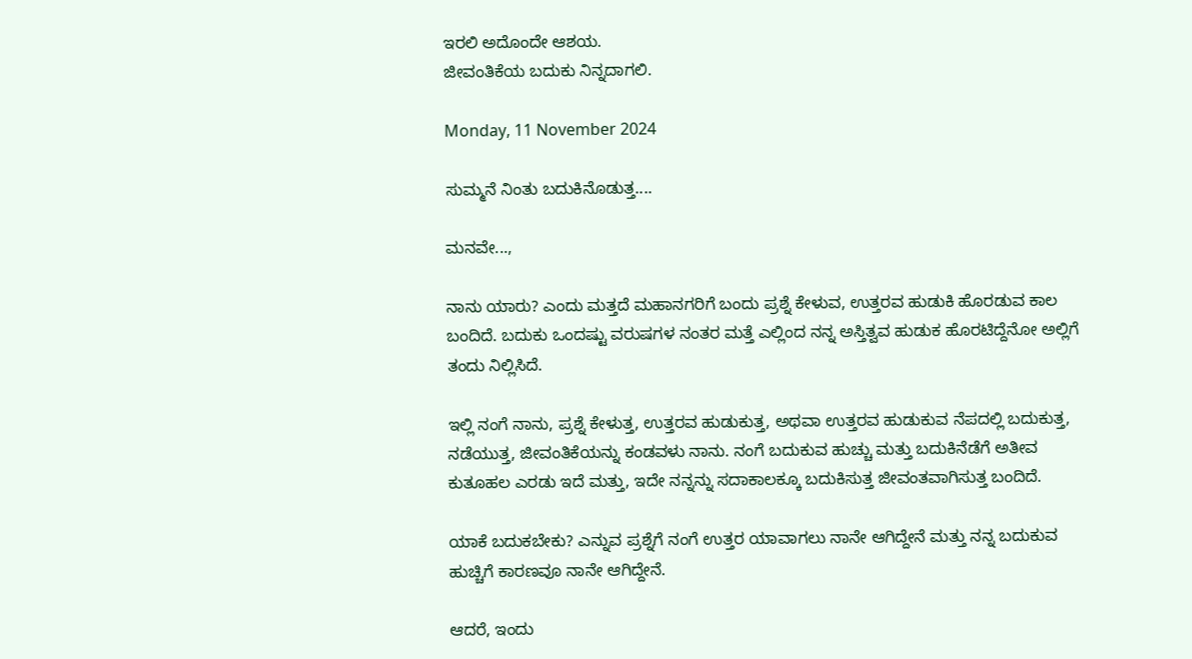ಇರಲಿ ಅದೊಂದೇ ಆಶಯ.
ಜೀವಂತಿಕೆಯ ಬದುಕು ನಿನ್ನದಾಗಲಿ.

Monday, 11 November 2024

ಸುಮ್ಮನೆ ನಿಂತು ಬದುಕಿನೊಡುತ್ತ....

ಮನವೇ...,

ನಾನು ಯಾರು? ಎಂದು ಮತ್ತದೆ ಮಹಾನಗರಿಗೆ ಬಂದು ಪ್ರಶ್ನೆ ಕೇಳುವ, ಉತ್ತರವ ಹುಡುಕಿ ಹೊರಡುವ ಕಾಲ ಬಂದಿದೆ. ಬದುಕು ಒಂದಷ್ಟು ವರುಷಗಳ ನಂತರ ಮತ್ತೆ ಎಲ್ಲಿಂದ ನನ್ನ ಅಸ್ತಿತ್ವವ ಹುಡುಕ ಹೊರಟಿದ್ದೆನೋ ಅಲ್ಲಿಗೆ ತಂದು ನಿಲ್ಲಿಸಿದೆ.

ಇಲ್ಲಿ ನಂಗೆ ನಾನು, ಪ್ರಶ್ನೆ ಕೇಳುತ್ತ, ಉತ್ತರವ ಹುಡುಕುತ್ತ, ಅಥವಾ ಉತ್ತರವ ಹುಡುಕುವ ನೆಪದಲ್ಲಿ ಬದುಕುತ್ತ, ನಡೆಯುತ್ತ, ಜೀವಂತಿಕೆಯನ್ನು ಕಂಡವಳು ನಾನು. ನಂಗೆ ಬದುಕುವ ಹುಚ್ಚು ಮತ್ತು ಬದುಕಿನೆಡೆಗೆ ಅತೀವ ಕುತೂಹಲ ಎರಡು ಇದೆ ಮತ್ತು, ಇದೇ ನನ್ನನ್ನು ಸದಾಕಾಲಕ್ಕೂ ಬದುಕಿಸುತ್ತ ಜೀವಂತವಾಗಿಸುತ್ತ ಬಂದಿದೆ.

ಯಾಕೆ ಬದುಕಬೇಕು? ಎನ್ನುವ ಪ್ರಶ್ನೆಗೆ ನಂಗೆ ಉತ್ತರ ಯಾವಾಗಲು ನಾನೇ ಆಗಿದ್ದೇನೆ ಮತ್ತು ನನ್ನ ಬದುಕುವ ಹುಚ್ಚಿಗೆ ಕಾರಣವೂ ನಾನೇ ಆಗಿದ್ದೇನೆ.

ಆದರೆ, ಇಂದು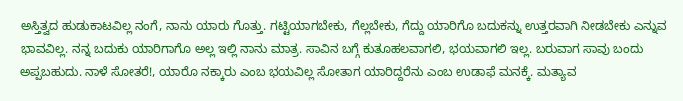ಅಸ್ತಿತ್ವದ ಹುಡುಕಾಟವಿಲ್ಲ ನಂಗೆ, ನಾನು ಯಾರು ಗೊತ್ತು. ಗಟ್ಟಿಯಾಗಬೇಕು, ಗೆಲ್ಲಬೇಕು, ಗೆದ್ದು ಯಾರಿಗೊ ಬದುಕನ್ನು ಉತ್ತರವಾಗಿ ನೀಡಬೇಕು ಎನ್ನುವ ಭಾವವಿಲ್ಲ. ನನ್ನ ಬದುಕು ಯಾರಿಗಾಗೊ ಅಲ್ಲ ಇಲ್ಲಿ ನಾನು ಮಾತ್ರ. ಸಾವಿನ ಬಗ್ಗೆ ಕುತೂಹಲವಾಗಲಿ, ಭಯವಾಗಲಿ ಇಲ್ಲ. ಬರುವಾಗ ಸಾವು ಬಂದು ಅಪ್ಪಬಹುದು. ನಾಳೆ ಸೋತರೆ!, ಯಾರೊ ನಕ್ಕಾರು ಎಂಬ ಭಯವಿಲ್ಲ ಸೋತಾಗ ಯಾರಿದ್ದರೆನು ಎಂಬ ಉಡಾಫೆ ಮನಕ್ಕೆ. ಮತ್ಯಾವ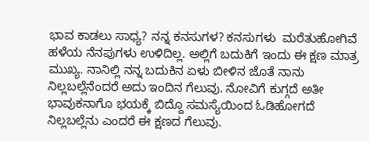ಭಾವ ಕಾಡಲು ಸಾಧ್ಯ? ನನ್ನ ಕನಸುಗಳ? ಕನಸುಗಳು  ಮರೆತುಹೋಗಿವೆ ಹಳೆಯ ನೆನಪುಗಳು ಉಳಿದಿಲ್ಲ. ಅಲ್ಲಿಗೆ ಬದುಕಿಗೆ ಇಂದು ಈ ಕ್ಷಣ ಮಾತ್ರ ಮುಖ್ಯ. ನಾನಿಲ್ಲಿ ನನ್ನ ಬದುಕಿನ ಏಳು ಬೀಳಿನ ಜೊತೆ ನಾನು ನಿಲ್ಲಬಲ್ಲೆನೆಂದರೆ ಅದು ಇಂದಿನ ಗೆಲುವು. ನೋವಿಗೆ ಕುಗ್ಗದೆ ಅತೀ ಭಾವುಕನಾಗೊ ಭಯಕ್ಕೆ ಬಿದ್ದೊ ಸಮಸ್ಯೆಯಿಂದ ಓಡಿಹೋಗದೆ ನಿಲ್ಲಬಲ್ಲೆನು ಎಂದರೆ ಈ ಕ್ಷಣದ ಗೆಲುವು.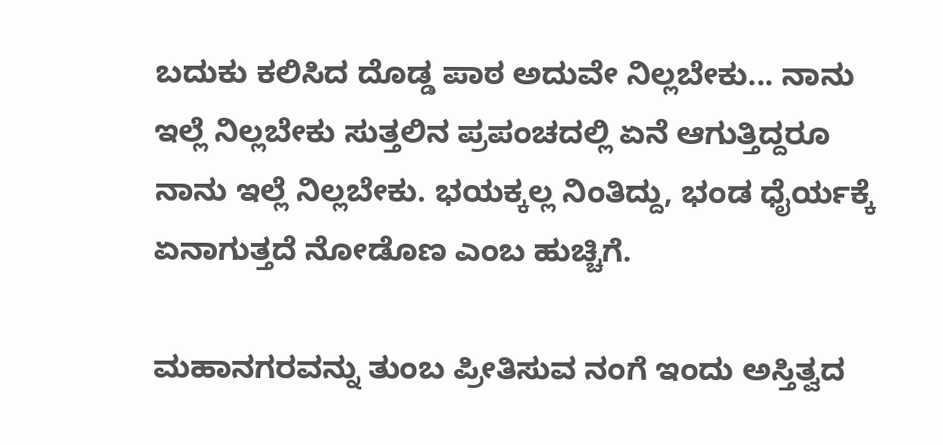ಬದುಕು ಕಲಿಸಿದ ದೊಡ್ಡ ಪಾಠ ಅದುವೇ ನಿಲ್ಲಬೇಕು... ನಾನು ಇಲ್ಲೆ ನಿಲ್ಲಬೇಕು ಸುತ್ತಲಿನ ಪ್ರಪಂಚದಲ್ಲಿ ಏನೆ ಆಗುತ್ತಿದ್ದರೂ ನಾನು ಇಲ್ಲೆ ನಿಲ್ಲಬೇಕು. ಭಯಕ್ಕಲ್ಲ ನಿಂತಿದ್ದು, ಭಂಡ ಧೈರ್ಯಕ್ಕೆ ಏನಾಗುತ್ತದೆ ನೋಡೊಣ ಎಂಬ ಹುಚ್ಚಿಗೆ.

ಮಹಾನಗರವನ್ನು ತುಂಬ ಪ್ರೀತಿಸುವ ನಂಗೆ ಇಂದು‌ ಅಸ್ತಿತ್ವದ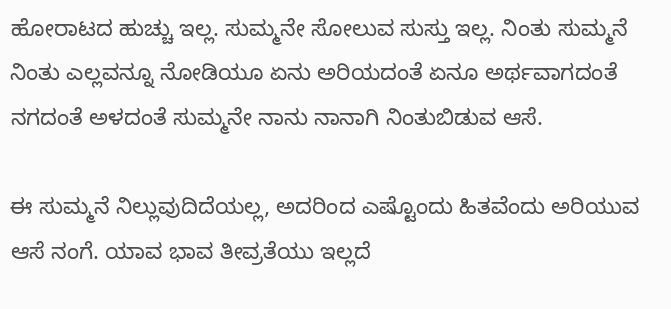ಹೋರಾಟದ ಹುಚ್ಚು ಇಲ್ಲ. ಸುಮ್ಮನೇ ಸೋಲುವ ಸುಸ್ತು ಇಲ್ಲ. ನಿಂತು ಸುಮ್ಮನೆ ನಿಂತು ಎಲ್ಲವನ್ನೂ ನೋಡಿಯೂ ಏನು ಅರಿಯದಂತೆ ಏನೂ ಅರ್ಥವಾಗದಂತೆ ನಗದಂತೆ ಅಳದಂತೆ ಸುಮ್ಮನೇ ನಾನು ನಾನಾಗಿ ನಿಂತುಬಿಡುವ ಆಸೆ‌.

ಈ ಸುಮ್ಮನೆ ನಿಲ್ಲುವುದಿದೆಯಲ್ಲ, ಅದರಿಂದ ಎಷ್ಟೊಂದು ಹಿತವೆಂದು ಅರಿಯುವ ಆಸೆ ನಂಗೆ. ಯಾವ ಭಾವ ತೀವ್ರತೆಯು ಇಲ್ಲದೆ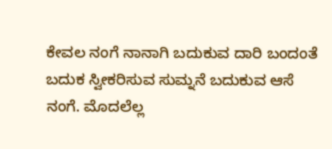ಕೇವಲ ನಂಗೆ ನಾನಾಗಿ ಬದುಕುವ ದಾರಿ ಬಂದಂತೆ ಬದುಕ ಸ್ವೀಕರಿಸುವ ಸುಮ್ನನೆ ಬದುಕುವ ಆಸೆ ನಂಗೆ. ಮೊದಲೆಲ್ಲ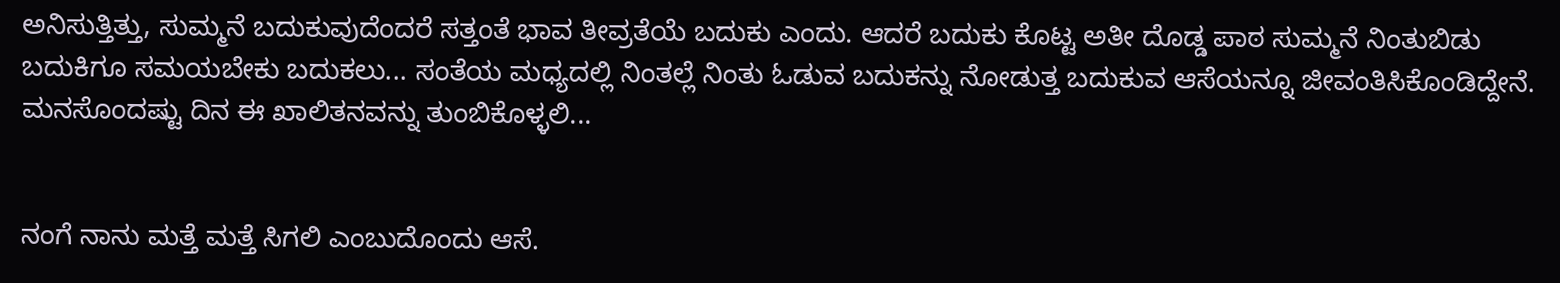ಅನಿಸುತ್ತಿತ್ತು, ಸುಮ್ಮನೆ ಬದುಕುವುದೆಂದರೆ ಸತ್ತಂತೆ ಭಾವ ತೀವ್ರತೆಯೆ ಬದುಕು ಎಂದು. ಆದರೆ ಬದುಕು ಕೊಟ್ಟ ಅತೀ ದೊಡ್ಡ ಪಾಠ ಸುಮ್ಮನೆ ನಿಂತುಬಿಡು ಬದುಕಿಗೂ ಸಮಯಬೇಕು ಬದುಕಲು... ಸಂತೆಯ ಮಧ್ಯದಲ್ಲಿ ನಿಂತಲ್ಲೆ ನಿಂತು ಓಡುವ ಬದುಕನ್ನು ನೋಡುತ್ತ ಬದುಕುವ ಆಸೆಯನ್ನೂ ಜೀವಂತಿಸಿಕೊಂಡಿದ್ದೇನೆ. ಮನಸೊಂದಷ್ಟು ದಿನ ಈ ಖಾಲಿತನವನ್ನು ತುಂಬಿಕೊಳ್ಳಲಿ...


ನಂಗೆ ನಾನು ಮತ್ತೆ ಮತ್ತೆ ಸಿಗಲಿ ಎಂಬುದೊಂದು ಆಸೆ.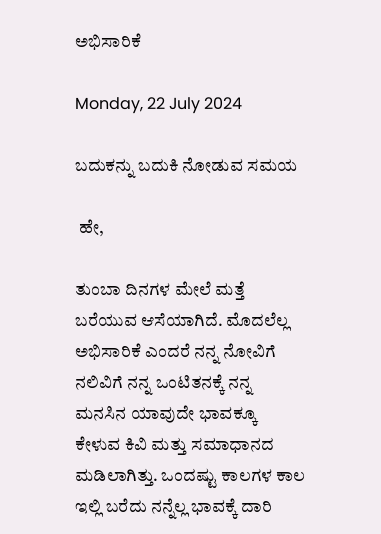ಅಭಿಸಾರಿಕೆ

Monday, 22 July 2024

ಬದುಕನ್ನು ಬದುಕಿ ನೋಡುವ ಸಮಯ

 ಹೇ,

ತುಂಬಾ ದಿನಗಳ ಮೇಲೆ ಮತ್ತೆ ಬರೆಯುವ ಆಸೆಯಾಗಿದೆ. ಮೊದಲೆಲ್ಲ ಅಭಿಸಾರಿಕೆ ಎಂದರೆ ನನ್ನ ನೋವಿಗೆ ನಲಿವಿಗೆ ನನ್ನ ಒಂಟಿತನಕ್ಕೆ ನನ್ನ ಮನಸಿನ ಯಾವುದೇ ಭಾವಕ್ಕೂ ಕೇಳುವ ಕಿವಿ ಮತ್ತು ಸಮಾಧಾನದ ಮಡಿಲಾಗಿತ್ತು. ಒಂದಷ್ಟು ಕಾಲಗಳ ಕಾಲ ಇಲ್ಲಿ ಬರೆದು ನನ್ನೆಲ್ಲ ಭಾವಕ್ಕೆ ದಾರಿ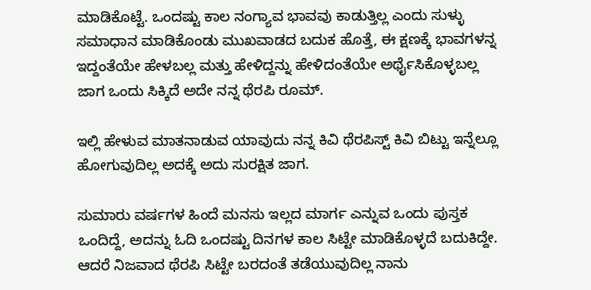ಮಾಡಿಕೊಟ್ಟೆ. ಒಂದಷ್ಟು ಕಾಲ ನಂಗ್ಯಾವ ಭಾವವು ಕಾಡುತ್ತಿಲ್ಲ ಎಂದು ಸುಳ್ಳು ಸಮಾಧಾನ ಮಾಡಿಕೊಂಡು ಮುಖವಾಡದ ಬದುಕ ಹೊತ್ತೆ, ಈ ಕ್ಷಣಕ್ಕೆ ಭಾವಗಳನ್ನ ಇದ್ದಂತೆಯೇ ಹೇಳಬಲ್ಲ ಮತ್ತು ಹೇಳಿದ್ದನ್ನು ಹೇಳಿದಂತೆಯೇ ಅರ್ಥೈಸಿಕೊಳ್ಳಬಲ್ಲ ಜಾಗ ಒಂದು ಸಿಕ್ಕಿದೆ ಅದೇ ನನ್ನ ಥೆರಪಿ ರೂಮ್.

ಇಲ್ಲಿ ಹೇಳುವ ಮಾತನಾಡುವ ಯಾವುದು ನನ್ನ ಕಿವಿ ಥೆರಪಿಸ್ಟ್ ಕಿವಿ ಬಿಟ್ಟು ಇನ್ನೆಲ್ಲೂ ಹೋಗುವುದಿಲ್ಲ ಅದಕ್ಕೆ ಅದು ಸುರಕ್ಷಿತ ಜಾಗ.

ಸುಮಾರು ವರ್ಷಗಳ ಹಿಂದೆ ಮನಸು ಇಲ್ಲದ ಮಾರ್ಗ ಎನ್ನುವ ಒಂದು ಪುಸ್ತಕ ಒಂದಿದ್ದೆ, ಅದನ್ನು ಓದಿ ಒಂದಷ್ಟು ದಿನಗಳ ಕಾಲ ಸಿಟ್ಟೇ ಮಾಡಿಕೊಳ್ಳದೆ ಬದುಕಿದ್ದೇ. ಆದರೆ ನಿಜವಾದ ಥೆರಪಿ ಸಿಟ್ಟೇ ಬರದಂತೆ ತಡೆಯುವುದಿಲ್ಲ ನಾನು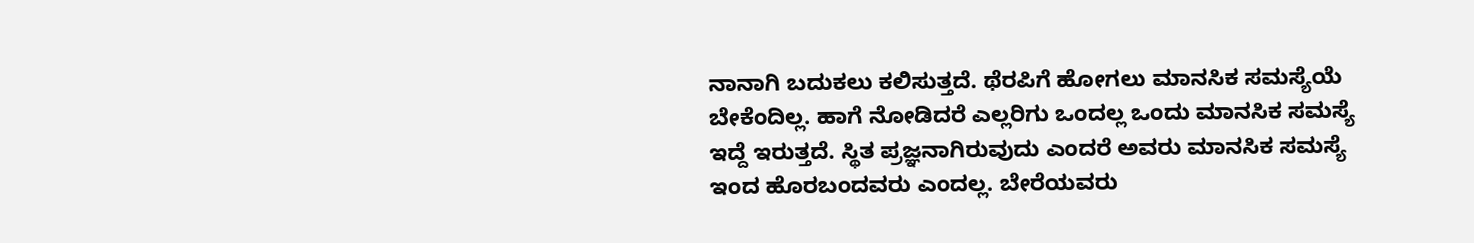ನಾನಾಗಿ ಬದುಕಲು ಕಲಿಸುತ್ತದೆ. ಥೆರಪಿಗೆ ಹೋಗಲು ಮಾನಸಿಕ ಸಮಸ್ಯೆಯೆ ಬೇಕೆಂದಿಲ್ಲ. ಹಾಗೆ ನೋಡಿದರೆ ಎಲ್ಲರಿಗು ಒಂದಲ್ಲ ಒಂದು ಮಾನಸಿಕ ಸಮಸ್ಯೆ ಇದ್ದೆ ಇರುತ್ತದೆ. ಸ್ಥಿತ ಪ್ರಜ್ಞನಾಗಿರುವುದು ಎಂದರೆ ಅವರು ಮಾನಸಿಕ ಸಮಸ್ಯೆ ಇಂದ ಹೊರಬಂದವರು ಎಂದಲ್ಲ. ಬೇರೆಯವರು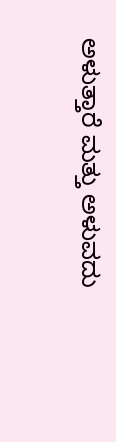ಅಳುತ್ತಾರೆ ಮತ್ತು ಅಳುವದು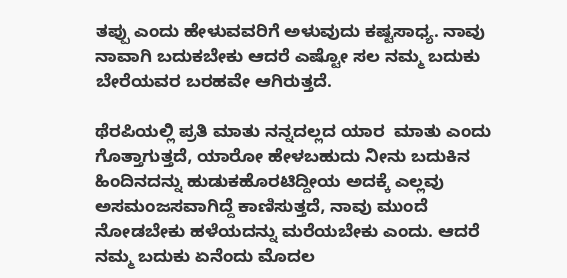ತಪ್ಪು ಎಂದು ಹೇಳುವವರಿಗೆ ಅಳುವುದು ಕಷ್ಟಸಾಧ್ಯ. ನಾವು ನಾವಾಗಿ ಬದುಕಬೇಕು ಆದರೆ ಎಷ್ಟೋ ಸಲ ನಮ್ಮ ಬದುಕು ಬೇರೆಯವರ ಬರಹವೇ ಆಗಿರುತ್ತದೆ.

ಥೆರಪಿಯಲ್ಲಿ ಪ್ರತಿ ಮಾತು ನನ್ನದಲ್ಲದ ಯಾರ  ಮಾತು ಎಂದು ಗೊತ್ತಾಗುತ್ತದೆ, ಯಾರೋ ಹೇಳಬಹುದು ನೀನು ಬದುಕಿನ ಹಿಂದಿನದನ್ನು ಹುಡುಕಹೊರಟಿದ್ದೀಯ ಅದಕ್ಕೆ ಎಲ್ಲವು ಅಸಮಂಜಸವಾಗಿದ್ದೆ ಕಾಣಿಸುತ್ತದೆ, ನಾವು ಮುಂದೆ ನೋಡಬೇಕು ಹಳೆಯದನ್ನು ಮರೆಯಬೇಕು ಎಂದು. ಆದರೆ ನಮ್ಮ ಬದುಕು ಏನೆಂದು ಮೊದಲ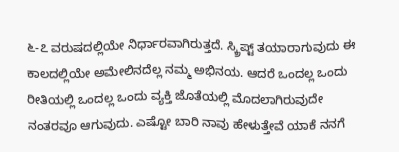೬-೭ ವರುಷದಲ್ಲಿಯೇ ನಿರ್ಧಾರವಾಗಿರುತ್ತದೆ. ಸ್ಕ್ರಿಪ್ಟ್ ತಯಾರಾಗುವುದು ಈ ಕಾಲದಲ್ಲಿಯೇ ಅಮೇಲಿನದೆಲ್ಲ ನಮ್ಮ ಅಭಿನಯ. ಆದರೆ ಒಂದಲ್ಲ ಒಂದು ರೀತಿಯಲ್ಲಿ ಒಂದಲ್ಲ ಒಂದು ವ್ಯಕ್ತಿ ಜೊತೆಯಲ್ಲಿ ಮೊದಲಾಗಿರುವುದೇ ನಂತರವೂ ಆಗುವುದು. ಎಷ್ಟೋ ಬಾರಿ ನಾವು ಹೇಳುತ್ತೇವೆ ಯಾಕೆ ನನಗೆ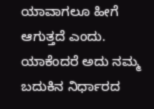ಯಾವಾಗಲೂ ಹೀಗೆ ಆಗುತ್ತದೆ ಎಂದು. ಯಾಕೆಂದರೆ ಅದು ನಮ್ಮ ಬದುಕಿನ ನಿರ್ಧಾರದ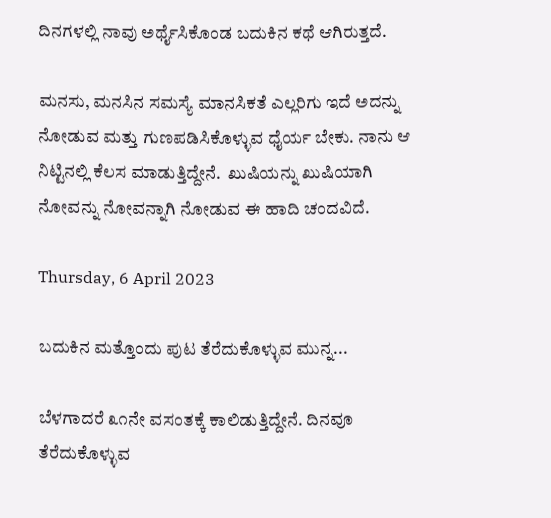ದಿನಗಳಲ್ಲಿ ನಾವು ಅರ್ಥೈಸಿಕೊಂಡ ಬದುಕಿನ ಕಥೆ ಆಗಿರುತ್ತದೆ.

ಮನಸು, ಮನಸಿನ ಸಮಸ್ಯೆ ಮಾನಸಿಕತೆ ಎಲ್ಲರಿಗು ಇದೆ ಅದನ್ನು ನೋಡುವ ಮತ್ತು ಗುಣಪಡಿಸಿಕೊಳ್ಳುವ ಧೈರ್ಯ ಬೇಕು. ನಾನು ಆ ನಿಟ್ಟಿನಲ್ಲಿ ಕೆಲಸ ಮಾಡುತ್ತಿದ್ದೇನೆ.  ಖುಷಿಯನ್ನು ಖುಷಿಯಾಗಿ ನೋವನ್ನು ನೋವನ್ನಾಗಿ ನೋಡುವ ಈ ಹಾದಿ ಚಂದವಿದೆ.

Thursday, 6 April 2023

ಬದುಕಿನ ಮತ್ತೊಂದು ಪುಟ ತೆರೆದುಕೊಳ್ಳುವ ಮುನ್ನ...

ಬೆಳಗಾದರೆ ೩೧ನೇ ವಸಂತಕ್ಕೆ ಕಾಲಿಡುತ್ತಿದ್ದೇನೆ. ದಿನವೂ ತೆರೆದುಕೊಳ್ಳುವ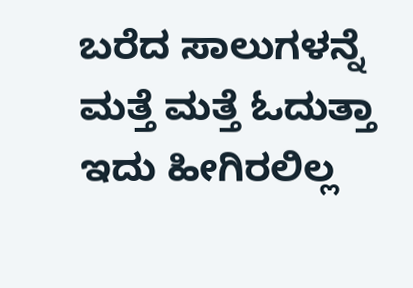ಬರೆದ ಸಾಲುಗಳನ್ನೆ ಮತ್ತೆ ಮತ್ತೆ ಓದುತ್ತಾ ಇದು ಹೀಗಿರಲಿಲ್ಲ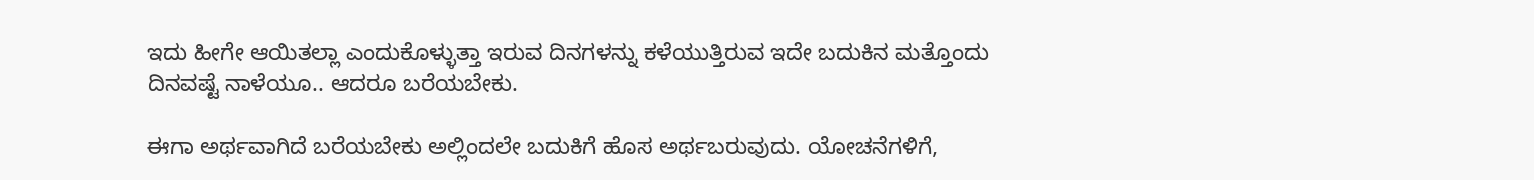ಇದು ಹೀಗೇ ಆಯಿತಲ್ಲಾ ಎಂದುಕೊಳ್ಳುತ್ತಾ ಇರುವ ದಿನಗಳನ್ನು ಕಳೆಯುತ್ತಿರುವ ಇದೇ ಬದುಕಿನ ಮತ್ತೊಂದು ದಿನವಷ್ಟೆ ನಾಳೆಯೂ.. ಆದರೂ ಬರೆಯಬೇಕು.

ಈಗಾ ಅರ್ಥವಾಗಿದೆ ಬರೆಯಬೇಕು ಅಲ್ಲಿಂದಲೇ ಬದುಕಿಗೆ ಹೊಸ ಅರ್ಥಬರುವುದು. ಯೋಚನೆಗಳಿಗೆ,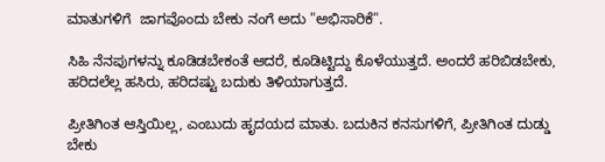ಮಾತುಗಳಿಗೆ  ಜಾಗವೊಂದು ಬೇಕು ನಂಗೆ ಅದು "ಅಭಿಸಾರಿಕೆ".

ಸಿಹಿ ನೆನಪುಗಳನ್ನು ಕೂಡಿಡಬೇಕಂತೆ ಆದರೆ, ಕೂಡಿಟ್ಟಿದ್ದು ಕೊಳೆಯುತ್ತದೆ. ಅಂದರೆ ಹರಿಬಿಡಬೇಕು, ಹರಿದಲೆಲ್ಲ ಹಸಿರು, ಹರಿದಷ್ಟು ಬದುಕು ತಿಳಿಯಾಗುತ್ತದೆ.

ಪ್ರೀತಿಗಿಂತ ಆಸ್ತಿಯಿಲ್ಲ, ಎಂಬುದು ಹೃದಯದ ಮಾತು. ಬದುಕಿನ ಕನಸುಗಳಿಗೆ, ಪ್ರೀತಿಗಿಂತ ದುಡ್ಡು ಬೇಕು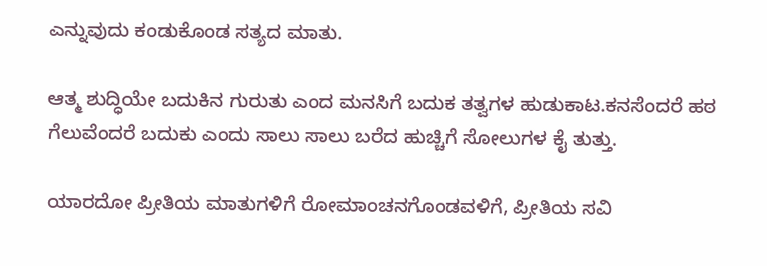ಎನ್ನುವುದು ಕಂಡುಕೊಂಡ ಸತ್ಯದ ಮಾತು.

ಆತ್ಮ ಶುದ್ಧಿಯೇ ಬದುಕಿನ ಗುರುತು ಎಂದ ಮನಸಿಗೆ ಬದುಕ ತತ್ವಗಳ ಹುಡುಕಾಟ.ಕನಸೆಂದರೆ ಹಠ ಗೆಲುವೆಂದರೆ ಬದುಕು ಎಂದು ಸಾಲು ಸಾಲು ಬರೆದ ಹುಚ್ಚಿಗೆ ಸೋಲುಗಳ ಕೈ ತುತ್ತು.

ಯಾರದೋ ಪ್ರೀತಿಯ ಮಾತುಗಳಿಗೆ ರೋಮಾಂಚನಗೊಂಡವಳಿಗೆ, ಪ್ರೀತಿಯ ಸವಿ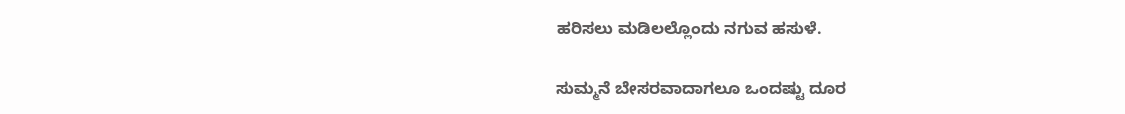ಹರಿಸಲು ಮಡಿಲಲ್ಲೊಂದು ನಗುವ ಹಸುಳೆ.

ಸುಮ್ಮನೆ ಬೇಸರವಾದಾಗಲೂ ಒಂದಷ್ಟು ದೂರ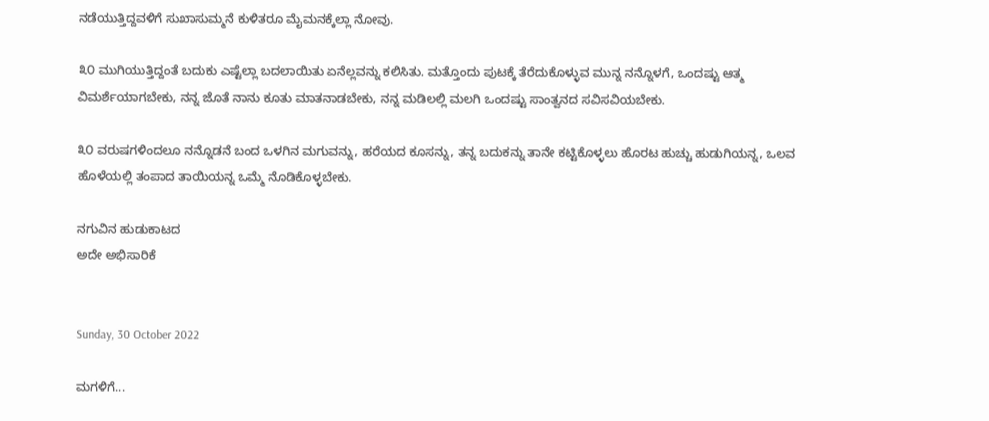ನಡೆಯುತ್ತಿದ್ದವಳಿಗೆ ಸುಖಾಸುಮ್ಮನೆ ಕುಳಿತರೂ ಮೈಮನಕ್ಕೆಲ್ಲಾ ನೋವು.

೩೦ ಮುಗಿಯುತ್ತಿದ್ದಂತೆ ಬದುಕು ಎಷ್ಟೆಲ್ಲಾ ಬದಲಾಯಿತು ಏನೆಲ್ಲವನ್ನು ಕಲಿಸಿತು. ಮತ್ತೊಂದು ಪುಟಕ್ಕೆ ತೆರೆದುಕೊಳ್ಳುವ ಮುನ್ನ ನನ್ನೊಳಗೆ, ಒಂದಷ್ಟು ಆತ್ಮ ವಿಮರ್ಶೆಯಾಗಬೇಕು, ನನ್ನ ಜೊತೆ ನಾನು ಕೂತು ಮಾತನಾಡಬೇಕು, ನನ್ನ ಮಡಿಲಲ್ಲಿ ಮಲಗಿ ಒಂದಷ್ಟು ಸಾಂತ್ವನದ ಸವಿ‌ಸವಿಯಬೇಕು.

೩೦ ವರುಷಗಳಿಂದಲೂ ನನ್ನೊಡನೆ ಬಂದ ಒಳಗಿನ ಮಗುವನ್ನು, ಹರೆಯದ ಕೂಸನ್ನು, ತನ್ನ ಬದುಕನ್ನು ತಾನೇ ಕಟ್ಟಿಕೊಳ್ಳಲು ಹೊರಟ ಹುಚ್ಚು ಹುಡುಗಿಯನ್ನ, ಒಲವ ಹೊಳೆಯಲ್ಲಿ ತಂಪಾದ ತಾಯಿಯನ್ನ ಒಮ್ಮೆ ನೊಡಿಕೊಳ್ಳಬೇಕು.

ನಗುವಿನ‌ ಹುಡುಕಾಟದ
ಅದೇ ಅಭಿಸಾರಿಕೆ


Sunday, 30 October 2022

ಮಗಳಿಗೆ...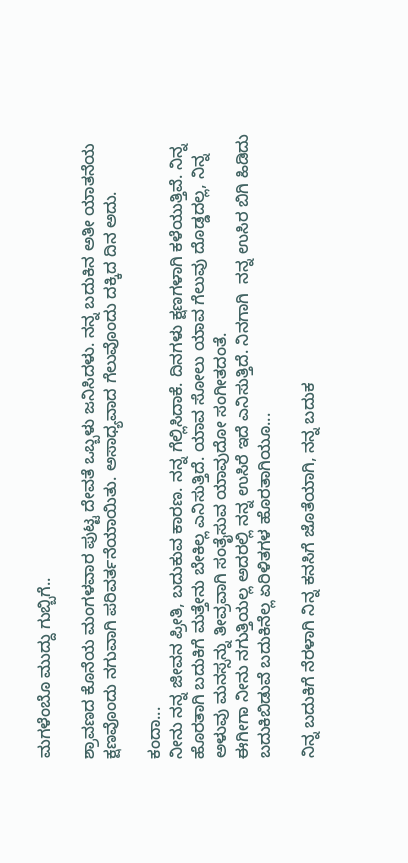ಮಗಳೆಂಬೊ ಮುದ್ದು ಗುಬ್ಬಿಗೆ..

ಶ್ರಾವಣದ ಕೊನೆಯ ಮಂಗಳವಾರ ಪುಟ್ಟ ದೇವತೆ ಒಬ್ಬಳು ಜನಿಸಿದಳು. ನನ್ನ ಬದುಕಿನ‌‌‌ ಅತೀ ಯಾತನೆಯ ಕ್ಷಣವೊಂದು ನಗುವಾಗಿ ಪರಿವರ್ತನೆಯಾಯಿತು. ಅಸಾಧ್ಯವಾದ ಗೆಲುವೊಂದು ದಕ್ಕಿದ ದಿನ‌‌ ಅದು.

ಕಂದಾ...
ನೀನು ನನ್ನ ಜೀವನ‌ ಪ್ರೀತಿ, ಬದುಕುವ ಕಾರಣ. ನನ್ನ ಗೆಲ್ಲಿಸಿದಾಕೆ‌. ದಿನಗಳು ಕ್ಷಣಗಳಾಗಿ ಕಳೆಯುತ್ತಿವೆ. ನಿನ್ನ ಹೊರತಾಗಿ ಬದುಕಿಗೆ ಮತ್ತೇನು ಬೇಕಿಲ್ಲ ಎನಿಸುತ್ತಿದೆ. ಯಾವ ಸೋಲು‌ ಯಾವ‌‌ ಗೆಲುವು ದೊಡ್ಡದಲ್ಲ, ನಿನ್ನ ಅಳುವು ಮನಸ್ಸನ್ನು ತೀವ್ರವಾಗಿ ಸಂತೈಸುವ ಯಾವುದೋ‌ ಸಂಗೀತದಂತೆ.
ಈಗೀಗಾ‌ ನೀನು ನಗುತ್ತಿಯಲ್ಲ‌ ಅದರಲ್ಲಿ ನನ್ನ ಉಸಿರೆ ಇದೆ ಎನಿಸುತ್ತಿದೆ. ನಿನಗಾಗಿ  ನನ್ನ ಉಸಿರ ಬಿಗಿ ಹಿಡಿದು ಬದುಕಿಬಿಡುವೆ ಬದುಕಿನೆಲ್ಲ ಏರಿಳಿತಗಳ ಹೊರತಾಗಿಯೂ...

ನಿನ್ನ ಬದುಕಿಗೆ ನೆರಳಾಗಿ ನಿನ್ನ ಕನಸಿಗೆ ಜೊತೆಯಾಗಿ, ನನ್ನ ಬದುಕ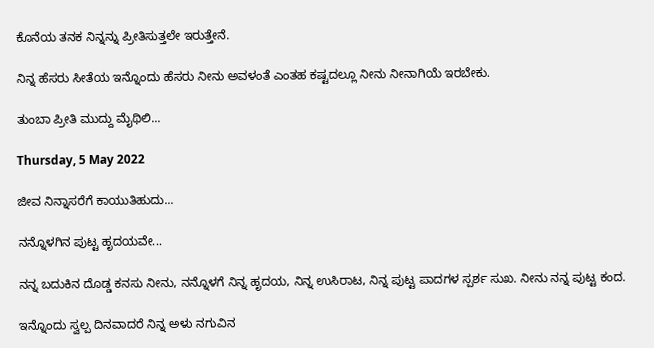ಕೊನೆಯ ತನಕ ನಿನ್ನನ್ನು ಪ್ರೀತಿಸುತ್ತಲೇ ಇರುತ್ತೇನೆ.

ನಿನ್ನ ಹೆಸರು ಸೀತೆಯ ಇನ್ನೊಂದು ಹೆಸರು ನೀನು ಅವಳಂತೆ ಎಂತಹ ಕಷ್ಟದಲ್ಲೂ ನೀನು ನೀನಾಗಿಯೆ ಇರಬೇಕು.

ತುಂಬಾ ಪ್ರೀತಿ ‌ಮುದ್ದು ಮೈಥಿಲಿ...

Thursday, 5 May 2022

ಜೀವ ನಿನ್ನಾಸರೆಗೆ ಕಾಯುತಿಹುದು...

ನನ್ನೊಳಗಿನ ಪುಟ್ಟ ಹೃದಯವೇ...

ನನ್ನ ಬದುಕಿನ ದೊಡ್ಡ ಕನಸು ನೀನು, ನನ್ನೊಳಗೆ ನಿನ್ನ ಹೃದಯ, ನಿನ್ನ ಉಸಿರಾಟ, ನಿನ್ನ ಪುಟ್ಟ ಪಾದಗಳ ಸ್ಪರ್ಶ ಸುಖ. ನೀನು ನನ್ನ ಪುಟ್ಟ ಕಂದ.

ಇನ್ನೊಂದು ಸ್ವಲ್ಪ ದಿನವಾದರೆ ನಿನ್ನ ಅಳು ನಗುವಿನ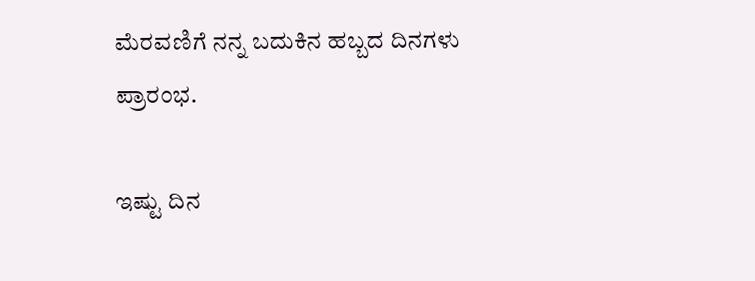ಮೆರವಣಿಗೆ ನನ್ನ ಬದುಕಿನ ಹಬ್ಬದ ದಿನಗಳು ಪ್ರಾರಂಭ.

ಇಷ್ಟು ದಿನ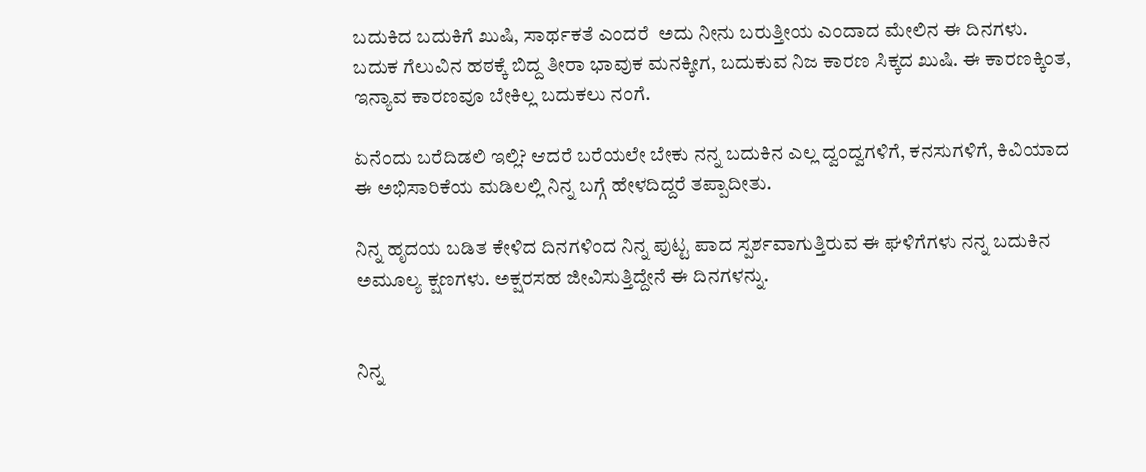ಬದುಕಿದ ಬದುಕಿಗೆ ಖುಷಿ, ಸಾರ್ಥಕತೆ ಎಂದರೆ  ಅದು ನೀನು ಬರುತ್ತೀಯ ಎಂದಾದ ಮೇಲಿನ ಈ ದಿನಗಳು.  ಬದುಕ ಗೆಲುವಿನ ಹಠಕ್ಕೆ ಬಿದ್ದ ತೀರಾ ಭಾವುಕ ಮನಕ್ಕೀಗ, ಬದುಕುವ ನಿಜ ಕಾರಣ ಸಿಕ್ಕದ ಖುಷಿ. ಈ ಕಾರಣಕ್ಕಿಂತ, ಇನ್ಯಾವ ಕಾರಣವೂ ಬೇಕಿಲ್ಲ ಬದುಕಲು ನಂಗೆ.

ಏನೆಂದು ಬರೆದಿಡಲಿ ಇಲ್ಲಿ? ಆದರೆ ಬರೆಯಲೇ ಬೇಕು ನನ್ನ ಬದುಕಿನ ಎಲ್ಲ ದ್ವಂದ್ವಗಳಿಗೆ, ಕನಸುಗಳಿಗೆ, ಕಿವಿಯಾದ ಈ ಅಭಿಸಾರಿಕೆಯ ಮಡಿಲಲ್ಲಿ ನಿನ್ನ ಬಗ್ಗೆ ಹೇಳದಿದ್ದರೆ ತಪ್ಪಾದೀತು.

ನಿನ್ನ ಹೃದಯ ಬಡಿತ ಕೇಳಿದ ದಿನಗಳಿಂದ ನಿನ್ನ ಪುಟ್ಟ ಪಾದ ಸ್ಪರ್ಶವಾಗುತ್ತಿರುವ ಈ ಘಳಿಗೆಗಳು ನನ್ನ ಬದುಕಿನ ಅಮೂಲ್ಯ ಕ್ಷಣಗಳು. ಅಕ್ಷರಸಹ ಜೀವಿಸುತ್ತಿದ್ದೇನೆ ಈ ದಿನಗಳನ್ನು.


ನಿನ್ನ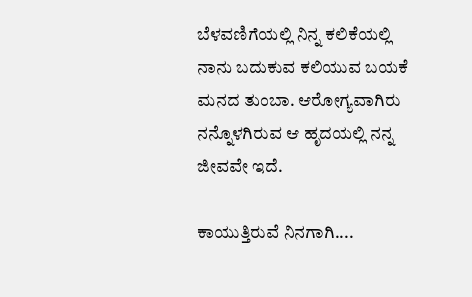ಬೆಳವಣಿಗೆಯಲ್ಲಿ ನಿನ್ನ ಕಲಿಕೆಯಲ್ಲಿ ನಾನು ಬದುಕುವ ಕಲಿಯುವ ಬಯಕೆ ಮನದ ತುಂಬಾ. ಆರೋಗ್ಯವಾಗಿರು ನನ್ನೊಳಗಿರುವ ಆ ಹೃದಯಲ್ಲಿ ನನ್ನ ಜೀವವೇ ಇದೆ.

ಕಾಯುತ್ತಿರುವೆ ನಿನಗಾಗಿ....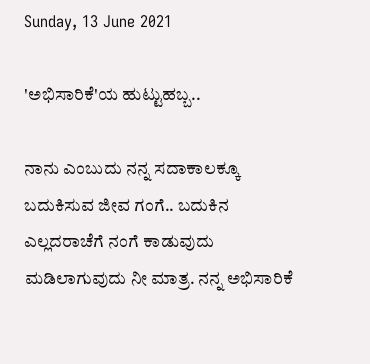Sunday, 13 June 2021

'ಅಭಿಸಾರಿಕೆ'ಯ ಹುಟ್ಟುಹಬ್ಬ..

ನಾನು‌ ಎಂಬುದು ನನ್ನ ಸದಾಕಾಲಕ್ಕೂ ಬದುಕಿಸುವ ಜೀವ ಗಂಗೆ.. ಬದುಕಿನ‌ ಎಲ್ಲದರಾಚೆಗೆ ನಂಗೆ ಕಾಡುವುದು ಮಡಿಲಾಗುವುದು ನೀ ಮಾತ್ರ. ನನ್ನ ಅಭಿಸಾರಿಕೆ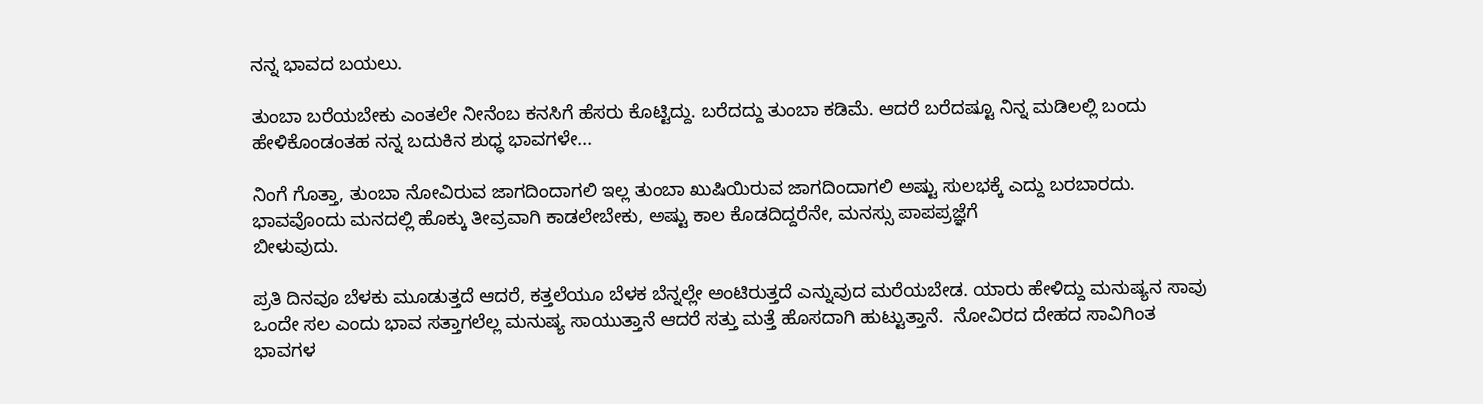ನನ್ನ ಭಾವದ ಬಯಲು.

ತುಂಬಾ ಬರೆಯಬೇಕು ಎಂತಲೇ ನೀನೆಂಬ ಕನಸಿಗೆ ಹೆಸರು ಕೊಟ್ಟಿದ್ದು. ಬರೆದದ್ದು ತುಂಬಾ ಕಡಿಮೆ. ಆದರೆ ಬರೆದಷ್ಟೂ ನಿನ್ನ ಮಡಿಲಲ್ಲಿ ಬಂದು ಹೇಳಿಕೊಂಡಂತಹ ನನ್ನ ಬದುಕಿನ ಶುಧ್ಧ ಭಾವಗಳೇ...

ನಿಂಗೆ ಗೊತ್ತಾ, ತುಂಬಾ‌ ನೋವಿರುವ ಜಾಗದಿಂದಾಗಲಿ ಇಲ್ಲ ತುಂಬಾ ಖುಷಿಯಿರುವ ಜಾಗದಿಂದಾಗಲಿ ಅಷ್ಟು ‌ಸುಲಭಕ್ಕೆ‌‌ ಎದ್ದು ಬರಬಾರದು. ಭಾವವೊಂದು ಮನದಲ್ಲಿ ಹೊಕ್ಕು ತೀವ್ರವಾಗಿ ಕಾಡಲೇಬೇಕು, ಅಷ್ಟು ಕಾಲ ಕೊಡದಿದ್ದರೆನೇ, ಮನಸ್ಸು ಪಾಪಪ್ರಜ್ಞೆಗೆ
ಬೀಳುವುದು.

ಪ್ರತಿ ದಿನವೂ ಬೆಳಕು ಮೂಡುತ್ತದೆ ಆದರೆ, ಕತ್ತಲೆಯೂ ಬೆಳಕ ಬೆನ್ನಲ್ಲೇ ಅಂಟಿರುತ್ತದೆ ಎನ್ನುವುದ ಮರೆಯಬೇಡ. ಯಾರು ಹೇಳಿದ್ದು ಮನುಷ್ಯನ ಸಾವು ಒಂದೇ ಸಲ ಎಂದು ಭಾವ ಸತ್ತಾಗಲೆಲ್ಲ ಮನುಷ್ಯ ಸಾಯುತ್ತಾನೆ ಆದರೆ ಸತ್ತು ಮತ್ತೆ ಹೊಸದಾಗಿ ಹುಟ್ಟುತ್ತಾನೆ.  ನೋವಿರದ ದೇಹದ ಸಾವಿಗಿಂತ ಭಾವಗಳ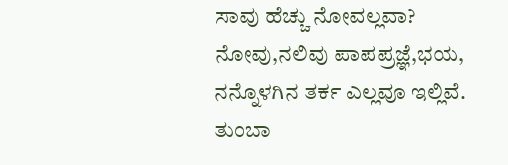ಸಾವು ಹೆಚ್ಚು ನೋವಲ್ಲವಾ?
ನೋವು,ನಲಿವು ಪಾಪಪ್ರಜ್ಞೆ,ಭಯ, ನನ್ನೊಳಗಿನ ತರ್ಕ ಎಲ್ಲವೂ ಇಲ್ಲಿವೆ. ತುಂಬಾ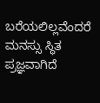ಬರೆಯಲಿಲ್ಲವೆಂದರೆ ಮನಸ್ಸು ಸ್ಥಿತ ಪ್ರಜ್ಞವಾಗಿದೆ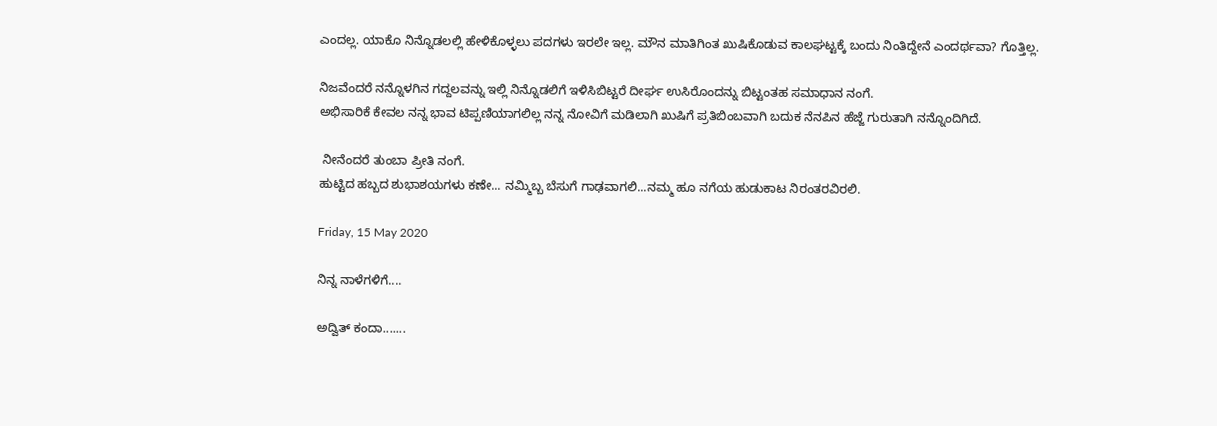ಎಂದಲ್ಲ. ಯಾಕೊ ನಿನ್ನೊಡಲಲ್ಲಿ ಹೇಳಿಕೊಳ್ಳಲು ಪದಗಳು ಇರಲೇ ಇಲ್ಲ. ಮೌನ ಮಾತಿಗಿಂತ ಖುಷಿಕೊಡುವ ಕಾಲಘಟ್ಟಕ್ಕೆ ಬಂದು ನಿಂತಿದ್ದೇನೆ ಎಂದರ್ಥವಾ? ಗೊತ್ತಿಲ್ಲ.

ನಿಜವೆಂದರೆ ನನ್ನೊಳಗಿನ ಗದ್ದಲವನ್ನು ಇಲ್ಲಿ ನಿನ್ನೊಡಲಿಗೆ ಇಳಿಸಿಬಿಟ್ಟರೆ ದೀರ್ಘ ಉಸಿರೊಂದನ್ನು ಬಿಟ್ಟಂತಹ ಸಮಾಧಾನ ನಂಗೆ.
ಅಭಿಸಾರಿಕೆ ಕೇವಲ ನನ್ನ ಭಾವ ಟಿಪ್ಪಣಿಯಾಗಲಿಲ್ಲ ನನ್ನ ನೋವಿಗೆ ಮಡಿಲಾಗಿ ಖುಷಿಗೆ ಪ್ರತಿಬಿಂಬವಾಗಿ ಬದುಕ ನೆನಪಿನ ಹೆಜ್ಜೆ ಗುರುತಾಗಿ ನನ್ನೊಂದಿಗಿದೆ.

 ನೀನೆಂದರೆ ತುಂಬಾ ಪ್ರೀತಿ ನಂಗೆ.
ಹುಟ್ಟಿದ ಹಬ್ಬದ ಶುಭಾಶಯಗಳು ಕಣೇ... ನಮ್ಮಿಬ್ಬ ಬೆಸುಗೆ ಗಾಢವಾಗಲಿ...ನಮ್ಮ ಹೂ ನಗೆಯ ಹುಡುಕಾಟ ನಿರಂತರವಿರಲಿ.

Friday, 15 May 2020

ನಿನ್ನ ನಾಳೆಗಳಿಗೆ....

ಅದ್ವಿತ್ ಕಂದಾ.......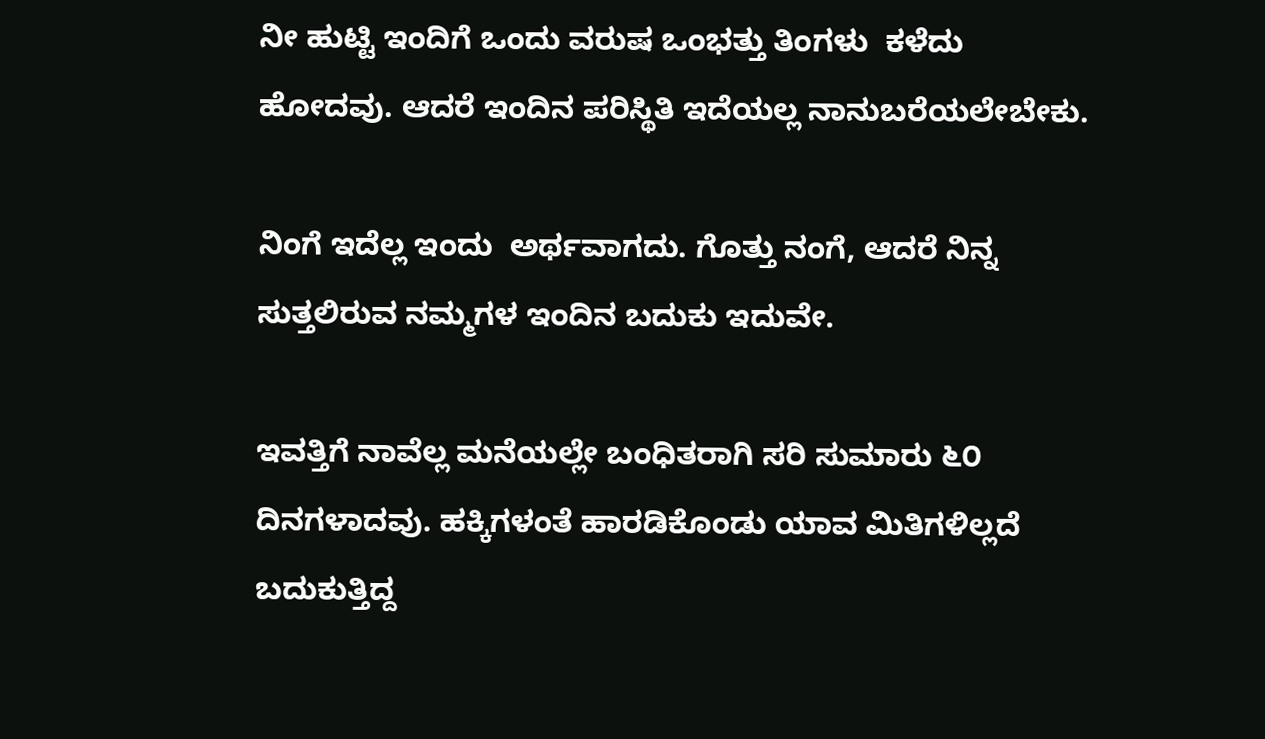ನೀ ಹುಟ್ಟಿ ಇಂದಿಗೆ ಒಂದು ವರುಷ ಒಂಭತ್ತು ತಿಂಗಳು  ಕಳೆದು ಹೋದವು. ಆದರೆ ಇಂದಿನ ಪರಿಸ್ಥಿತಿ ಇದೆಯಲ್ಲ ನಾನುಬರೆಯಲೇಬೇಕು.

ನಿಂಗೆ ಇದೆಲ್ಲ ಇಂದು  ಅರ್ಥವಾಗದು. ಗೊತ್ತು ನಂಗೆ, ಆದರೆ ನಿನ್ನ ಸುತ್ತಲಿರುವ ನಮ್ಮಗಳ ಇಂದಿನ ಬದುಕು ಇದುವೇ.

ಇವತ್ತಿಗೆ ನಾವೆಲ್ಲ ಮನೆಯಲ್ಲೇ ಬಂಧಿತರಾಗಿ ಸರಿ ಸುಮಾರು ೬೦ ದಿನಗಳಾದವು. ಹಕ್ಕಿಗಳಂತೆ ಹಾರಡಿಕೊಂಡು ಯಾವ ಮಿತಿಗಳಿಲ್ಲದೆ ಬದುಕುತ್ತಿದ್ದ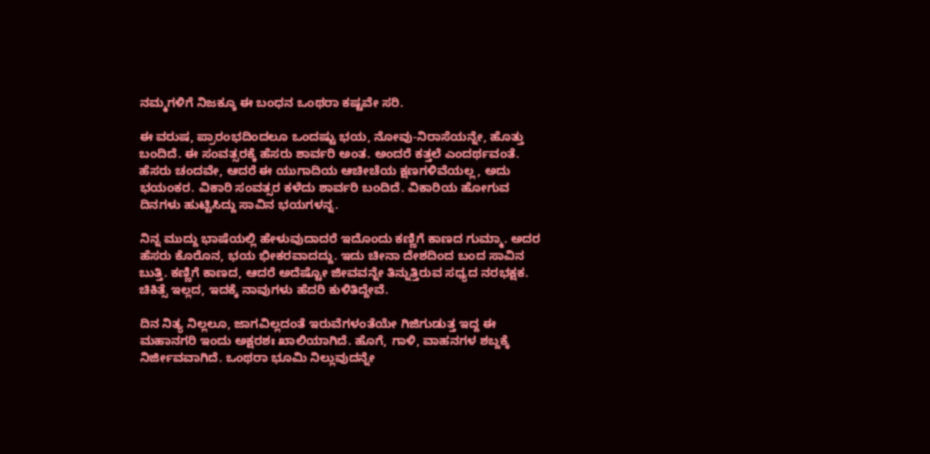ನಮ್ಮಗಳಿಗೆ ನಿಜಕ್ಕೂ ಈ ಬಂಧನ ಒಂಥರಾ ಕಷ್ಟವೇ ಸರಿ.

ಈ ವರುಷ, ಪ್ರಾರಂಭದಿಂದಲೂ ಒಂದಷ್ಟು ಭಯ, ನೋವು-ನಿರಾಸೆಯನ್ನೇ, ಹೊತ್ತು ಬಂದಿದೆ. ಈ ಸಂವತ್ಸರಕ್ಕೆ ಹೆಸರು ಶಾರ್ವರಿ ಅಂತ. ಅಂದರೆ ಕತ್ತಲೆ ಎಂದರ್ಥವಂತೆ. ಹೆಸರು ಚಂದವೇ, ಆದರೆ ಈ ಯುಗಾದಿಯ ಆಚೀಚೆಯ ಕ್ಷಣಗಳಿವೆಯಲ್ಲ, ಅದು ಭಯಂಕರ. ವಿಕಾರಿ ಸಂವತ್ಸರ ಕಳೆದು ಶಾರ್ವರಿ ಬಂದಿದೆ. ವಿಕಾರಿಯ ಹೋಗುವ  ದಿನಗಳು ಹುಟ್ಟಿಸಿದ್ದು ಸಾವಿನ ಭಯಗಳನ್ನ.

ನಿನ್ನ ಮುದ್ದು ಭಾಷೆಯಲ್ಲಿ ಹೇಳುವುದಾದರೆ ಇದೊಂದು ಕಣ್ಣಿಗೆ ಕಾಣದ ಗುಮ್ಮಾ. ಅದರ ಹೆಸರು ಕೊರೊನ, ಭಯ ಭೀಕರವಾದದ್ದು. ಇದು ಚೀನಾ ದೇಶದಿಂದ ಬಂದ ಸಾವಿನ ಬುತ್ತಿ. ಕಣ್ಣಿಗೆ ಕಾಣದ, ಆದರೆ ಅದೆಷ್ಟೋ ಜೀವವನ್ನೇ ತಿನ್ನುತ್ತಿರುವ ಸಧ್ಯದ ನರಭಕ್ಷಕ. ಚಿಕಿತ್ಸೆ ಇಲ್ಲದ, ಇದಕ್ಕೆ ನಾವುಗಳು ಹೆದರಿ ಕುಳಿತಿದ್ದೇವೆ.

ದಿನ ನಿತ್ಯ ನಿಲ್ಲಲೂ, ಜಾಗವಿಲ್ಲದಂತೆ ಇರುವೆಗಳಂತೆಯೇ ಗಿಜಿಗುಡುತ್ತ ಇದ್ದ ಈ ಮಹಾನಗರಿ ಇಂದು ಅಕ್ಷರಶಃ ಖಾಲಿಯಾಗಿದೆ. ಹೊಗೆ, ಗಾಳಿ, ವಾಹನಗಳ ಶಬ್ದಕ್ಕೆ ನಿರ್ಜೀವವಾಗಿದೆ. ಒಂಥರಾ ಭೂಮಿ ನಿಲ್ಲುವುದನ್ನೇ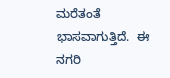ಮರೆತಂತೆ ಭಾಸವಾಗುತ್ತಿದೆ.  ಈ ನಗರಿ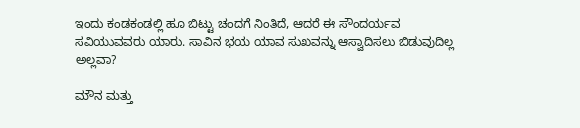ಇಂದು ಕಂಡಕಂಡಲ್ಲಿ ಹೂ ಬಿಟ್ಟು ಚಂದಗೆ ನಿಂತಿದೆ, ಆದರೆ ಈ ಸೌಂದರ್ಯವ ಸವಿಯುವವರು ಯಾರು. ಸಾವಿನ ಭಯ ಯಾವ ಸುಖವನ್ನು ಆಸ್ವಾದಿಸಲು ಬಿಡುವುದಿಲ್ಲ ಅಲ್ಲವಾ?

ಮೌನ ಮತ್ತು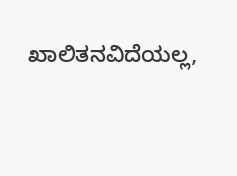ಖಾಲಿತನವಿದೆಯಲ್ಲ,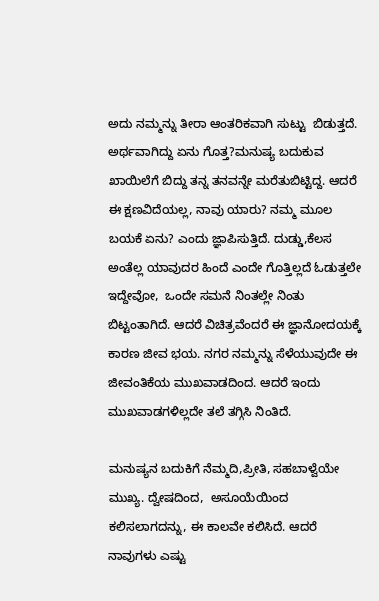ಅದು ನಮ್ಮನ್ನು ತೀರಾ ಆಂತರಿಕವಾಗಿ ಸುಟ್ಟು  ಬಿಡುತ್ತದೆ.  ಅರ್ಥವಾಗಿದ್ದು ಏನು ಗೊತ್ತ?ಮನುಷ್ಯ ಬದುಕುವ ಖಾಯಿಲೆಗೆ ಬಿದ್ದು ತನ್ನ ತನವನ್ನೇ ಮರೆತುಬಿಟ್ಟಿದ್ದ. ಆದರೆ ಈ ಕ್ಷಣವಿದೆಯಲ್ಲ, ನಾವು ಯಾರು? ನಮ್ಮ ಮೂಲ ಬಯಕೆ ಏನು? ಎಂದು ಜ್ಞಾಪಿಸುತ್ತಿದೆ. ದುಡ್ಡು,ಕೆಲಸ ಅಂತೆಲ್ಲ ಯಾವುದರ ಹಿಂದೆ ಎಂದೇ ಗೊತ್ತಿಲ್ಲದೆ ಓಡುತ್ತಲೇ ಇದ್ದೇವೋ,  ಒಂದೇ ಸಮನೆ ನಿಂತಲ್ಲೇ ನಿಂತು ಬಿಟ್ಟಂತಾಗಿದೆ. ಆದರೆ ವಿಚಿತ್ರವೆಂದರೆ ಈ ಜ್ಞಾನೋದಯಕ್ಕೆ ಕಾರಣ ಜೀವ ಭಯ. ನಗರ ನಮ್ಮನ್ನು ಸೆಳೆಯುವುದೇ ಈ ಜೀವಂತಿಕೆಯ ಮುಖವಾಡದಿಂದ. ಆದರೆ ಇಂದು ಮುಖವಾಡಗಳಿಲ್ಲದೇ ತಲೆ ತಗ್ಗಿಸಿ ನಿಂತಿದೆ.

ಮನುಷ್ಯನ ಬದುಕಿಗೆ ನೆಮ್ಮದಿ,ಪ್ರೀತಿ, ಸಹಬಾಳ್ವೆಯೇ ಮುಖ್ಯ. ದ್ವೇಷದಿಂದ,  ಅಸೂಯೆಯಿಂದ ಕಲಿಸಲಾಗದನ್ನು, ಈ ಕಾಲವೇ ಕಲಿಸಿದೆ. ಆದರೆ ನಾವುಗಳು ಎಷ್ಟು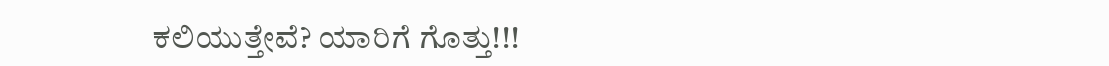ಕಲಿಯುತ್ತೇವೆ? ಯಾರಿಗೆ ಗೊತ್ತು!!!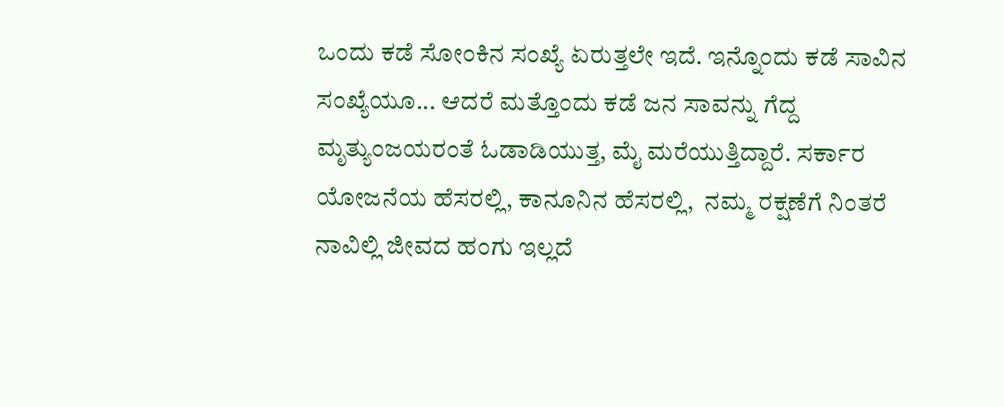ಒಂದು ಕಡೆ ಸೋಂಕಿನ ಸಂಖ್ಯೆ ಏರುತ್ತಲೇ ಇದೆ. ಇನ್ನೊಂದು ಕಡೆ ಸಾವಿನ ಸಂಖ್ಯೆಯೂ... ಆದರೆ ಮತ್ತೊಂದು ಕಡೆ ಜನ ಸಾವನ್ನು ಗೆದ್ದ ಮೃತ್ಯುಂಜಯರಂತೆ ಓಡಾಡಿಯುತ್ತ, ಮೈ ಮರೆಯುತ್ತಿದ್ದಾರೆ. ಸರ್ಕಾರ ಯೋಜನೆಯ ಹೆಸರಲ್ಲಿ, ಕಾನೂನಿನ ಹೆಸರಲ್ಲಿ,  ನಮ್ಮ ರಕ್ಷಣೆಗೆ ನಿಂತರೆ ನಾವಿಲ್ಲಿ ಜೀವದ ಹಂಗು ಇಲ್ಲದೆ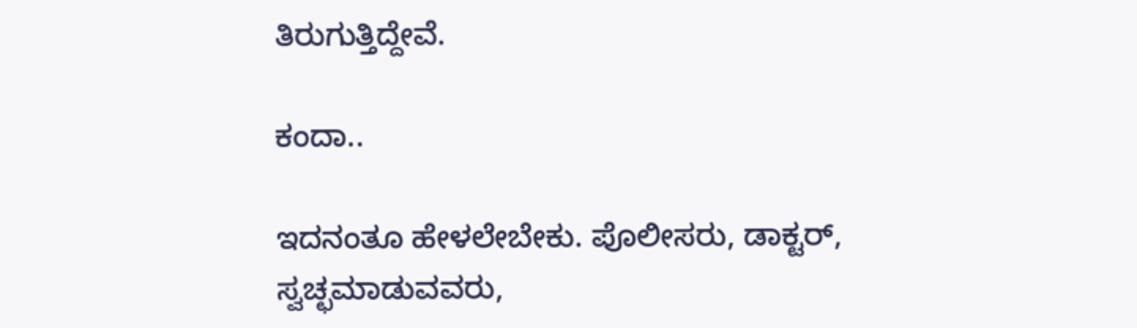ತಿರುಗುತ್ತಿದ್ದೇವೆ.

ಕಂದಾ..

ಇದನಂತೂ ಹೇಳಲೇಬೇಕು. ಪೊಲೀಸರು, ಡಾಕ್ಟರ್, ಸ್ವಚ್ಛಮಾಡುವವರು,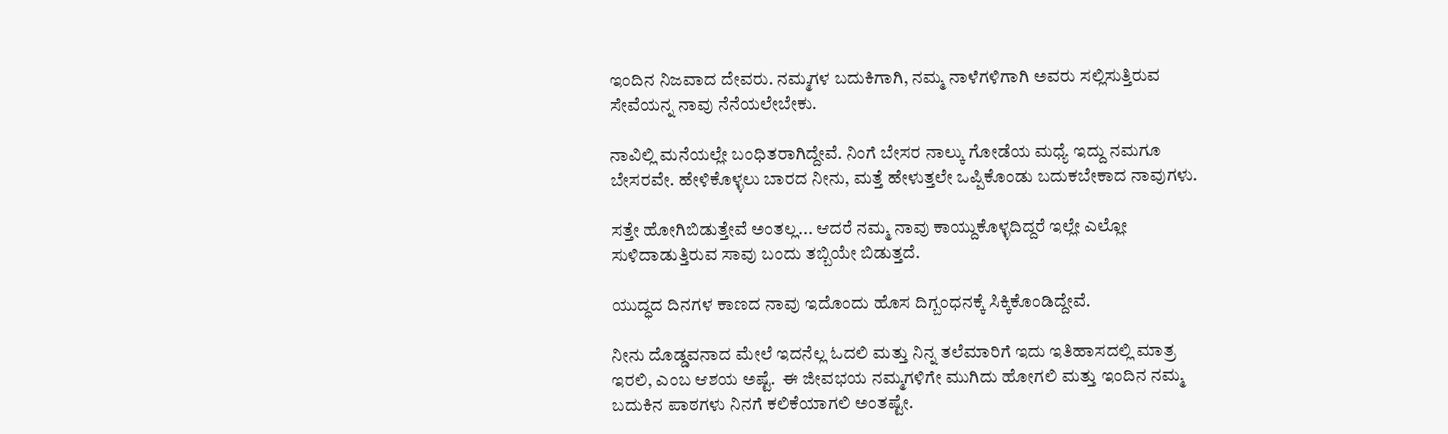ಇಂದಿನ ನಿಜವಾದ ದೇವರು. ನಮ್ಮಗಳ ಬದುಕಿಗಾಗಿ, ನಮ್ಮ ನಾಳೆಗಳಿಗಾಗಿ ಅವರು ಸಲ್ಲಿಸುತ್ತಿರುವ ಸೇವೆಯನ್ನ ನಾವು ನೆನೆಯಲೇಬೇಕು.

ನಾವಿಲ್ಲಿ ಮನೆಯಲ್ಲೇ ಬಂಧಿತರಾಗಿದ್ದೇವೆ. ನಿಂಗೆ ಬೇಸರ ನಾಲ್ಕು ಗೋಡೆಯ ಮಧ್ಯೆ ಇದ್ದು ನಮಗೂ ಬೇಸರವೇ. ಹೇಳಿಕೊಳ್ಳಲು ಬಾರದ ನೀನು, ಮತ್ತೆ ಹೇಳುತ್ತಲೇ ಒಪ್ಪಿಕೊಂಡು ಬದುಕಬೇಕಾದ ನಾವುಗಳು.

ಸತ್ತೇ ಹೋಗಿಬಿಡುತ್ತೇವೆ ಅಂತಲ್ಲ... ಆದರೆ ನಮ್ಮ ನಾವು ಕಾಯ್ದುಕೊಳ್ಳದಿದ್ದರೆ ಇಲ್ಲೇ ಎಲ್ಲೋ ಸುಳಿದಾಡುತ್ತಿರುವ ಸಾವು ಬಂದು ತಬ್ಬಿಯೇ ಬಿಡುತ್ತದೆ.

ಯುದ್ಧದ ದಿನಗಳ ಕಾಣದ ನಾವು ಇದೊಂದು ಹೊಸ ದಿಗ್ಬಂಧನಕ್ಕೆ ಸಿಕ್ಕಿಕೊಂಡಿದ್ದೇವೆ.

ನೀನು ದೊಡ್ಡವನಾದ ಮೇಲೆ ಇದನೆಲ್ಲ ಓದಲಿ ಮತ್ತು ನಿನ್ನ ತಲೆಮಾರಿಗೆ ಇದು ಇತಿಹಾಸದಲ್ಲಿ ಮಾತ್ರ ಇರಲಿ, ಎಂಬ ಆಶಯ ಅಷ್ಟೆ.  ಈ ಜೀವಭಯ ನಮ್ಮಗಳಿಗೇ ಮುಗಿದು ಹೋಗಲಿ ಮತ್ತು ಇಂದಿನ ನಮ್ಮ ಬದುಕಿನ ಪಾಠಗಳು ನಿನಗೆ ಕಲಿಕೆಯಾಗಲಿ ಅಂತಷ್ಟೇ.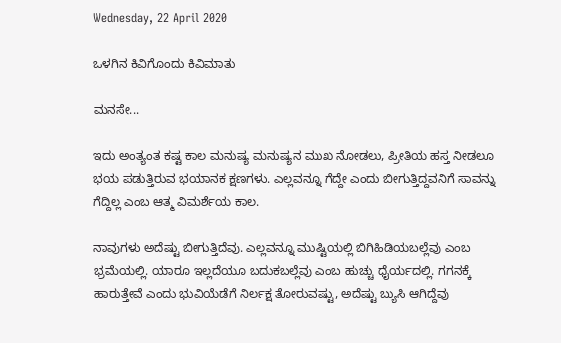Wednesday, 22 April 2020

ಒಳಗಿನ ಕಿವಿಗೊಂದು ಕಿವಿಮಾತು

ಮನಸೇ...

ಇದು ಅಂತ್ಯಂತ ಕಷ್ಟ ಕಾಲ ಮನುಷ್ಯ ಮನುಷ್ಯನ ಮುಖ ನೋಡಲು, ಪ್ರೀತಿಯ ಹಸ್ತ ನೀಡಲೂ ಭಯ ಪಡುತ್ತಿರುವ ಭಯಾನಕ ಕ್ಷಣಗಳು. ಎಲ್ಲವನ್ನೂ ಗೆದ್ದೇ ಎಂದು ಬೀಗುತ್ತಿದ್ದವನಿಗೆ ಸಾವನ್ನು ಗೆದ್ದಿಲ್ಲ ಎಂಬ ಆತ್ಮ ವಿಮರ್ಶೆಯ ಕಾಲ.

ನಾವುಗಳು ಅದೆಷ್ಟು ಬೀಗುತ್ತಿದೆವು. ಎಲ್ಲವನ್ನೂ ಮುಷ್ಟಿಯಲ್ಲಿ ಬಿಗಿಹಿಡಿಯಬಲ್ಲೆವು ಎಂಬ ಭ್ರಮೆಯಲ್ಲಿ. ಯಾರೂ ಇಲ್ಲದೆಯೂ ಬದುಕಬಲ್ಲೆವು ಎಂಬ ಹುಚ್ಚು ಧೈರ್ಯದಲ್ಲಿ. ಗಗನಕ್ಕೆ ಹಾರುತ್ತೇವೆ ಎಂದು ಭುವಿಯೆಡೆಗೆ ನಿರ್ಲಕ್ಷ ತೋರುವಷ್ಟು, ಅದೆಷ್ಟು ಬ್ಯುಸಿ ಆಗಿದ್ದೆವು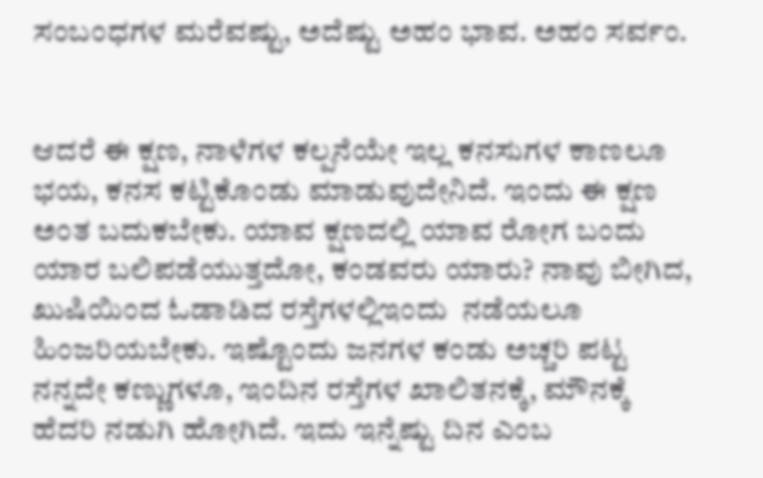ಸಂಬಂಧಗಳ ಮರೆವಷ್ಟು, ಅದೆಷ್ಟು ಅಹಂ ಭಾವ. ಅಹಂ ಸರ್ವಂ.


ಆದರೆ ಈ ಕ್ಷಣ, ನಾಳೆಗಳ ಕಲ್ಪನೆಯೇ ಇಲ್ಲ ಕನಸುಗಳ ಕಾಣಲೂ ಭಯ, ಕನಸ ಕಟ್ಟಿಕೊಂಡು ಮಾಡುವುದೇನಿದೆ. ಇಂದು ಈ ಕ್ಷಣ ಅಂತ ಬದುಕಬೇಕು. ಯಾವ ಕ್ಷಣದಲ್ಲಿ ಯಾವ ರೋಗ ಬಂದು ಯಾರ ಬಲಿಪಡೆಯುತ್ತದೋ, ಕಂಡವರು ಯಾರು? ನಾವು ಬೀಗಿದ, ಖುಷಿಯಿಂದ ಓಡಾಡಿದ ರಸ್ತೆಗಳಲ್ಲಿಇಂದು  ನಡೆಯಲೂ ಹಿಂಜರಿಯಬೇಕು. ಇಷ್ಟೊಂದು ಜನಗಳ ಕಂಡು ಅಚ್ಚರಿ ಪಟ್ಟ ನನ್ನದೇ ಕಣ್ಣುಗಳೂ, ಇಂದಿನ ರಸ್ತೆಗಳ ಖಾಲಿತನಕ್ಕೆ, ಮೌನಕ್ಕೆ ಹೆದರಿ ನಡುಗಿ ಹೋಗಿದೆ. ಇದು ಇನ್ನೆಷ್ಟು ದಿನ ಎಂಬ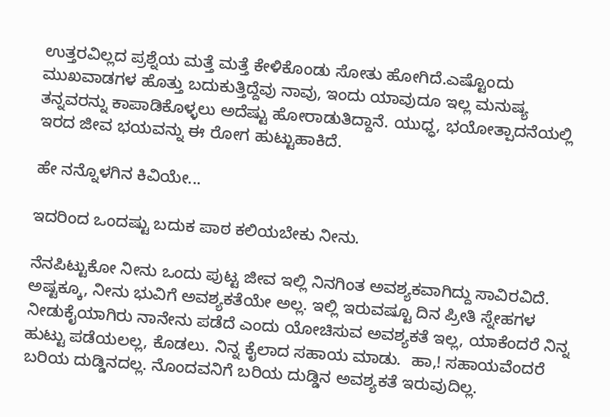ಉತ್ತರವಿಲ್ಲದ ಪ್ರಶ್ನೆಯ ಮತ್ತೆ ಮತ್ತೆ ಕೇಳಿಕೊಂಡು ಸೋತು ಹೋಗಿದೆ.ಎಷ್ಟೊಂದು ಮುಖವಾಡಗಳ ಹೊತ್ತು ಬದುಕುತ್ತಿದ್ದೆವು ನಾವು, ಇಂದು ಯಾವುದೂ ಇಲ್ಲ ಮನುಷ್ಯ ತನ್ನವರನ್ನು ಕಾಪಾಡಿಕೊಳ್ಳಲು ಅದೆಷ್ಟು ಹೋರಾಡುತಿದ್ದಾನೆ. ಯುಧ್ಧ, ಭಯೋತ್ಪಾದನೆಯಲ್ಲಿ ಇರದ ಜೀವ ಭಯವನ್ನು ಈ ರೋಗ ಹುಟ್ಟುಹಾಕಿದೆ.

ಹೇ ನನ್ನೊಳಗಿನ ಕಿವಿಯೇ...

ಇದರಿಂದ ಒಂದಷ್ಟು ಬದುಕ ಪಾಠ ಕಲಿಯಬೇಕು ನೀನು.

ನೆನಪಿಟ್ಟುಕೋ ನೀನು ಒಂದು ಪುಟ್ಟ ಜೀವ ಇಲ್ಲಿ ನಿನಗಿಂತ ಅವಶ್ಯಕವಾಗಿದ್ದು ಸಾವಿರವಿದೆ.  ಅಷ್ಟಕ್ಕೂ, ನೀನು ಭುವಿಗೆ ಅವಶ್ಯಕತೆಯೇ ಅಲ್ಲ. ಇಲ್ಲಿ ಇರುವಷ್ಟೂ ದಿನ ಪ್ರೀತಿ ಸ್ನೇಹಗಳ ನೀಡುಕೈಯಾಗಿರು ನಾನೇನು ಪಡೆದೆ ಎಂದು ಯೋಚಿಸುವ ಅವಶ್ಯಕತೆ ಇಲ್ಲ, ಯಾಕೆಂದರೆ ನಿನ್ನ ಹುಟ್ಟು ಪಡೆಯಲಲ್ಲ, ಕೊಡಲು. ನಿನ್ನ ಕೈಲಾದ ಸಹಾಯ ಮಾಡು.  ಹಾ,! ಸಹಾಯವೆಂದರೆ ಬರಿಯ ದುಡ್ಡಿನದಲ್ಲ. ನೊಂದವನಿಗೆ ಬರಿಯ ದುಡ್ಡಿನ ಅವಶ್ಯಕತೆ ಇರುವುದಿಲ್ಲ.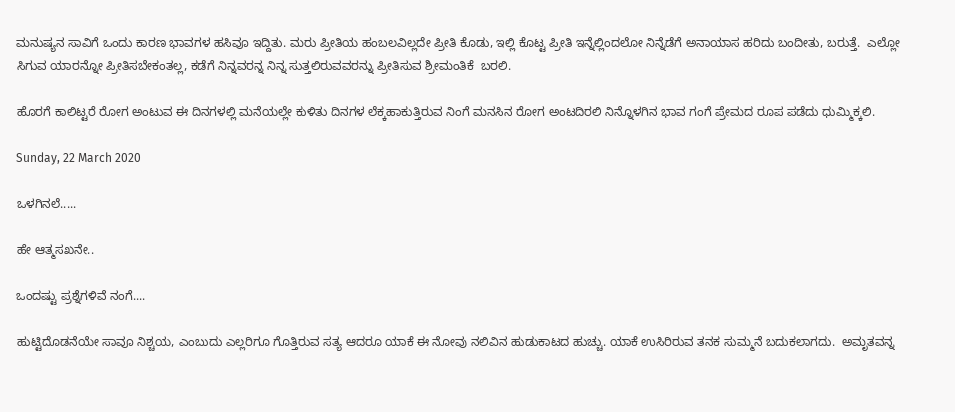ಮನುಷ್ಯನ ಸಾವಿಗೆ ಒಂದು ಕಾರಣ ಭಾವಗಳ ಹಸಿವೂ ಇದ್ದಿತು. ಮರು ಪ್ರೀತಿಯ ಹಂಬಲವಿಲ್ಲದೇ ಪ್ರೀತಿ ಕೊಡು, ಇಲ್ಲಿ ಕೊಟ್ಟ ಪ್ರೀತಿ ಇನ್ನೆಲ್ಲಿಂದಲೋ ನಿನ್ನೆಡೆಗೆ ಅನಾಯಾಸ ಹರಿದು ಬಂದೀತು, ಬರುತ್ತೆ.  ಎಲ್ಲೋ ಸಿಗುವ ಯಾರನ್ನೋ ಪ್ರೀತಿಸಬೇಕಂತಲ್ಲ, ಕಡೆಗೆ ನಿನ್ನವರನ್ನ ನಿನ್ನ ಸುತ್ತಲಿರುವವರನ್ನು ಪ್ರೀತಿಸುವ ಶ್ರೀಮಂತಿಕೆ  ಬರಲಿ.

ಹೊರಗೆ ಕಾಲಿಟ್ಟರೆ ರೋಗ ಅಂಟುವ ಈ ದಿನಗಳಲ್ಲಿ ಮನೆಯಲ್ಲೇ ಕುಳಿತು ದಿನಗಳ ಲೆಕ್ಕಹಾಕುತ್ತಿರುವ ನಿಂಗೆ ಮನಸಿನ ರೋಗ ಅಂಟದಿರಲಿ ನಿನ್ನೊಳಗಿನ ಭಾವ ಗಂಗೆ ಪ್ರೇಮದ ರೂಪ ಪಡೆದು ಧುಮ್ಮಿಕ್ಕಲಿ.

Sunday, 22 March 2020

ಒಳಗಿನಲೆ.....

ಹೇ ಆತ್ಮಸಖನೇ..

ಒಂದಷ್ಟು ಪ್ರಶ್ನೆಗಳಿವೆ ನಂಗೆ....

ಹುಟ್ಟಿದೊಡನೆಯೇ ಸಾವೂ ನಿಶ್ಚಯ, ಎಂಬುದು ಎಲ್ಲರಿಗೂ ಗೊತ್ತಿರುವ ಸತ್ಯ ಆದರೂ ಯಾಕೆ ಈ ನೋವು ನಲಿವಿನ ಹುಡುಕಾಟದ ಹುಚ್ಚು. ಯಾಕೆ ಉಸಿರಿರುವ ತನಕ ಸುಮ್ಮನೆ ಬದುಕಲಾಗದು.  ಅಮೃತವನ್ನ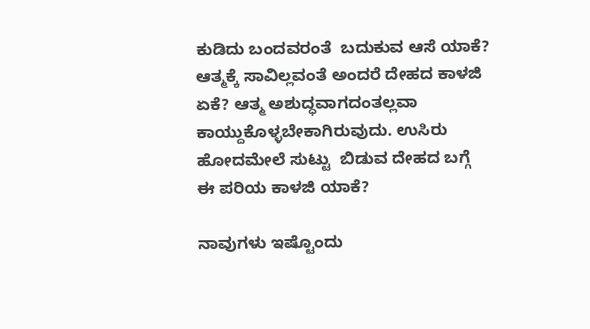ಕುಡಿದು ಬಂದವರಂತೆ  ಬದುಕುವ ಆಸೆ ಯಾಕೆ? ಆತ್ಮಕ್ಕೆ ಸಾವಿಲ್ಲವಂತೆ ಅಂದರೆ ದೇಹದ ಕಾಳಜಿ ಏಕೆ? ಆತ್ಮ ಅಶುದ್ಧವಾಗದಂತಲ್ಲವಾ ಕಾಯ್ದುಕೊಳ್ಳಬೇಕಾಗಿರುವುದು. ಉಸಿರು ಹೋದಮೇಲೆ ಸುಟ್ಟು  ಬಿಡುವ ದೇಹದ ಬಗ್ಗೆ ಈ ಪರಿಯ ಕಾಳಜಿ ಯಾಕೆ?

ನಾವುಗಳು ಇಷ್ಟೊಂದು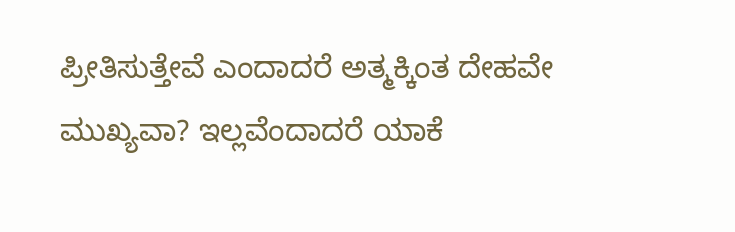ಪ್ರೀತಿಸುತ್ತೇವೆ ಎಂದಾದರೆ ಅತ್ಮಕ್ಕಿಂತ ದೇಹವೇ ಮುಖ್ಯವಾ? ಇಲ್ಲವೆಂದಾದರೆ ಯಾಕೆ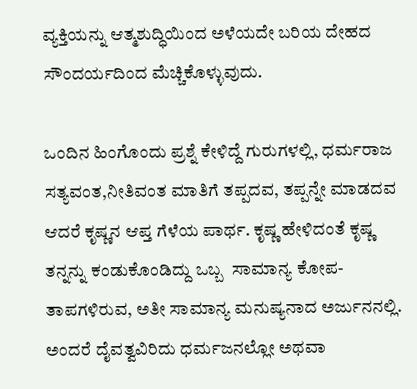ವ್ಯಕ್ತಿಯನ್ನು ಆತ್ಮಶುದ್ಧಿಯಿಂದ ಅಳೆಯದೇ ಬರಿಯ ದೇಹದ ಸೌಂದರ್ಯದಿಂದ ಮೆಚ್ಚಿಕೊಳ್ಳುವುದು.

ಒಂದಿನ ಹಿಂಗೊಂದು ಪ್ರಶ್ನೆ ಕೇಳಿದ್ದೆ ಗುರುಗಳಲ್ಲಿ, ಧರ್ಮರಾಜ ಸತ್ಯವಂತ,ನೀತಿವಂತ ಮಾತಿಗೆ ತಪ್ಪದವ, ತಪ್ಪನ್ನೇ ಮಾಡದವ ಆದರೆ ಕೃಷ್ಣನ ಆಪ್ತ ಗೆಳೆಯ ಪಾರ್ಥ. ಕೃಷ್ಣ ಹೇಳಿದಂತೆ ಕೃಷ್ಣ ತನ್ನನ್ನು ಕಂಡುಕೊಂಡಿದ್ದು ಒಬ್ಬ  ಸಾಮಾನ್ಯ ಕೋಪ-ತಾಪಗಳಿರುವ, ಅತೀ ಸಾಮಾನ್ಯ ಮನುಷ್ಯನಾದ ಅರ್ಜುನನಲ್ಲಿ. ಅಂದರೆ ದೈವತ್ವವಿರಿದು ಧರ್ಮಜನಲ್ಲೋ ಅಥವಾ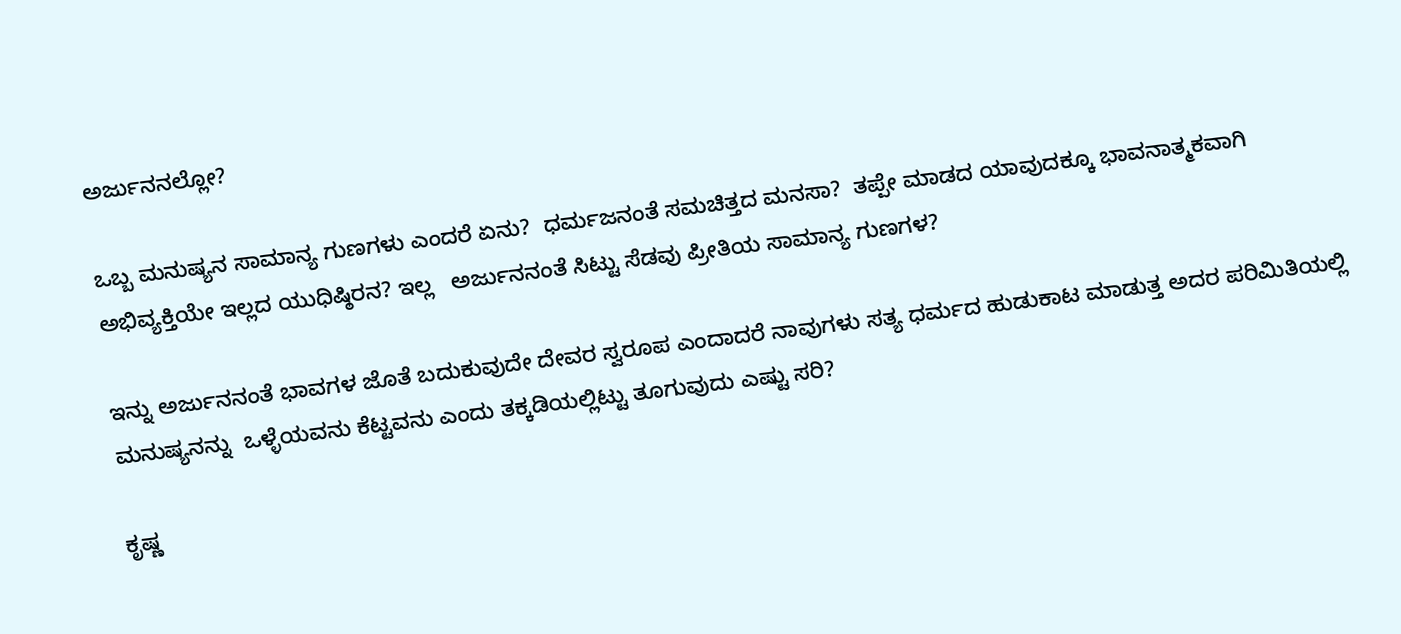ಅರ್ಜುನನಲ್ಲೋ?

ಒಬ್ಬ ಮನುಷ್ಯನ ಸಾಮಾನ್ಯ ಗುಣಗಳು ಎಂದರೆ ಏನು?  ಧರ್ಮಜನಂತೆ ಸಮಚಿತ್ತದ ಮನಸಾ?  ತಪ್ಪೇ ಮಾಡದ ಯಾವುದಕ್ಕೂ ಭಾವನಾತ್ಮಕವಾಗಿ ಅಭಿವ್ಯಕ್ತಿಯೇ ಇಲ್ಲದ ಯುಧಿಷ್ಠಿರನ? ಇಲ್ಲ   ಅರ್ಜುನನಂತೆ ಸಿಟ್ಟು ಸೆಡವು ಪ್ರೀತಿಯ ಸಾಮಾನ್ಯ ಗುಣಗಳ?

ಇನ್ನು ಅರ್ಜುನನಂತೆ ಭಾವಗಳ ಜೊತೆ ಬದುಕುವುದೇ ದೇವರ ಸ್ವರೂಪ ಎಂದಾದರೆ ನಾವುಗಳು ಸತ್ಯ ಧರ್ಮದ ಹುಡುಕಾಟ ಮಾಡುತ್ತ ಅದರ ಪರಿಮಿತಿಯಲ್ಲಿ ಮನುಷ್ಯನನ್ನು  ಒಳ್ಳೆಯವನು ಕೆಟ್ಟವನು ಎಂದು ತಕ್ಕಡಿಯಲ್ಲಿಟ್ಟು ತೂಗುವುದು ಎಷ್ಟು ಸರಿ?

ಕೃಷ್ಣ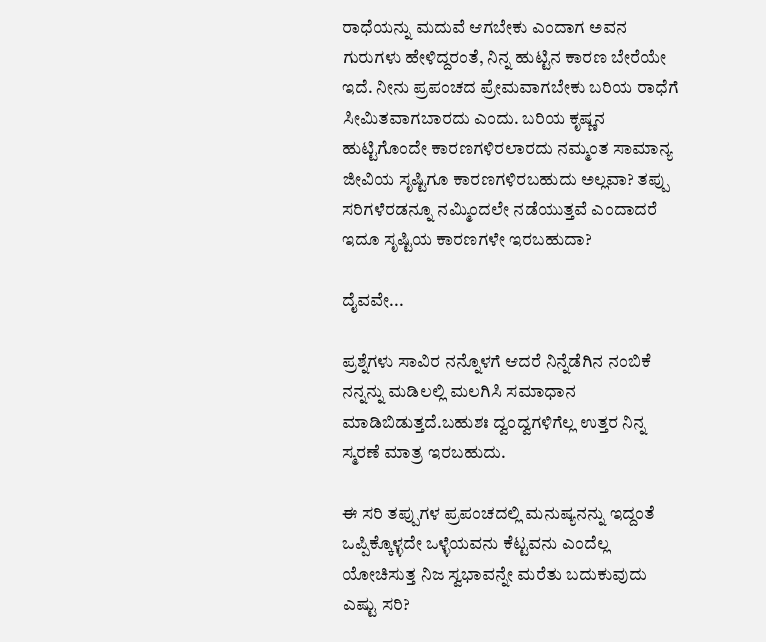ರಾಧೆಯನ್ನು ಮದುವೆ ಆಗಬೇಕು‌ ಎಂದಾಗ ಅವನ‌‌ ಗುರುಗಳು ಹೇಳಿದ್ದರಂತೆ, ನಿನ್ನ ಹುಟ್ಟಿನ ಕಾರಣ ಬೇರೆಯೇ ಇದೆ. ನೀನು ಪ್ರಪಂಚದ ಪ್ರೇಮವಾಗಬೇಕು ಬರಿಯ ರಾಧೆಗೆ ಸೀಮಿತವಾಗಬಾರದು ಎಂದು. ಬರಿಯ ಕೃಷ್ಣನ‌ ಹುಟ್ಟಿಗೊಂದೇ ಕಾರಣಗಳಿರಲಾರದು ನಮ್ಮಂತ ಸಾಮಾನ್ಯ ಜೀವಿಯ ಸೃಷ್ಟಿಗೂ ಕಾರಣಗಳಿರಬಹುದು ಅಲ್ಲವಾ? ತಪ್ಪು ಸರಿಗಳೆರಡನ್ನೂ ನಮ್ಮಿಂದಲೇ ನಡೆಯುತ್ತವೆ ಎಂದಾದರೆ ಇದೂ ಸೃಷ್ಟಿಯ ಕಾರಣಗಳೇ ಇರಬಹುದಾ?

ದೈವವೇ...

ಪ್ರಶ್ನೆಗಳು ಸಾವಿರ ನನ್ನೊಳಗೆ ಆದರೆ ನಿನ್ನೆಡೆಗಿನ‌ ನಂಬಿಕೆ ನನ್ನನ್ನು ಮಡಿಲಲ್ಲಿ ಮಲಗಿಸಿ ಸಮಾಧಾನ‌ ಮಾಡಿಬಿಡುತ್ತದೆ.ಬಹುಶಃ ದ್ವಂದ್ವಗಳಿಗೆಲ್ಲ ಉತ್ತರ ನಿನ್ನ ಸ್ಮರಣೆ ಮಾತ್ರ‌ ಇರಬಹುದು.

ಈ ಸರಿ ತಪ್ಪುಗಳ ಪ್ರಪಂಚದಲ್ಲಿ ಮನುಷ್ಯನನ್ನು ಇದ್ದಂತೆ ಒಪ್ಪಿಕ್ಕೊಳ್ಳದೇ ಒಳ್ಳೆಯವನು ಕೆಟ್ಟವನು ಎಂದೆಲ್ಲ ಯೋಚಿಸುತ್ತ ನಿಜ ಸ್ವಭಾವನ್ನೇ ಮರೆತು ಬದುಕುವುದು ಎಷ್ಟು ಸರಿ?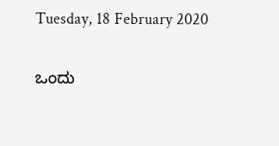Tuesday, 18 February 2020

ಒಂದು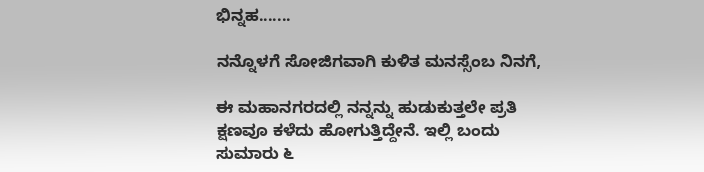ಭಿನ್ನಹ.......

ನನ್ನೊಳಗೆ ಸೋಜಿಗವಾಗಿ ಕುಳಿತ ಮನಸ್ಸೆಂಬ ನಿನಗೆ,

ಈ ಮಹಾನಗರದಲ್ಲಿ ನನ್ನನ್ನು ಹುಡುಕುತ್ತಲೇ ಪ್ರತಿ ಕ್ಷಣವೂ ಕಳೆದು ಹೋಗುತ್ತಿದ್ದೇನೆ. ಇಲ್ಲಿ ಬಂದು ಸುಮಾರು ೬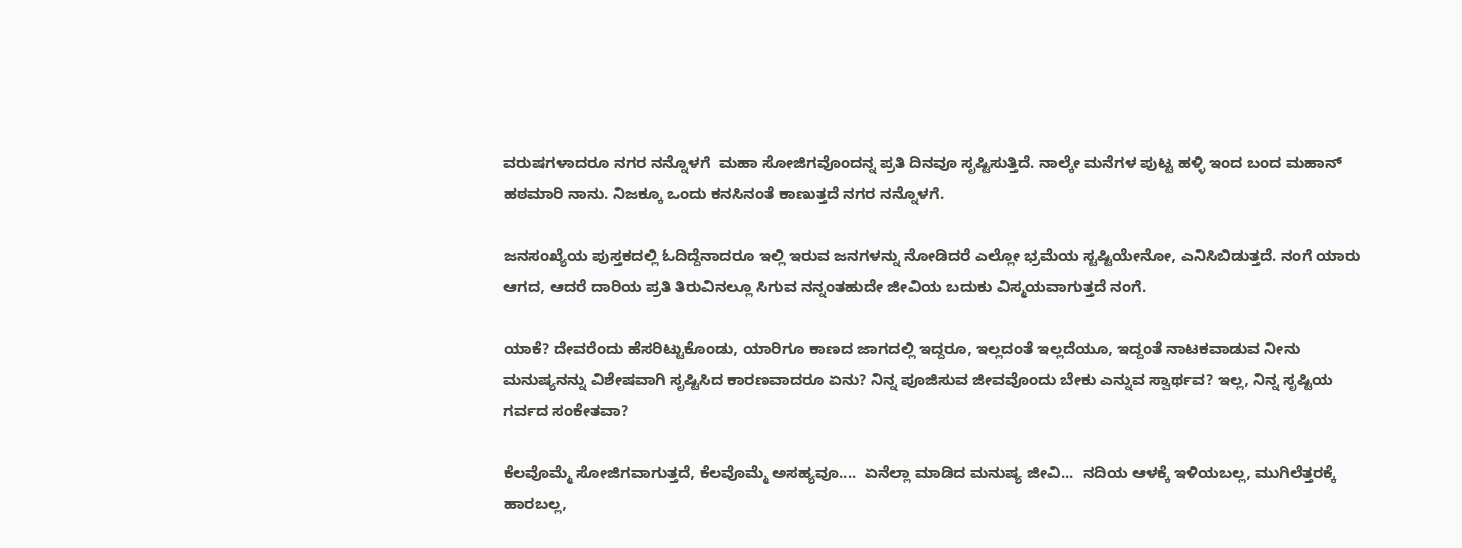ವರುಷಗಳಾದರೂ ನಗರ ನನ್ನೊಳಗೆ  ಮಹಾ ಸೋಜಿಗವೊಂದನ್ನ ಪ್ರತಿ ದಿನವೂ ಸೃಷ್ಟಿಸುತ್ತಿದೆ. ನಾಲ್ಕೇ ಮನೆಗಳ ಪುಟ್ಟ ಹಳ್ಳಿ ಇಂದ ಬಂದ ಮಹಾನ್ ಹಠಮಾರಿ ನಾನು. ನಿಜಕ್ಕೂ ಒಂದು ಕನಸಿನಂತೆ ಕಾಣುತ್ತದೆ ನಗರ ನನ್ನೊಳಗೆ.

ಜನಸಂಖ್ಯೆಯ ಪುಸ್ತಕದಲ್ಲಿ ಓದಿದ್ದೆನಾದರೂ ಇಲ್ಲಿ ಇರುವ ಜನಗಳನ್ನು ನೋಡಿದರೆ ಎಲ್ಲೋ ಭ್ರಮೆಯ ಸ್ಟಷ್ಟಿಯೇನೋ, ಎನಿಸಿಬಿಡುತ್ತದೆ. ನಂಗೆ ಯಾರು ಆಗದ, ಆದರೆ ದಾರಿಯ ಪ್ರತಿ ತಿರುವಿನಲ್ಲೂ ಸಿಗುವ ನನ್ನಂತಹುದೇ ಜೀವಿಯ ಬದುಕು ವಿಸ್ಮಯವಾಗುತ್ತದೆ ನಂಗೆ.

ಯಾಕೆ? ದೇವರೆಂದು ಹೆಸರಿಟ್ಟುಕೊಂಡು, ಯಾರಿಗೂ ಕಾಣದ ಜಾಗದಲ್ಲಿ ಇದ್ದರೂ, ಇಲ್ಲದಂತೆ ಇಲ್ಲದೆಯೂ, ಇದ್ದಂತೆ ನಾಟಕವಾಡುವ ನೀನು ಮನುಷ್ಯನನ್ನು ವಿಶೇಷವಾಗಿ ಸೃಷ್ಟಿಸಿದ ಕಾರಣವಾದರೂ ಏನು? ನಿನ್ನ ಪೂಜಿಸುವ ಜೀವವೊಂದು ಬೇಕು ಎನ್ನುವ ಸ್ವಾರ್ಥವ? ಇಲ್ಲ, ನಿನ್ನ ಸೃಷ್ಟಿಯ ಗರ್ವದ ಸಂಕೇತವಾ?

ಕೆಲವೊಮ್ಮೆ ಸೋಜಿಗವಾಗುತ್ತದೆ, ಕೆಲವೊಮ್ಮೆ ಅಸಹ್ಯವೂ....  ಏನೆಲ್ಲಾ ಮಾಡಿದ ಮನುಷ್ಯ ಜೀವಿ...  ನದಿಯ ಆಳಕ್ಕೆ ಇಳಿಯಬಲ್ಲ, ಮುಗಿಲೆತ್ತರಕ್ಕೆ ಹಾರಬಲ್ಲ,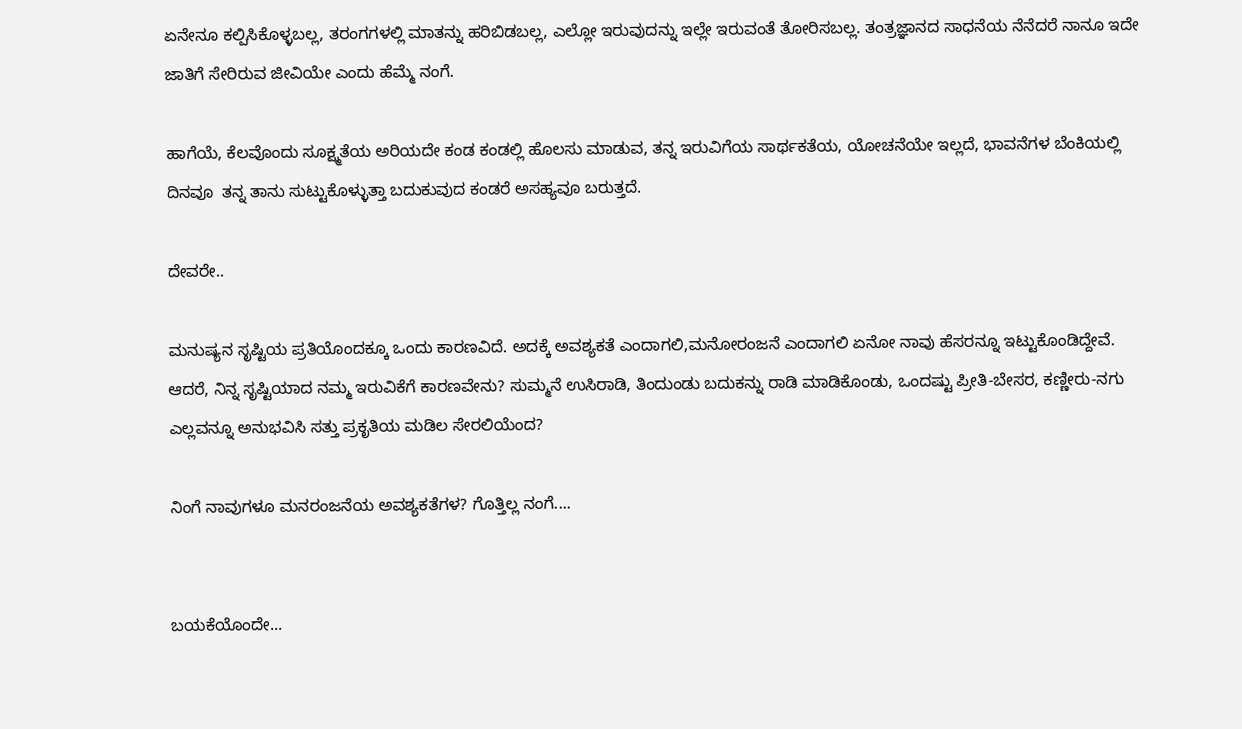ಏನೇನೂ ಕಲ್ಪಿಸಿಕೊಳ್ಳಬಲ್ಲ, ತರಂಗಗಳಲ್ಲಿ ಮಾತನ್ನು ಹರಿಬಿಡಬಲ್ಲ, ಎಲ್ಲೋ ಇರುವುದನ್ನು ಇಲ್ಲೇ ಇರುವಂತೆ ತೋರಿಸಬಲ್ಲ. ತಂತ್ರಜ್ಞಾನದ ಸಾಧನೆಯ ನೆನೆದರೆ ನಾನೂ ಇದೇ ಜಾತಿಗೆ ಸೇರಿರುವ ಜೀವಿಯೇ ಎಂದು ಹೆಮ್ಮೆ ನಂಗೆ.

ಹಾಗೆಯೆ, ಕೆಲವೊಂದು ಸೂಕ್ಷ್ಮತೆಯ ಅರಿಯದೇ ಕಂಡ ಕಂಡಲ್ಲಿ ಹೊಲಸು ಮಾಡುವ, ತನ್ನ ಇರುವಿಗೆಯ ಸಾರ್ಥಕತೆಯ, ಯೋಚನೆಯೇ ಇಲ್ಲದೆ, ಭಾವನೆಗಳ ಬೆಂಕಿಯಲ್ಲಿ ದಿನವೂ  ತನ್ನ ತಾನು ಸುಟ್ಟುಕೊಳ್ಳುತ್ತಾ ಬದುಕುವುದ ಕಂಡರೆ ಅಸಹ್ಯವೂ ಬರುತ್ತದೆ.

ದೇವರೇ..

ಮನುಷ್ಯನ ಸೃಷ್ಟಿಯ ಪ್ರತಿಯೊಂದಕ್ಕೂ ಒಂದು ಕಾರಣವಿದೆ. ಅದಕ್ಕೆ ಅವಶ್ಯಕತೆ ಎಂದಾಗಲಿ,ಮನೋರಂಜನೆ ಎಂದಾಗಲಿ ಏನೋ ನಾವು ಹೆಸರನ್ನೂ ಇಟ್ಟುಕೊಂಡಿದ್ದೇವೆ. ಆದರೆ, ನಿನ್ನ ಸೃಷ್ಟಿಯಾದ ನಮ್ಮ ಇರುವಿಕೆಗೆ ಕಾರಣವೇನು? ಸುಮ್ಮನೆ ಉಸಿರಾಡಿ, ತಿಂದುಂಡು ಬದುಕನ್ನು ರಾಡಿ ಮಾಡಿಕೊಂಡು, ಒಂದಷ್ಟು ಪ್ರೀತಿ-ಬೇಸರ, ಕಣ್ಣೀರು-ನಗು ಎಲ್ಲವನ್ನೂ ಅನುಭವಿಸಿ ಸತ್ತು ಪ್ರಕೃತಿಯ ಮಡಿಲ ಸೇರಲಿಯೆಂದ?

ನಿಂಗೆ ನಾವುಗಳೂ ಮನರಂಜನೆಯ ಅವಶ್ಯಕತೆಗಳ? ಗೊತ್ತಿಲ್ಲ ನಂಗೆ....


ಬಯಕೆಯೊಂದೇ...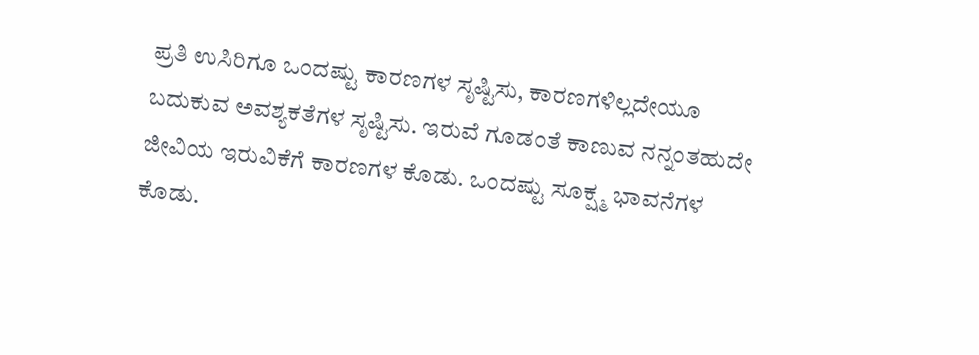ಪ್ರತಿ ಉಸಿರಿಗೂ ಒಂದಷ್ಟು ಕಾರಣಗಳ ಸೃಷ್ಟಿಸು, ಕಾರಣಗಳಿಲ್ಲದೇಯೂ ಬದುಕುವ ಅವಶ್ಯಕತೆಗಳ ಸೃಷ್ಟಿಸು. ಇರುವೆ ಗೂಡಂತೆ ಕಾಣುವ ನನ್ನಂತಹುದೇ ಜೀವಿಯ ಇರುವಿಕೆಗೆ ಕಾರಣಗಳ ಕೊಡು. ಒಂದಷ್ಟು ಸೂಕ್ಷ್ಮ ಭಾವನೆಗಳ ಕೊಡು.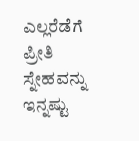ಎಲ್ಲರೆಡೆಗೆ ಪ್ರೀತಿ ಸ್ನೇಹವನ್ನು ಇನ್ನಷ್ಟು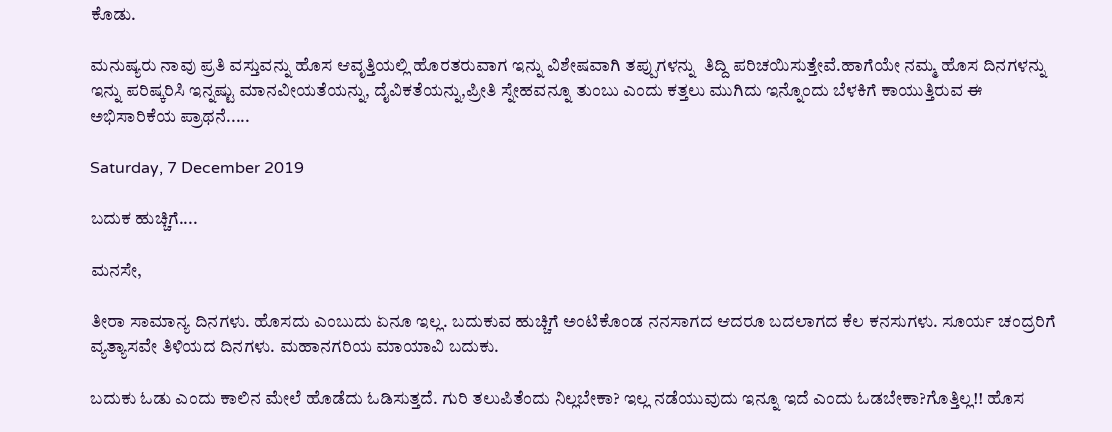ಕೊಡು.

ಮನುಷ್ಯರು ನಾವು ಪ್ರತಿ ವಸ್ತುವನ್ನು ಹೊಸ ಆವೃತ್ತಿಯಲ್ಲಿ ಹೊರತರುವಾಗ ಇನ್ನು ವಿಶೇಷವಾಗಿ ತಪ್ಪುಗಳನ್ನು  ತಿದ್ದಿ ಪರಿಚಯಿಸುತ್ತೇವೆ.ಹಾಗೆಯೇ ನಮ್ಮ ಹೊಸ ದಿನಗಳನ್ನು ಇನ್ನು ಪರಿಷ್ಕರಿಸಿ ಇನ್ನಷ್ಟು ಮಾನವೀಯತೆಯನ್ನು, ದೈವಿಕತೆಯನ್ನು,ಪ್ರೀತಿ ಸ್ನೇಹವನ್ನೂ ತುಂಬು ಎಂದು ಕತ್ತಲು ಮುಗಿದು ಇನ್ನೊಂದು ಬೆಳಕಿಗೆ ಕಾಯುತ್ತಿರುವ ಈ ಅಭಿಸಾರಿಕೆಯ ಪ್ರಾಥನೆ.....

Saturday, 7 December 2019

ಬದುಕ ಹುಚ್ಚಿಗೆ....

ಮನಸೇ,

ತೀರಾ ಸಾಮಾನ್ಯ ದಿನಗಳು. ಹೊಸದು ಎಂಬುದು ಏನೂ ಇಲ್ಲ. ಬದುಕುವ ಹುಚ್ಚಿಗೆ ಅಂಟಿಕೊಂಡ ನನಸಾಗದ ಆದರೂ ಬದಲಾಗದ ಕೆಲ ಕನಸುಗಳು. ಸೂರ್ಯ ಚಂದ್ರರಿಗೆ ವ್ಯತ್ಯಾಸವೇ ತಿಳಿಯದ ದಿನಗಳು. ಮಹಾನಗರಿಯ ಮಾಯಾವಿ ಬದುಕು.

ಬದುಕು‌ ಓಡು ಎಂದು ಕಾಲಿನ‌ ಮೇಲೆ ಹೊಡೆದು ಓಡಿಸುತ್ತದೆ. ಗುರಿ ತಲುಪಿತೆಂದು ನಿಲ್ಲಬೇಕಾ? ಇಲ್ಲ ನಡೆಯುವುದು ಇನ್ನೂ ಇದೆ ಎಂದು ಓಡಬೇಕಾ?ಗೊತ್ತಿಲ್ಲ!! ಹೊಸ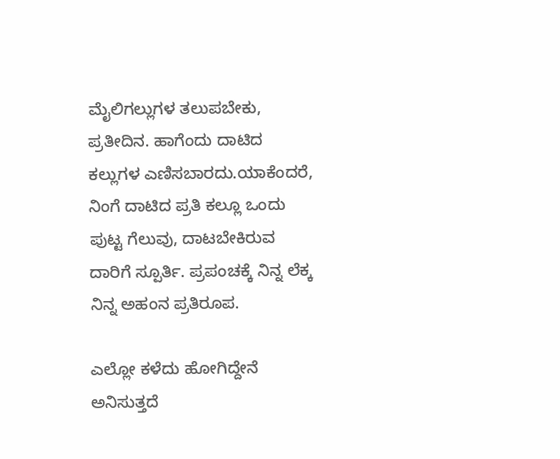ಮೈಲಿಗಲ್ಲುಗಳ ತಲುಪಬೇಕು, ಪ್ರತೀದಿನ. ಹಾಗೆಂದು ದಾಟಿದ ಕಲ್ಲುಗಳ ಎಣಿಸಬಾರದು.ಯಾಕೆಂದರೆ, ನಿಂಗೆ ದಾಟಿದ ಪ್ರತಿ ಕಲ್ಲೂ ಒಂದು ಪುಟ್ಟ ಗೆಲುವು, ದಾಟಬೇಕಿರುವ ದಾರಿಗೆ ಸ್ಪೂರ್ತಿ. ಪ್ರಪಂಚಕ್ಕೆ ನಿನ್ನ ಲೆಕ್ಕ ನಿನ್ನ ಅಹಂನ ಪ್ರತಿರೂಪ.

ಎಲ್ಲೋ ಕಳೆದು ಹೋಗಿದ್ದೇನೆ ಅನಿಸುತ್ತದೆ‌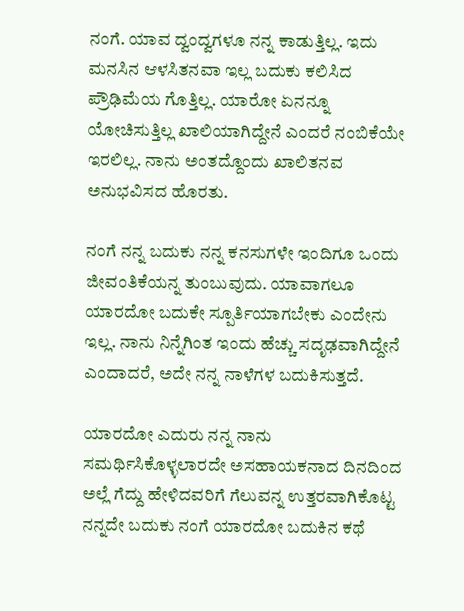ನಂಗೆ. ಯಾವ ದ್ವಂದ್ವಗಳೂ ನನ್ನ ಕಾಡುತ್ತಿಲ್ಲ. ಇದು ಮನಸಿನ ಆಳಸಿತನವಾ ಇಲ್ಲ ಬದುಕು ಕಲಿಸಿದ ಪ್ರೌಢಿಮೆಯ ಗೊತ್ತಿಲ್ಲ. ಯಾರೋ ಏನನ್ನೂ ಯೋಚಿಸುತ್ತಿಲ್ಲ ಖಾಲಿಯಾಗಿದ್ದೇನೆ ಎಂದರೆ ನಂಬಿಕೆಯೇ ಇರಲಿಲ್ಲ. ನಾನು‌ ಅಂತದ್ದೊಂದು ಖಾಲಿತನ‌ವ ಅನುಭವಿಸದ ಹೊರತು.

ನಂಗೆ ನನ್ನ ಬದುಕು ನನ್ನ ಕನಸುಗಳೇ ಇಂದಿಗೂ ಒಂದು ಜೀವಂತಿಕೆಯನ್ನ ತುಂಬುವುದು. ಯಾವಾಗಲೂ ಯಾರದೋ ಬದುಕೇ ಸ್ಪೂರ್ತಿಯಾಗಬೇಕು ಎಂದೇನು‌ ಇಲ್ಲ. ನಾನು‌ ನಿನ್ನೆಗಿಂತ ಇಂದು ಹೆಚ್ಚು ಸದೃಢವಾಗಿದ್ದೇನೆ ಎಂದಾದರೆ, ಅದೇ ನನ್ನ ನಾಳೆಗಳ ಬದುಕಿಸುತ್ತದೆ.

ಯಾರದೋ ಎದುರು ನನ್ನ ನಾನು ಸಮರ್ಥಿಸಿಕೊಳ್ಳಲಾರದೇ ಅಸಹಾಯಕನಾದ ದಿನದಿಂದ ಅಲ್ಲೆ ಗೆದ್ದು ಹೇಳಿದವರಿಗೆ ಗೆಲುವನ್ನ ಉತ್ತರವಾಗಿಕೊಟ್ಟ ನನ್ನದೇ ಬದುಕು ನಂಗೆ ಯಾರದೋ ಬದುಕಿನ ಕಥೆ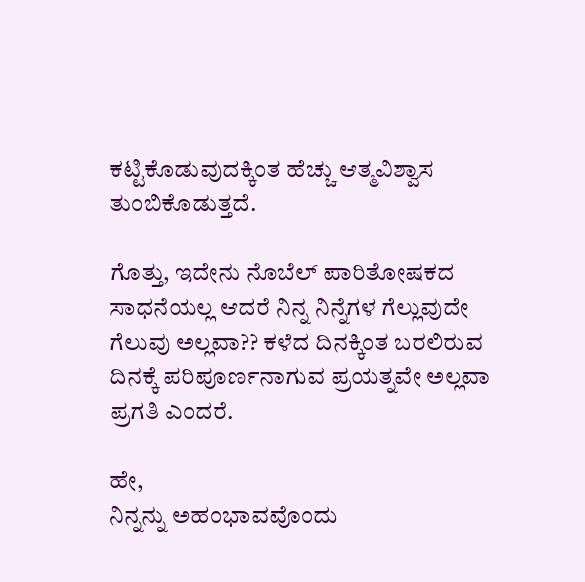ಕಟ್ಟಿಕೊಡುವುದಕ್ಕಿಂತ ಹೆಚ್ಚು ಆತ್ಮವಿಶ್ವಾಸ ತುಂಬಿಕೊಡುತ್ತದೆ.

ಗೊತ್ತು, ಇದೇನು ನೊಬೆಲ್ ಪಾರಿತೋಷಕದ ಸಾಧನೆಯಲ್ಲ ಆದರೆ ನಿನ್ನ ನಿನ್ನೆಗಳ ಗೆಲ್ಲುವುದೇ ಗೆಲುವು ಅಲ್ಲವಾ?? ಕಳೆದ ದಿನಕ್ಕಿಂತ ಬರಲಿರುವ ದಿನಕ್ಕೆ ಪರಿಪೂರ್ಣನಾಗುವ ಪ್ರಯತ್ನವೇ ಅಲ್ಲವಾ  ಪ್ರಗತಿ ಎಂದರೆ.

ಹೇ,
ನಿನ್ನನ್ನು ಅಹಂಭಾವವೊಂದು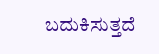ಬದುಕಿಸುತ್ತದೆ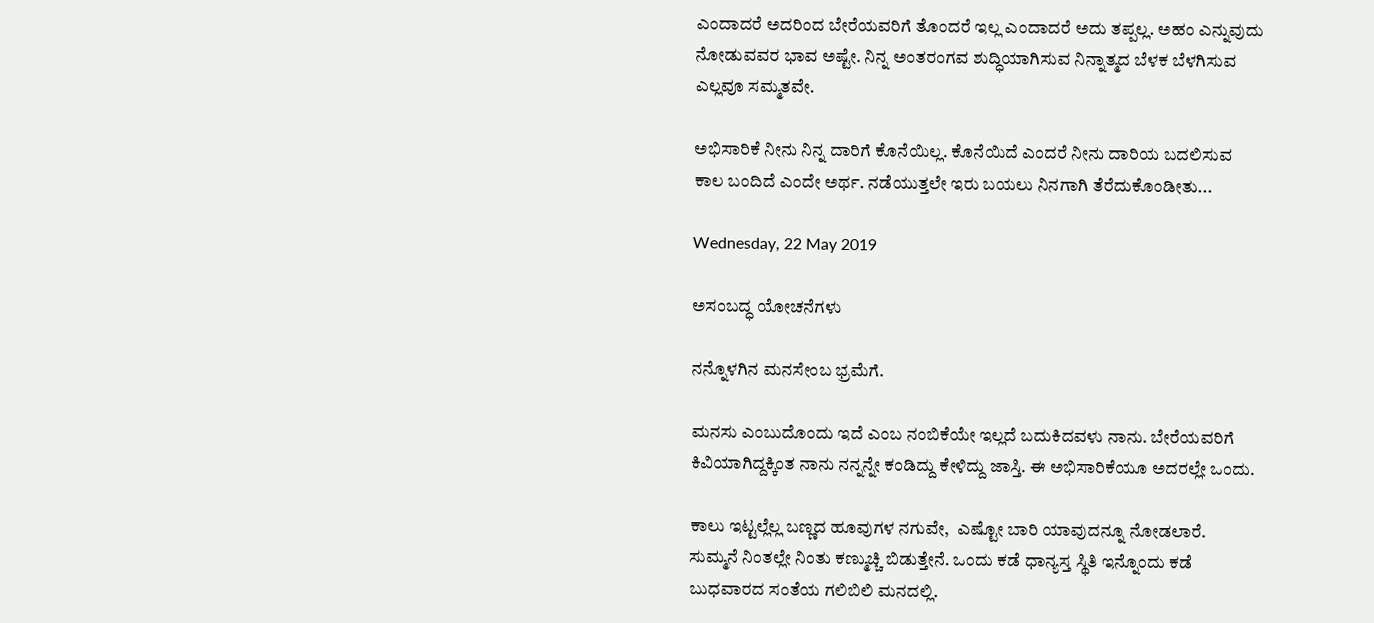ಎಂದಾದರೆ ಅದರಿಂದ ಬೇರೆಯವರಿಗೆ ತೊಂದರೆ ಇಲ್ಲ ಎಂದಾದರೆ ಅದು ತಪ್ಪಲ್ಲ. ಅಹಂ ಎನ್ನುವುದು ನೋಡುವವರ ಭಾವ ಅಷ್ಟೇ. ನಿನ್ನ ಅಂತರಂಗವ ಶುದ್ಧಿಯಾಗಿಸುವ ನಿನ್ನಾತ್ಮದ ಬೆಳಕ ಬೆಳಗಿಸುವ ಎಲ್ಲವೂ ಸಮ್ಮತವೇ.

ಅಭಿಸಾರಿಕೆ ನೀನು ನಿನ್ನ ದಾರಿಗೆ ಕೊನೆಯಿಲ್ಲ. ಕೊನೆಯಿದೆ ಎಂದರೆ ನೀನು ದಾರಿಯ ಬದಲಿಸುವ ಕಾಲ ಬಂದಿದೆ ಎಂದೇ ಅರ್ಥ. ನಡೆಯುತ್ತಲೇ ಇರು ಬಯಲು ನಿನಗಾಗಿ ತೆರೆದುಕೊಂಡೀತು...

Wednesday, 22 May 2019

ಅಸಂಬದ್ಧ ಯೋಚನೆಗಳು

ನನ್ನೊಳಗಿನ ಮನಸೇಂಬ ಭ್ರಮೆಗೆ.

ಮನಸು ಎಂಬುದೊಂದು ಇದೆ ಎಂಬ ನಂಬಿಕೆಯೇ ಇಲ್ಲದೆ ಬದುಕಿದವಳು ನಾನು. ಬೇರೆಯವರಿಗೆ ಕಿವಿಯಾಗಿದ್ದಕ್ಕಿಂತ ನಾನು ನನ್ನನ್ನೇ ಕಂಡಿದ್ದು ಕೇಳಿದ್ದು ಜಾಸ್ತಿ. ಈ ಅಭಿಸಾರಿಕೆಯೂ ಅದರಲ್ಲೇ ಒಂದು.

ಕಾಲು ಇಟ್ಟಲ್ಲೆಲ್ಲ ಬಣ್ಣದ ಹೂವುಗಳ ನಗುವೇ,  ಎಷ್ಟೋ ಬಾರಿ ಯಾವುದನ್ನೂ ನೋಡಲಾರೆ.  ಸುಮ್ಮನೆ ನಿಂತಲ್ಲೇ ನಿಂತು ಕಣ್ಮುಚ್ಚಿ ಬಿಡುತ್ತೇನೆ. ಒಂದು ಕಡೆ ಧಾನ್ಯಸ್ತ ಸ್ಥಿತಿ ಇನ್ನೊಂದು ಕಡೆ ಬುಧವಾರದ ಸಂತೆಯ ಗಲಿಬಿಲಿ ಮನದಲ್ಲಿ.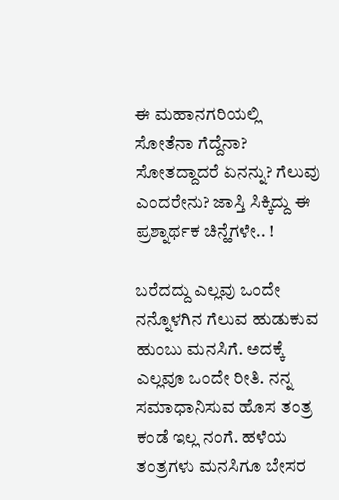ಈ ಮಹಾನಗರಿಯಲ್ಲಿ ಸೋತೆನಾ ಗೆದ್ದೆನಾ? ಸೋತದ್ದಾದರೆ ಏನನ್ನು? ಗೆಲುವು ಎಂದರೇನು? ಜಾಸ್ತಿ ಸಿಕ್ಕಿದ್ದು ಈ ಪ್ರಶ್ನಾರ್ಥಕ ಚಿನ್ಹೆಗಳೇ.. !

ಬರೆದದ್ದು ಎಲ್ಲವು ಒಂದೇ ನನ್ನೊಳಗಿನ ಗೆಲುವ ಹುಡುಕುವ ಹುಂಬು ಮನಸಿಗೆ. ಅದಕ್ಕೆ ಎಲ್ಲವೂ ಒಂದೇ ರೀತಿ. ನನ್ನ ಸಮಾಧಾನಿಸುವ ಹೊಸ ತಂತ್ರ ಕಂಡೆ ಇಲ್ಲ ನಂಗೆ. ಹಳೆಯ ತಂತ್ರಗಳು ಮನಸಿಗೂ ಬೇಸರ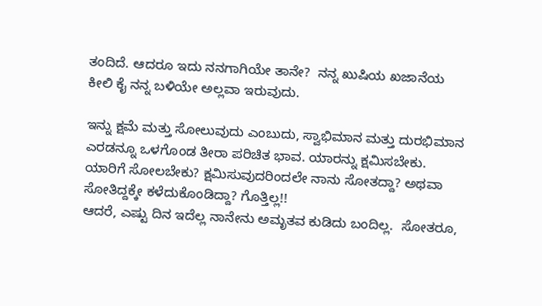ತಂದಿದೆ. ಆದರೂ ಇದು ನನಗಾಗಿಯೇ ತಾನೇ?  ನನ್ನ ಖುಷಿಯ ಖಜಾನೆಯ ಕೀಲಿ ಕೈ ನನ್ನ ಬಳಿಯೇ ಅಲ್ಲವಾ ಇರುವುದು.

ಇನ್ನು ಕ್ಷಮೆ ಮತ್ತು ಸೋಲುವುದು ಎಂಬುದು, ಸ್ವಾಭಿಮಾನ ಮತ್ತು ದುರಭಿಮಾನ ಎರಡನ್ನೂ ಒಳಗೊಂಡ ತೀರಾ ಪರಿಚಿತ ಭಾವ. ಯಾರನ್ನು ಕ್ಷಮಿಸಬೇಕು. ಯಾರಿಗೆ ಸೋಲಬೇಕು? ಕ್ಷಮಿಸುವುದರಿಂದಲೇ ನಾನು ಸೋತದ್ದಾ? ಅಥವಾ ಸೋತಿದ್ದಕ್ಕೇ ಕಳೆದುಕೊಂಡಿದ್ದಾ? ಗೊತ್ತಿಲ್ಲ!!
ಆದರೆ, ಎಷ್ಟು ದಿನ ಇದೆಲ್ಲ ನಾನೇನು ಅಮೃತವ ಕುಡಿದು ಬಂದಿಲ್ಲ.  ಸೋತರೂ,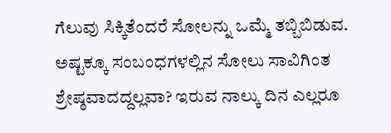ಗೆಲುವು ಸಿಕ್ಕಿತೆಂದರೆ ಸೋಲನ್ನು ಒಮ್ಮೆ ತಬ್ಬಿಬಿಡುವ. ಅಷ್ಟಕ್ಕೂ ಸಂಬಂಧಗಳಲ್ಲಿನ ಸೋಲು ಸಾವಿಗಿಂತ ಶ್ರೇಷ್ಠವಾದದ್ದಲ್ಲವಾ? ಇರುವ ನಾಲ್ಕು ದಿನ ಎಲ್ಲರೂ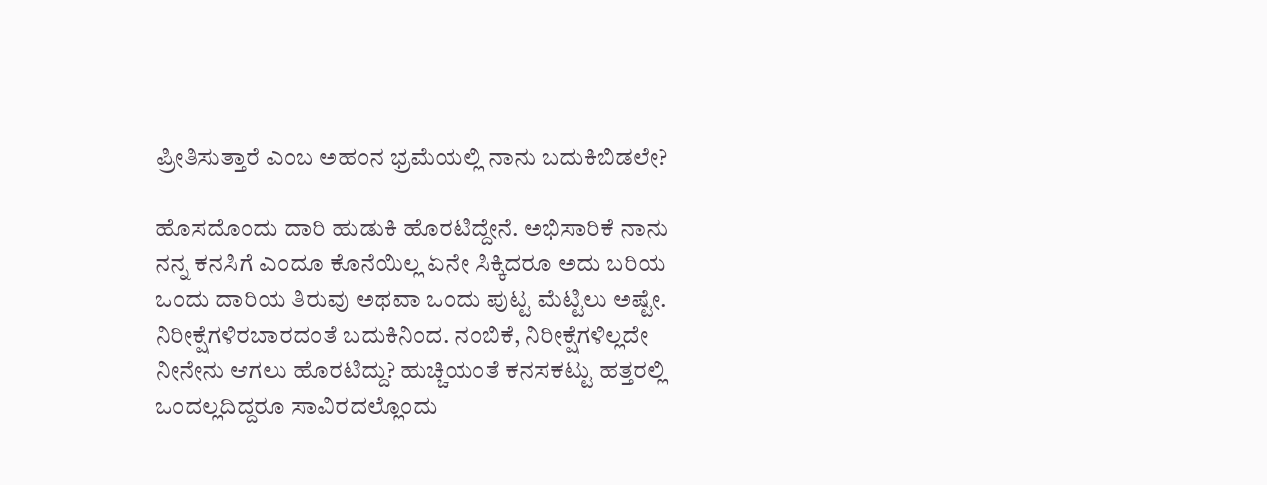ಪ್ರೀತಿಸುತ್ತಾರೆ ಎಂಬ ಅಹಂನ ಭ್ರಮೆಯಲ್ಲಿ ನಾನು ಬದುಕಿಬಿಡಲೇ?

ಹೊಸದೊಂದು ದಾರಿ ಹುಡುಕಿ ಹೊರಟಿದ್ದೇನೆ. ಅಭಿಸಾರಿಕೆ ನಾನು ನನ್ನ ಕನಸಿಗೆ ಎಂದೂ ಕೊನೆಯಿಲ್ಲ ಏನೇ ಸಿಕ್ಕಿದರೂ ಅದು ಬರಿಯ ಒಂದು ದಾರಿಯ ತಿರುವು ಅಥವಾ ಒಂದು ಪುಟ್ಟ ಮೆಟ್ಟಿಲು ಅಷ್ಟೇ. ನಿರೀಕ್ಷೆಗಳಿರಬಾರದಂತೆ ಬದುಕಿನಿಂದ. ನಂಬಿಕೆ, ನಿರೀಕ್ಷೆಗಳಿಲ್ಲದೇ ನೀನೇನು ಆಗಲು ಹೊರಟಿದ್ದು? ಹುಚ್ಚಿಯಂತೆ ಕನಸಕಟ್ಟು ಹತ್ತರಲ್ಲಿ ಒಂದಲ್ಲದಿದ್ದರೂ ಸಾವಿರದಲ್ಲೊಂದು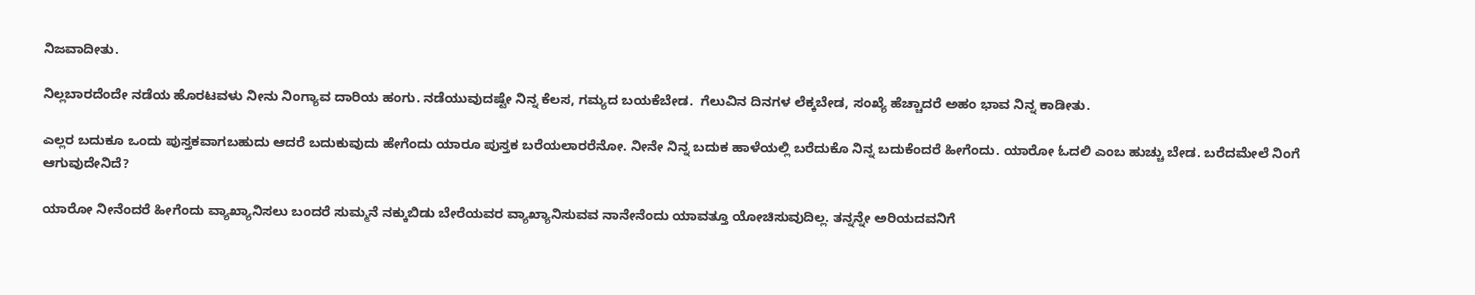ನಿಜವಾದೀತು.

ನಿಲ್ಲಬಾರದೆಂದೇ ನಡೆಯ ಹೊರಟವಳು ನೀನು ನಿಂಗ್ಯಾವ ದಾರಿಯ ಹಂಗು. ನಡೆಯುವುದಷ್ಟೇ ನಿನ್ನ ಕೆಲಸ, ಗಮ್ಯದ ಬಯಕೆಬೇಡ.  ಗೆಲುವಿನ ದಿನಗಳ ಲೆಕ್ಕಬೇಡ, ಸಂಖ್ಯೆ ಹೆಚ್ಚಾದರೆ ಅಹಂ ಭಾವ ನಿನ್ನ ಕಾಡೀತು.

ಎಲ್ಲರ ಬದುಕೂ ಒಂದು ಪುಸ್ತಕವಾಗಬಹುದು ಆದರೆ ಬದುಕುವುದು ಹೇಗೆಂದು ಯಾರೂ ಪುಸ್ತಕ ಬರೆಯಲಾರರೆನೋ. ನೀನೇ ನಿನ್ನ ಬದುಕ ಹಾಳೆಯಲ್ಲಿ ಬರೆದುಕೊ ನಿನ್ನ ಬದುಕೆಂದರೆ ಹೀಗೆಂದು. ಯಾರೋ ಓದಲಿ ಎಂಬ ಹುಚ್ಚು ಬೇಡ. ಬರೆದಮೇಲೆ ನಿಂಗೆ ಆಗುವುದೇನಿದೆ?

ಯಾರೋ ನೀನೆಂದರೆ ಹೀಗೆಂದು ವ್ಯಾಖ್ಯಾನಿಸಲು ಬಂದರೆ ಸುಮ್ಮನೆ ನಕ್ಕುಬಿಡು ಬೇರೆಯವರ ವ್ಯಾಖ್ಯಾನಿಸುವವ ನಾನೇನೆಂದು ಯಾವತ್ತೂ ಯೋಚಿಸುವುದಿಲ್ಲ. ತನ್ನನ್ನೇ ಅರಿಯದವನಿಗೆ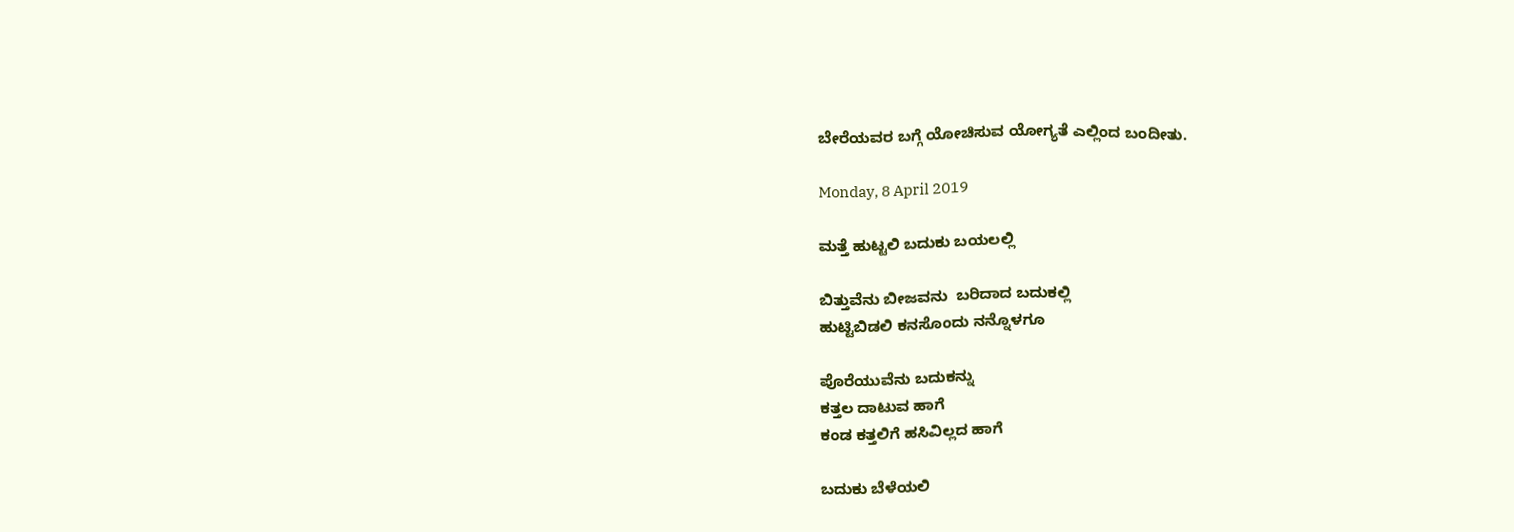ಬೇರೆಯವರ ಬಗ್ಗೆ ಯೋಚಿಸುವ ಯೋಗ್ಯತೆ ಎಲ್ಲಿಂದ ಬಂದೀತು.

Monday, 8 April 2019

ಮತ್ತೆ ಹುಟ್ಟಲಿ ಬದುಕು ಬಯಲಲ್ಲಿ

ಬಿತ್ತುವೆನು ಬೀಜವನು  ಬರಿದಾದ ಬದುಕಲ್ಲಿ
ಹುಟ್ಟಿಬಿಡಲಿ ಕನಸೊಂದು ನನ್ನೊಳಗೂ

ಪೊರೆಯುವೆನು ಬದುಕನ್ನು
ಕತ್ತಲ ದಾಟುವ ಹಾಗೆ
ಕಂಡ ಕತ್ತಲಿಗೆ ಹಸಿವಿಲ್ಲದ ಹಾಗೆ

ಬದುಕು ಬೆಳೆಯಲಿ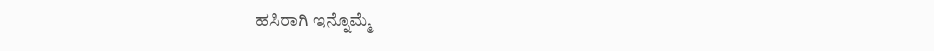ಹಸಿರಾಗಿ ಇನ್ನೊಮ್ಮೆ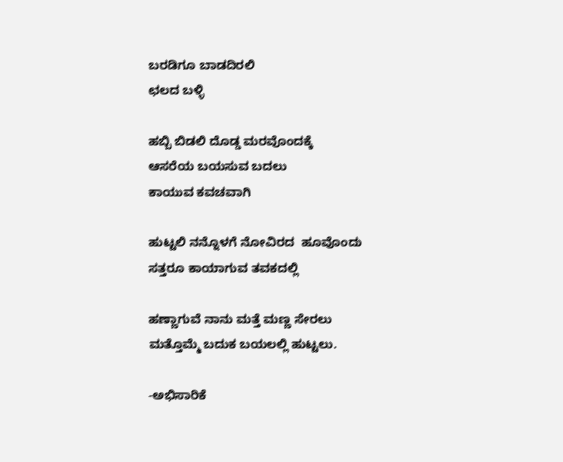ಬರಡಿಗೂ ಬಾಡದಿರಲಿ
ಛಲದ ಬಳ್ಳಿ

ಹಬ್ಬಿ ಬಿಡಲಿ ದೊಡ್ಡ ಮರವೊಂದಕ್ಕೆ
ಆಸರೆಯ ಬಯಸುವ ಬದಲು
ಕಾಯುವ ಕವಚವಾಗಿ

ಹುಟ್ಟಲಿ ನನ್ನೊಳಗೆ ನೋವಿರದ  ಹೂವೊಂದು
ಸತ್ತರೂ ಕಾಯಾಗುವ ತವಕದಲ್ಲಿ

ಹಣ್ಣಾಗುವೆ ನಾನು ಮತ್ತೆ ಮಣ್ಣ ಸೇರಲು
ಮತ್ತೊಮ್ಮೆ ಬದುಕ ಬಯಲಲ್ಲಿ ಹುಟ್ಟಲು.

-ಅಭಿಸಾರಿಕೆ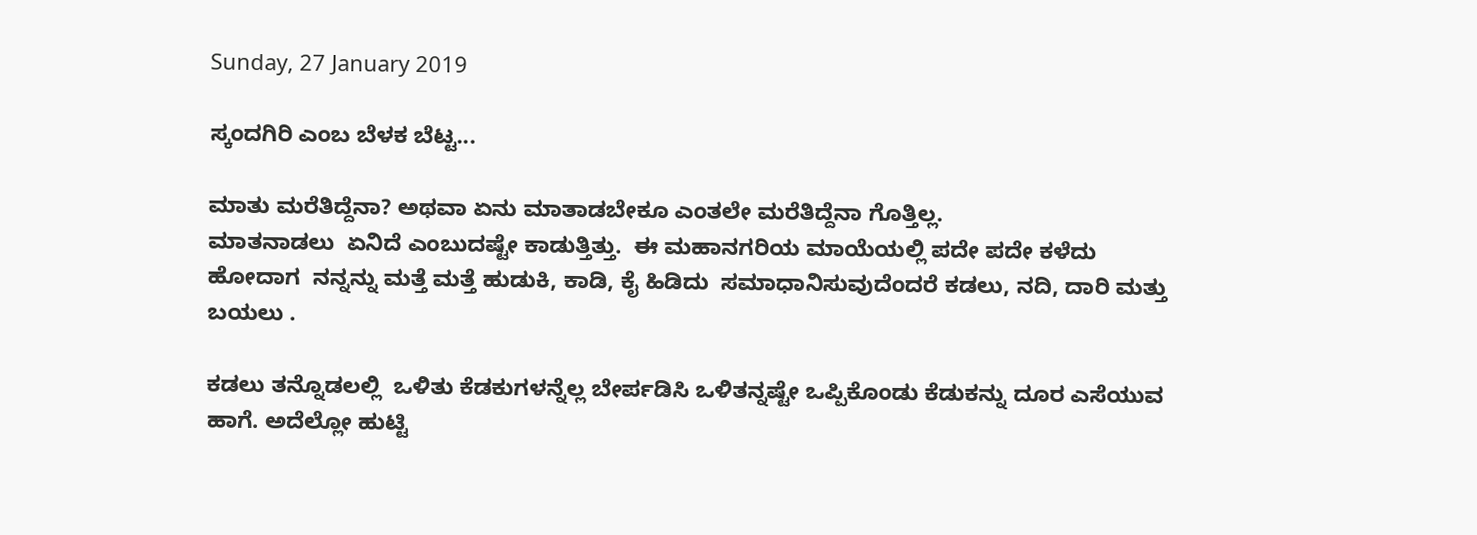Sunday, 27 January 2019

ಸ್ಕಂದಗಿರಿ ಎಂಬ ಬೆಳಕ ಬೆಟ್ಟ...

ಮಾತು ಮರೆತಿದ್ದೆನಾ? ಅಥವಾ ಏನು ಮಾತಾಡಬೇಕೂ ಎಂತಲೇ ಮರೆತಿದ್ದೆನಾ ಗೊತ್ತಿಲ್ಲ.
ಮಾತನಾಡಲು  ಏನಿದೆ ಎಂಬುದಷ್ಟೇ ಕಾಡುತ್ತಿತ್ತು.  ಈ ಮಹಾನಗರಿಯ ಮಾಯೆಯಲ್ಲಿ ಪದೇ ಪದೇ ಕಳೆದು ಹೋದಾಗ  ನನ್ನನ್ನು ಮತ್ತೆ ಮತ್ತೆ ಹುಡುಕಿ, ಕಾಡಿ, ಕೈ ಹಿಡಿದು  ಸಮಾಧಾನಿಸುವುದೆಂದರೆ ಕಡಲು, ನದಿ, ದಾರಿ ಮತ್ತು ಬಯಲು .

ಕಡಲು ತನ್ನೊಡಲಲ್ಲಿ  ಒಳಿತು ಕೆಡಕುಗಳನ್ನೆಲ್ಲ ಬೇರ್ಪಡಿಸಿ ಒಳಿತನ್ನಷ್ಟೇ ಒಪ್ಪಿಕೊಂಡು ಕೆಡುಕನ್ನು ದೂರ ಎಸೆಯುವ ಹಾಗೆ. ಅದೆಲ್ಲೋ ಹುಟ್ಟಿ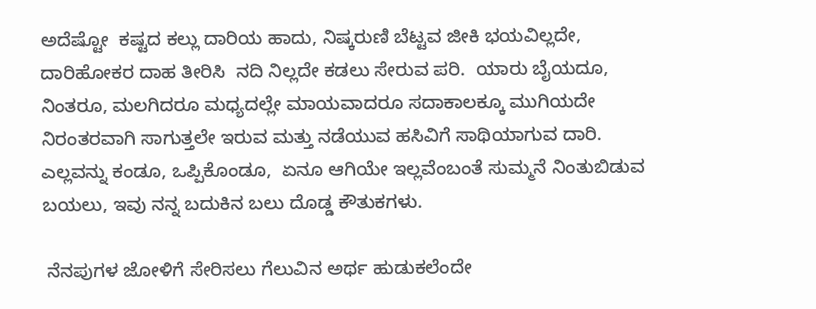ಅದೆಷ್ಟೋ  ಕಷ್ಟದ ಕಲ್ಲು ದಾರಿಯ ಹಾದು, ನಿಷ್ಕರುಣಿ ಬೆಟ್ಟವ ಜೀಕಿ ಭಯವಿಲ್ಲದೇ, ದಾರಿಹೋಕರ ದಾಹ ತೀರಿಸಿ  ನದಿ ನಿಲ್ಲದೇ ಕಡಲು ಸೇರುವ ಪರಿ.  ಯಾರು ಬೈಯದೂ, ನಿಂತರೂ, ಮಲಗಿದರೂ ಮಧ್ಯದಲ್ಲೇ ಮಾಯವಾದರೂ ಸದಾಕಾಲಕ್ಕೂ ಮುಗಿಯದೇ ನಿರಂತರವಾಗಿ ಸಾಗುತ್ತಲೇ ಇರುವ ಮತ್ತು ನಡೆಯುವ ಹಸಿವಿಗೆ ಸಾಥಿಯಾಗುವ ದಾರಿ.  ಎಲ್ಲವನ್ನು ಕಂಡೂ, ಒಪ್ಪಿಕೊಂಡೂ,  ಏನೂ ಆಗಿಯೇ ಇಲ್ಲವೆಂಬಂತೆ ಸುಮ್ಮನೆ ನಿಂತುಬಿಡುವ ಬಯಲು, ಇವು ನನ್ನ ಬದುಕಿನ ಬಲು ದೊಡ್ಡ ಕೌತುಕಗಳು.

 ನೆನಪುಗಳ ಜೋಳಿಗೆ ಸೇರಿಸಲು ಗೆಲುವಿನ ಅರ್ಥ ಹುಡುಕಲೆಂದೇ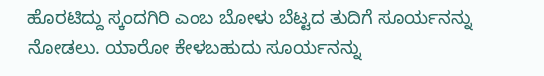ಹೊರಟಿದ್ದು ಸ್ಕಂದಗಿರಿ ಎಂಬ ಬೋಳು ಬೆಟ್ಟದ ತುದಿಗೆ ಸೂರ್ಯನನ್ನು ನೋಡಲು. ಯಾರೋ ಕೇಳಬಹುದು ಸೂರ್ಯನನ್ನು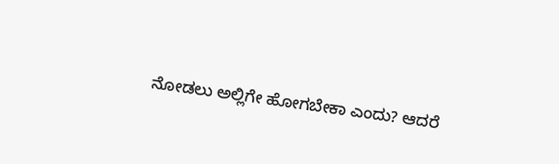ನೋಡಲು ಅಲ್ಲಿಗೇ ಹೋಗಬೇಕಾ ಎಂದು? ಆದರೆ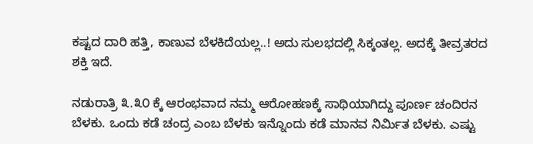ಕಷ್ಟದ ದಾರಿ ಹತ್ತಿ, ಕಾಣುವ ಬೆಳಕಿದೆಯಲ್ಲ..! ಅದು ಸುಲಭದಲ್ಲಿ ಸಿಕ್ಕಂತಲ್ಲ. ಅದಕ್ಕೆ ತೀವ್ರತರದ ಶಕ್ತಿ ಇದೆ.

ನಡುರಾತ್ರಿ ೩.೩೦ ಕ್ಕೆ ಆರಂಭವಾದ ನಮ್ಮ ಆರೋಹಣಕ್ಕೆ ಸಾಥಿಯಾಗಿದ್ದು ಪೂರ್ಣ ಚಂದಿರನ ಬೆಳಕು. ಒಂದು ಕಡೆ ಚಂದ್ರ ಎಂಬ ಬೆಳಕು ಇನ್ನೊಂದು ಕಡೆ ಮಾನವ ನಿರ್ಮಿತ ಬೆಳಕು. ಎಷ್ಟು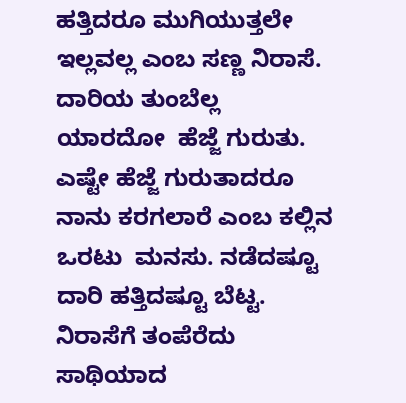ಹತ್ತಿದರೂ ಮುಗಿಯುತ್ತಲೇ ಇಲ್ಲವಲ್ಲ ಎಂಬ ಸಣ್ಣ ನಿರಾಸೆ. ದಾರಿಯ ತುಂಬೆಲ್ಲ ಯಾರದೋ  ಹೆಜ್ಜೆ ಗುರುತು.  ಎಷ್ಟೇ ಹೆಜ್ಜೆ ಗುರುತಾದರೂ ನಾನು ಕರಗಲಾರೆ ಎಂಬ ಕಲ್ಲಿನ ಒರಟು  ಮನಸು. ನಡೆದಷ್ಟೂ ದಾರಿ ಹತ್ತಿದಷ್ಟೂ ಬೆಟ್ಟ. ನಿರಾಸೆಗೆ ತಂಪೆರೆದು ಸಾಥಿಯಾದ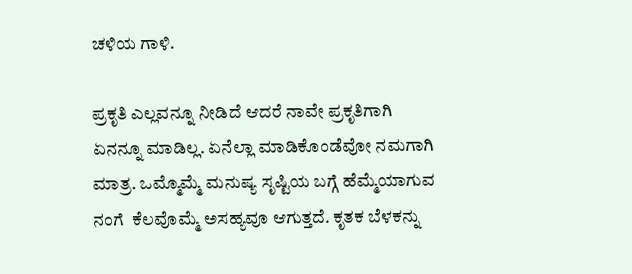ಚಳಿಯ ಗಾಳಿ.

ಪ್ರಕೃತಿ ಎಲ್ಲವನ್ನೂ ನೀಡಿದೆ ಆದರೆ ನಾವೇ ಪ್ರಕೃತಿಗಾಗಿ ಏನನ್ನೂ ಮಾಡಿಲ್ಲ. ಏನೆಲ್ಲಾ ಮಾಡಿಕೊಂಡೆವೋ ನಮಗಾಗಿ ಮಾತ್ರ. ಒಮ್ಮೊಮ್ಮೆ ಮನುಷ್ಯ ಸೃಷ್ಟಿಯ ಬಗ್ಗೆ ಹೆಮ್ಮೆಯಾಗುವ ನಂಗೆ  ಕೆಲವೊಮ್ಮೆ ಅಸಹ್ಯವೂ ಆಗುತ್ತದೆ. ಕೃತಕ ಬೆಳಕನ್ನು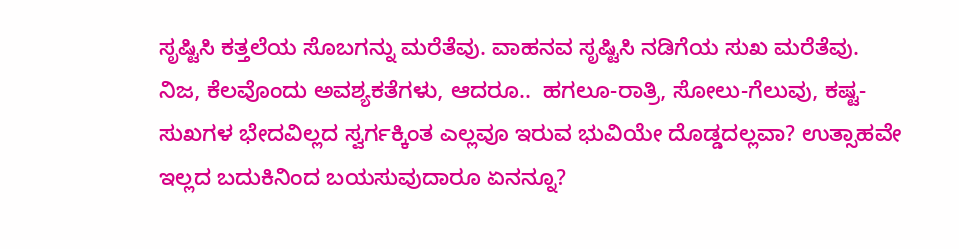ಸೃಷ್ಟಿಸಿ ಕತ್ತಲೆಯ ಸೊಬಗನ್ನು ಮರೆತೆವು. ವಾಹನವ ಸೃಷ್ಟಿಸಿ ನಡಿಗೆಯ ಸುಖ ಮರೆತೆವು. ನಿಜ, ಕೆಲವೊಂದು ಅವಶ್ಯಕತೆಗಳು, ಆದರೂ..  ಹಗಲೂ-ರಾತ್ರಿ, ಸೋಲು-ಗೆಲುವು, ಕಷ್ಟ- ಸುಖಗಳ ಭೇದವಿಲ್ಲದ ಸ್ವರ್ಗಕ್ಕಿಂತ ಎಲ್ಲವೂ ಇರುವ ಭುವಿಯೇ ದೊಡ್ಡದಲ್ಲವಾ? ಉತ್ಸಾಹವೇ ಇಲ್ಲದ ಬದುಕಿನಿಂದ ಬಯಸುವುದಾರೂ ಏನನ್ನೂ?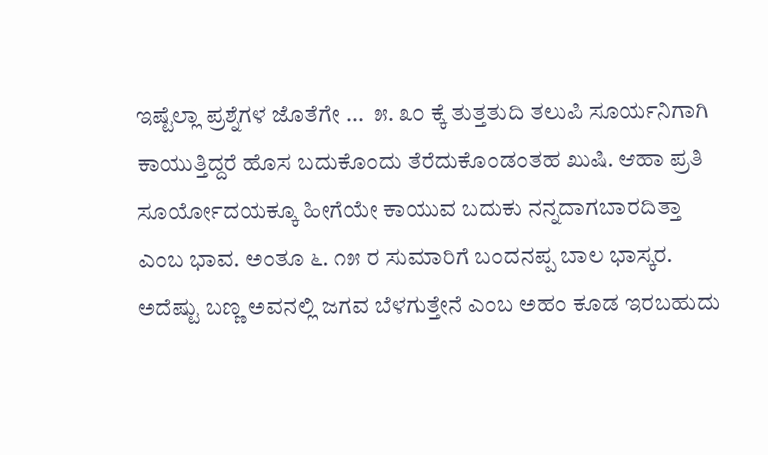ಇಷ್ಟೆಲ್ಲಾ ಪ್ರಶ್ನೆಗಳ ಜೊತೆಗೇ ...  ೫. ೩೦ ಕ್ಕೆ ತುತ್ತತುದಿ ತಲುಪಿ ಸೂರ್ಯನಿಗಾಗಿ ಕಾಯುತ್ತಿದ್ದರೆ ಹೊಸ ಬದುಕೊಂದು ತೆರೆದುಕೊಂಡಂತಹ ಖುಷಿ. ಆಹಾ ಪ್ರತಿ ಸೂರ್ಯೋದಯಕ್ಕೂ ಹೀಗೆಯೇ ಕಾಯುವ ಬದುಕು ನನ್ನದಾಗಬಾರದಿತ್ತಾ ಎಂಬ ಭಾವ. ಅಂತೂ ೬. ೧೫ ರ ಸುಮಾರಿಗೆ ಬಂದನಪ್ಪ ಬಾಲ ಭಾಸ್ಕರ. ಅದೆಷ್ಟು ಬಣ್ಣ ಅವನಲ್ಲಿ ಜಗವ ಬೆಳಗುತ್ತೇನೆ ಎಂಬ ಅಹಂ ಕೂಡ ಇರಬಹುದು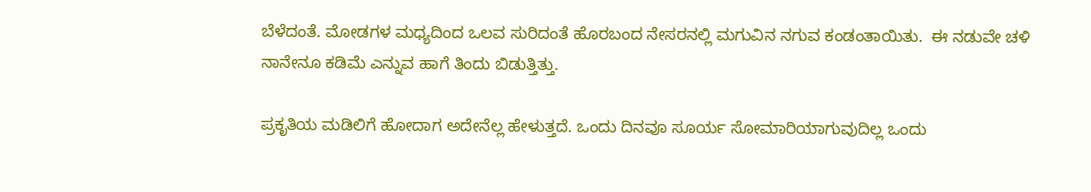ಬೆಳೆದಂತೆ. ಮೋಡಗಳ ಮಧ್ಯದಿಂದ ಒಲವ ಸುರಿದಂತೆ ಹೊರಬಂದ ನೇಸರನಲ್ಲಿ ಮಗುವಿನ ನಗುವ ಕಂಡಂತಾಯಿತು.  ಈ ನಡುವೇ ಚಳಿ ನಾನೇನೂ ಕಡಿಮೆ ಎನ್ನುವ ಹಾಗೆ ತಿಂದು ಬಿಡುತ್ತಿತ್ತು.

ಪ್ರಕೃತಿಯ ಮಡಿಲಿಗೆ ಹೋದಾಗ ಅದೇನೆಲ್ಲ ಹೇಳುತ್ತದೆ. ಒಂದು ದಿನವೂ ಸೂರ್ಯ ಸೋಮಾರಿಯಾಗುವುದಿಲ್ಲ ಒಂದು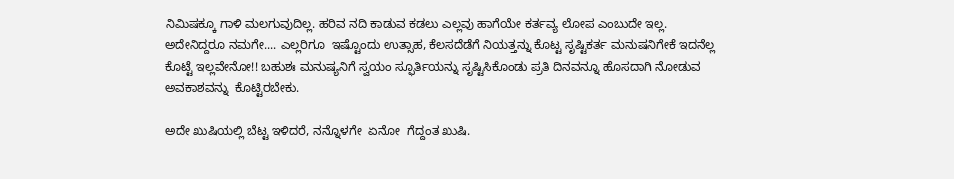ನಿಮಿಷಕ್ಕೂ ಗಾಳಿ ಮಲಗುವುದಿಲ್ಲ. ಹರಿವ ನದಿ ಕಾಡುವ ಕಡಲು ಎಲ್ಲವು ಹಾಗೆಯೇ ಕರ್ತವ್ಯ ಲೋಪ ಎಂಬುದೇ ಇಲ್ಲ. ಅದೇನಿದ್ದರೂ ನಮಗೇ.... ಎಲ್ಲರಿಗೂ  ಇಷ್ಟೊಂದು ಉತ್ಸಾಹ, ಕೆಲಸದೆಡೆಗೆ ನಿಯತ್ತನ್ನು ಕೊಟ್ಟ ಸೃಷ್ಟಿಕರ್ತ ಮನುಷನಿಗೇಕೆ ಇದನೆಲ್ಲ ಕೊಟ್ಟೆ ಇಲ್ಲವೇನೋ!! ಬಹುಶಃ ಮನುಷ್ಯನಿಗೆ ಸ್ವಯಂ ಸ್ಫೂರ್ತಿಯನ್ನು ಸೃಷ್ಟಿಸಿಕೊಂಡು ಪ್ರತಿ ದಿನವನ್ನೂ ಹೊಸದಾಗಿ ನೋಡುವ ಅವಕಾಶವನ್ನು  ಕೊಟ್ಟಿರಬೇಕು.

ಅದೇ ಖುಷಿಯಲ್ಲಿ ಬೆಟ್ಟ ಇಳಿದರೆ, ನನ್ನೊಳಗೇ  ಏನೋ  ಗೆದ್ದಂತ ಖುಷಿ.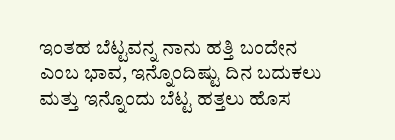ಇಂತಹ ಬೆಟ್ಟವನ್ನ ನಾನು ಹತ್ತಿ ಬಂದೇನ ಎಂಬ ಭಾವ, ಇನ್ನೊಂದಿಷ್ಟು ದಿನ ಬದುಕಲು ಮತ್ತು ಇನ್ನೊಂದು ಬೆಟ್ಟ ಹತ್ತಲು ಹೊಸ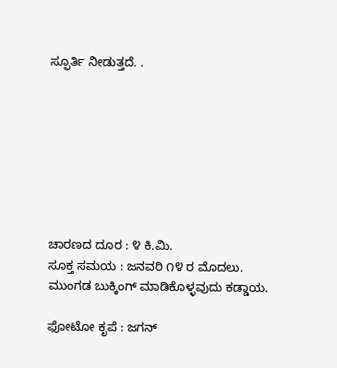ಸ್ಫೂರ್ತಿ ನೀಡುತ್ತದೆ. .








ಚಾರಣದ ದೂರ : ೪ ಕಿ.ಮಿ.
ಸೂಕ್ತ ಸಮಯ : ಜನವರಿ ೧೪ ರ ಮೊದಲು.
ಮುಂಗಡ ಬುಕ್ಕಿಂಗ್ ಮಾಡಿಕೊಳ್ಳವುದು‌ ಕಡ್ಡಾಯ.

ಫೋಟೋ ಕೃಪೆ : ಜಗನ್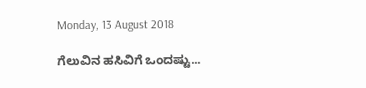Monday, 13 August 2018

ಗೆಲುವಿನ‌ ಹಸಿವಿಗೆ ಒಂದಷ್ಟು...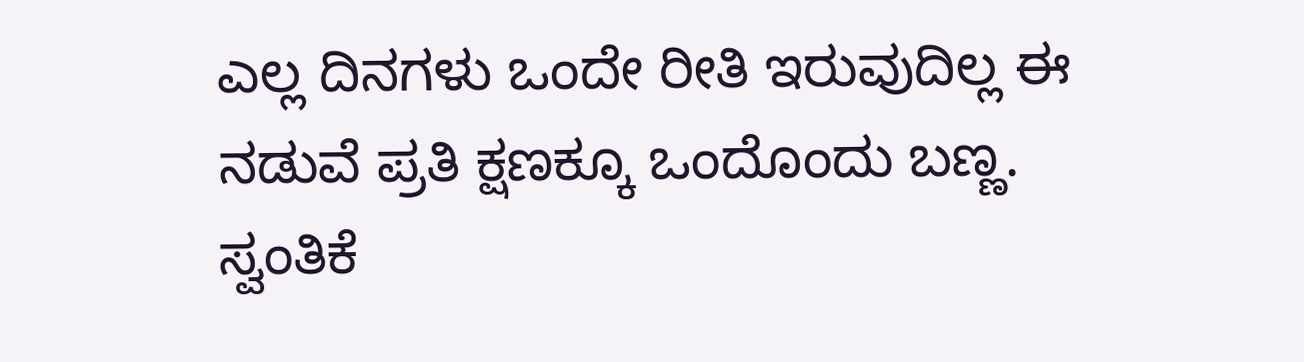ಎಲ್ಲ ದಿನಗಳು ಒಂದೇ ರೀತಿ ಇರುವುದಿಲ್ಲ ಈ ನಡುವೆ ಪ್ರತಿ ಕ್ಷಣಕ್ಕೂ ಒಂದೊಂದು ಬಣ್ಣ. ಸ್ವಂತಿಕೆ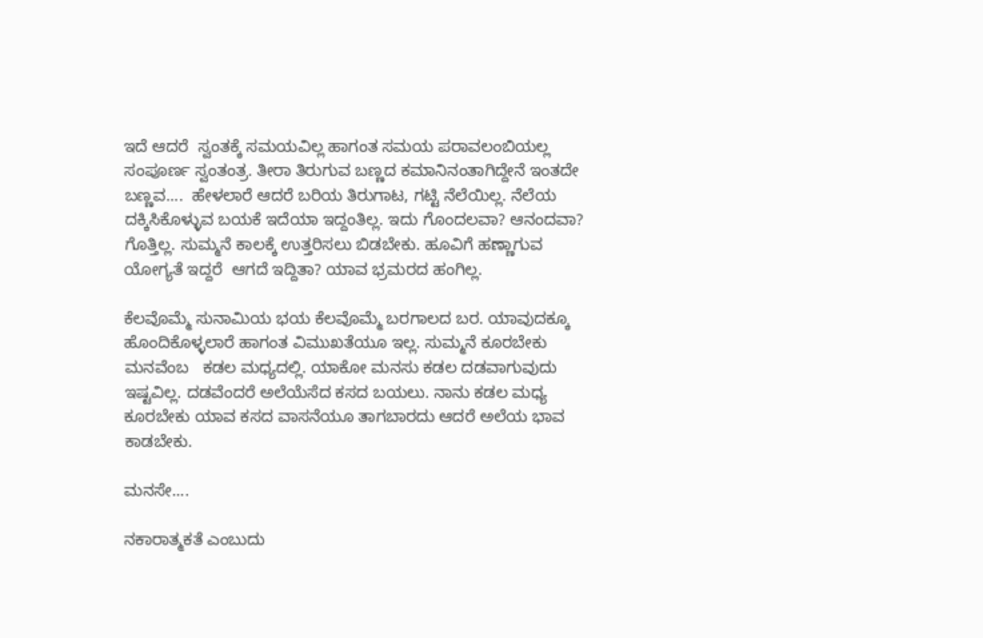ಇದೆ ಆದರೆ  ಸ್ವಂತಕ್ಕೆ ಸಮಯವಿಲ್ಲ ಹಾಗಂತ ಸಮಯ ಪರಾವಲಂಬಿಯಲ್ಲ ಸಂಪೂರ್ಣ ಸ್ವಂತಂತ್ರ. ತೀರಾ ತಿರುಗುವ ಬಣ್ಣದ ಕಮಾನಿನಂತಾಗಿದ್ದೇನೆ ಇಂತದೇ  ಬಣ್ಣವ....  ಹೇಳಲಾರೆ ಆದರೆ ಬರಿಯ ತಿರುಗಾಟ, ಗಟ್ಟಿ ನೆಲೆಯಿಲ್ಲ. ನೆಲೆಯ ದಕ್ಕಿಸಿಕೊಳ್ಳುವ ಬಯಕೆ ಇದೆಯಾ ಇದ್ದಂತಿಲ್ಲ. ಇದು ಗೊಂದಲವಾ? ಆನಂದವಾ? ಗೊತ್ತಿಲ್ಲ. ಸುಮ್ಮನೆ ಕಾಲಕ್ಕೆ ಉತ್ತರಿಸಲು ಬಿಡಬೇಕು. ಹೂವಿಗೆ ಹಣ್ಣಾಗುವ ಯೋಗ್ಯತೆ ಇದ್ದರೆ  ಆಗದೆ ಇದ್ದಿತಾ? ಯಾವ ಭ್ರಮರದ ಹಂಗಿಲ್ಲ.

ಕೆಲವೊಮ್ಮೆ ಸುನಾಮಿಯ ಭಯ ಕೆಲವೊಮ್ಮೆ ಬರಗಾಲದ ಬರ. ಯಾವುದಕ್ಕೂ ಹೊಂದಿಕೊಳ್ಳಲಾರೆ ಹಾಗಂತ ವಿಮುಖತೆಯೂ ಇಲ್ಲ. ಸುಮ್ಮನೆ ಕೂರಬೇಕು ಮನವೆಂಬ   ಕಡಲ ಮಧ್ಯದಲ್ಲಿ. ಯಾಕೋ ಮನಸು ಕಡಲ ದಡವಾಗುವುದು ಇಷ್ಟವಿಲ್ಲ. ದಡವೆಂದರೆ ಅಲೆಯೆಸೆದ ಕಸದ ಬಯಲು. ನಾನು ಕಡಲ ಮಧ್ಯ ಕೂರಬೇಕು ಯಾವ ಕಸದ ವಾಸನೆಯೂ ತಾಗಬಾರದು ಆದರೆ ಅಲೆಯ ಭಾವ ಕಾಡಬೇಕು.

ಮನಸೇ....

ನಕಾರಾತ್ಮಕತೆ ಎಂಬುದು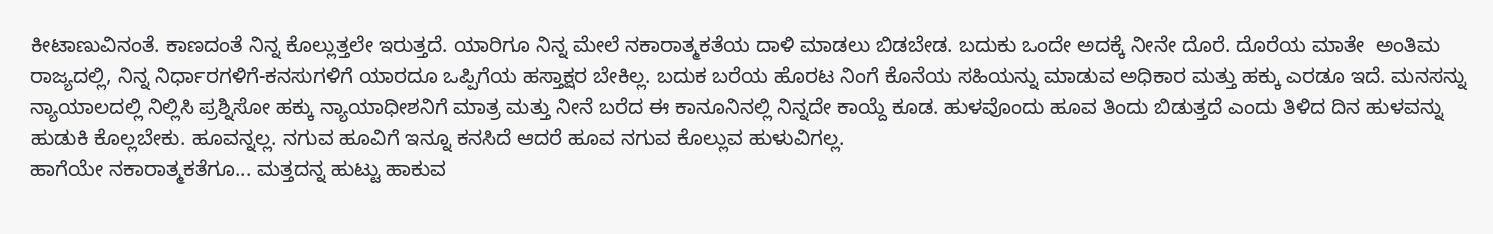ಕೀಟಾಣುವಿನಂತೆ. ಕಾಣದಂತೆ ನಿನ್ನ ಕೊಲ್ಲುತ್ತಲೇ ಇರುತ್ತದೆ. ಯಾರಿಗೂ ನಿನ್ನ ಮೇಲೆ ನಕಾರಾತ್ಮಕತೆಯ ದಾಳಿ ಮಾಡಲು ಬಿಡಬೇಡ. ಬದುಕು ಒಂದೇ ಅದಕ್ಕೆ ನೀನೇ ದೊರೆ. ದೊರೆಯ ಮಾತೇ  ಅಂತಿಮ ರಾಜ್ಯದಲ್ಲಿ, ನಿನ್ನ ನಿರ್ಧಾರಗಳಿಗೆ-ಕನಸುಗಳಿಗೆ ಯಾರದೂ ಒಪ್ಪಿಗೆಯ ಹಸ್ತಾಕ್ಷರ ಬೇಕಿಲ್ಲ. ಬದುಕ ಬರೆಯ ಹೊರಟ ನಿಂಗೆ ಕೊನೆಯ ಸಹಿಯನ್ನು ಮಾಡುವ ಅಧಿಕಾರ ಮತ್ತು ಹಕ್ಕು ಎರಡೂ ಇದೆ. ಮನಸನ್ನು ನ್ಯಾಯಾಲದಲ್ಲಿ ನಿಲ್ಲಿಸಿ ಪ್ರಶ್ನಿಸೋ ಹಕ್ಕು ನ್ಯಾಯಾಧೀಶನಿಗೆ ಮಾತ್ರ ಮತ್ತು ನೀನೆ ಬರೆದ ಈ ಕಾನೂನಿನಲ್ಲಿ ನಿನ್ನದೇ ಕಾಯ್ದೆ ಕೂಡ. ಹುಳವೊಂದು ಹೂವ ತಿಂದು ಬಿಡುತ್ತದೆ ಎಂದು ತಿಳಿದ ದಿನ ಹುಳವನ್ನು ಹುಡುಕಿ ಕೊಲ್ಲಬೇಕು. ಹೂವನ್ನಲ್ಲ. ನಗುವ ಹೂವಿಗೆ ಇನ್ನೂ ಕನಸಿದೆ ಆದರೆ ಹೂವ ನಗುವ ಕೊಲ್ಲುವ ಹುಳುವಿಗಲ್ಲ.
ಹಾಗೆಯೇ ನಕಾರಾತ್ಮಕತೆಗೂ... ಮತ್ತದನ್ನ ಹುಟ್ಟು ಹಾಕುವ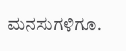ಮನಸುಗಳಿಗೂ.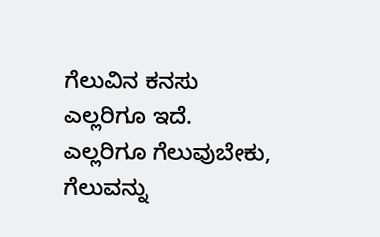ಗೆಲುವಿನ ಕನಸು ಎಲ್ಲರಿಗೂ ಇದೆ. ಎಲ್ಲರಿಗೂ ಗೆಲುವುಬೇಕು, ಗೆಲುವನ್ನು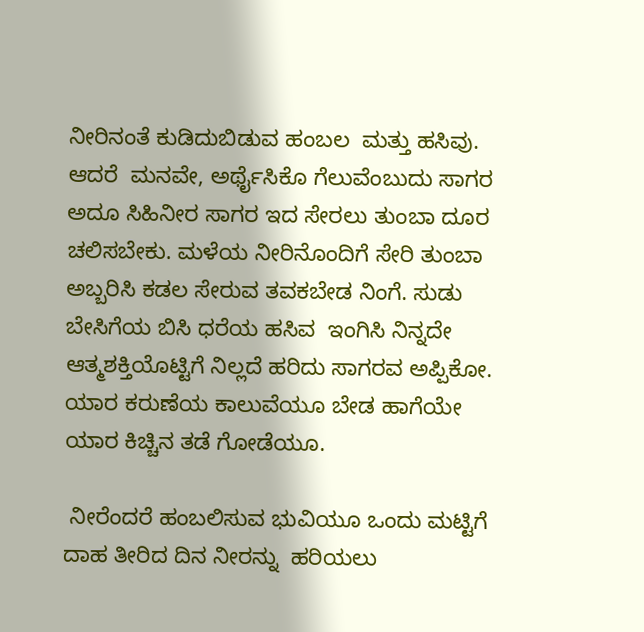ನೀರಿನಂತೆ ಕುಡಿದುಬಿಡುವ ಹಂಬಲ  ಮತ್ತು ಹಸಿವು. ಆದರೆ  ಮನವೇ, ಅರ್ಥೈಸಿಕೊ ಗೆಲುವೆಂಬುದು ಸಾಗರ ಅದೂ ಸಿಹಿನೀರ ಸಾಗರ ಇದ ಸೇರಲು ತುಂಬಾ ದೂರ ಚಲಿಸಬೇಕು. ಮಳೆಯ ನೀರಿನೊಂದಿಗೆ ಸೇರಿ ತುಂಬಾ ಅಬ್ಬರಿಸಿ ಕಡಲ ಸೇರುವ ತವಕಬೇಡ ನಿಂಗೆ. ಸುಡು ಬೇಸಿಗೆಯ ಬಿಸಿ ಧರೆಯ ಹಸಿವ  ಇಂಗಿಸಿ ನಿನ್ನದೇ ಆತ್ಮಶಕ್ತಿಯೊಟ್ಟಿಗೆ ನಿಲ್ಲದೆ ಹರಿದು ಸಾಗರವ ಅಪ್ಪಿಕೋ. ಯಾರ ಕರುಣೆಯ ಕಾಲುವೆಯೂ ಬೇಡ ಹಾಗೆಯೇ ಯಾರ ಕಿಚ್ಚಿನ ತಡೆ ಗೋಡೆಯೂ.

 ನೀರೆಂದರೆ ಹಂಬಲಿಸುವ ಭುವಿಯೂ ಒಂದು ಮಟ್ಟಿಗೆ ದಾಹ ತೀರಿದ ದಿನ ನೀರನ್ನು  ಹರಿಯಲು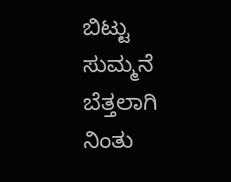ಬಿಟ್ಟು ಸುಮ್ಮನೆ ಬೆತ್ತಲಾಗಿ ನಿಂತು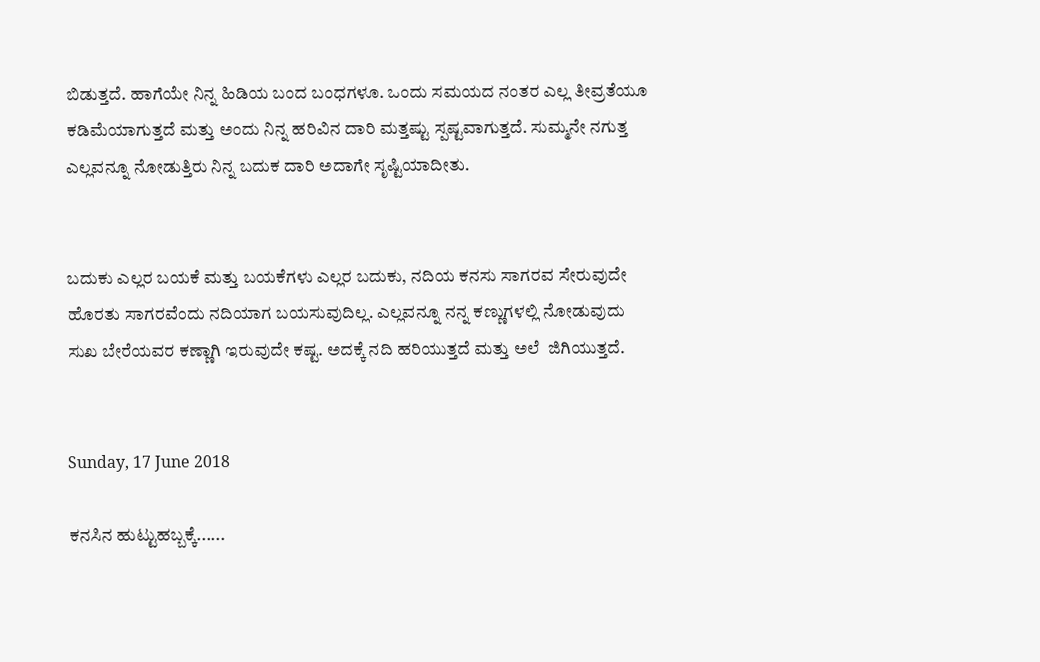ಬಿಡುತ್ತದೆ. ಹಾಗೆಯೇ ನಿನ್ನ ಹಿಡಿಯ ಬಂದ ಬಂಧಗಳೂ. ಒಂದು ಸಮಯದ ನಂತರ ಎಲ್ಲ ತೀವ್ರತೆಯೂ ಕಡಿಮೆಯಾಗುತ್ತದೆ ಮತ್ತು ಅಂದು ನಿನ್ನ ಹರಿವಿನ ದಾರಿ ಮತ್ತಷ್ಟು ಸ್ಪಷ್ಟವಾಗುತ್ತದೆ. ಸುಮ್ಮನೇ ನಗುತ್ತ ಎಲ್ಲವನ್ನೂ ನೋಡುತ್ತಿರು ನಿನ್ನ ಬದುಕ ದಾರಿ ಅದಾಗೇ ಸೃಷ್ಟಿಯಾದೀತು.


ಬದುಕು ಎಲ್ಲರ ಬಯಕೆ ಮತ್ತು ಬಯಕೆಗಳು ಎಲ್ಲರ ಬದುಕು, ನದಿಯ ಕನಸು ಸಾಗರವ ಸೇರುವುದೇ ಹೊರತು ಸಾಗರವೆಂದು ನದಿಯಾಗ ಬಯಸುವುದಿಲ್ಲ. ಎಲ್ಲವನ್ನೂ ನನ್ನ ಕಣ್ಣುಗಳಲ್ಲಿ ನೋಡುವುದು ಸುಖ ಬೇರೆಯವರ ಕಣ್ಣಾಗಿ ಇರುವುದೇ ಕಷ್ಟ. ಅದಕ್ಕೆ ನದಿ ಹರಿಯುತ್ತದೆ ಮತ್ತು ಅಲೆ  ಜಿಗಿಯುತ್ತದೆ.


Sunday, 17 June 2018

ಕನಸಿನ ಹುಟ್ಟುಹಬ್ಬಕ್ಕೆ......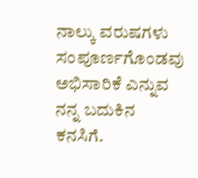ನಾಲ್ಕು ವರುಷಗಳು ಸಂಪೂರ್ಣಗೊಂಡವು ಅಭಿಸಾರಿಕೆ ಎನ್ನುವ ನನ್ನ ಬದುಕಿನ ಕನಸಿಗೆ.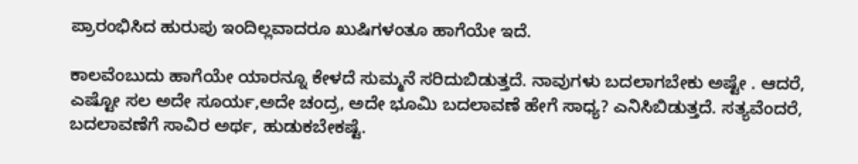ಪ್ರಾರಂಭಿಸಿದ ಹುರುಪು ಇಂದಿಲ್ಲವಾದರೂ ಖುಷಿಗಳಂತೂ ಹಾಗೆಯೇ ಇದೆ.

ಕಾಲವೆಂಬುದು ಹಾಗೆಯೇ ಯಾರನ್ನೂ ಕೇಳದೆ ಸುಮ್ಮನೆ ಸರಿದುಬಿಡುತ್ತದೆ. ನಾವುಗಳು ಬದಲಾಗಬೇಕು ಅಷ್ಟೇ . ಆದರೆ, ಎಷ್ಟೋ ಸಲ ಅದೇ ಸೂರ್ಯ,ಅದೇ ಚಂದ್ರ, ಅದೇ ಭೂಮಿ ಬದಲಾವಣೆ ಹೇಗೆ ಸಾಧ್ಯ? ಎನಿಸಿಬಿಡುತ್ತದೆ. ಸತ್ಯವೆಂದರೆ, ಬದಲಾವಣೆಗೆ ಸಾವಿರ ಅರ್ಥ, ಹುಡುಕಬೇಕಷ್ಟೆ.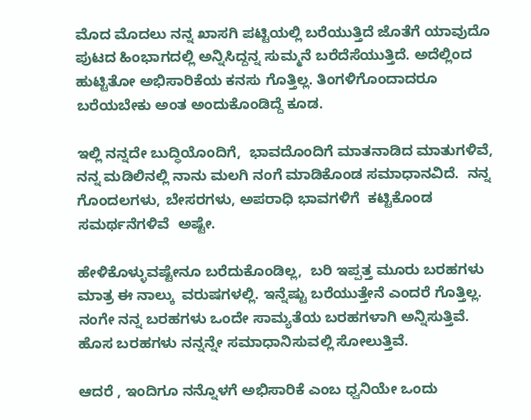ಮೊದ ಮೊದಲು ನನ್ನ ಖಾಸಗಿ ಪಟ್ಟಿಯಲ್ಲಿ ಬರೆಯುತ್ತಿದೆ ಜೊತೆಗೆ ಯಾವುದೊ ಪುಟದ ಹಿಂಭಾಗದಲ್ಲಿ ಅನ್ನಿಸಿದ್ದನ್ನ ಸುಮ್ಮನೆ ಬರೆದೆಸೆಯುತ್ತಿದೆ. ಅದೆಲ್ಲಿಂದ ಹುಟ್ಟಿತೋ ಅಭಿಸಾರಿಕೆಯ ಕನಸು ಗೊತ್ತಿಲ್ಲ. ತಿಂಗಳಿಗೊಂದಾದರೂ ಬರೆಯಬೇಕು ಅಂತ ಅಂದುಕೊಂಡಿದ್ದೆ ಕೂಡ.

ಇಲ್ಲಿ ನನ್ನದೇ ಬುದ್ಧಿಯೊಂದಿಗೆ,  ಭಾವದೊಂದಿಗೆ ಮಾತನಾಡಿದ ಮಾತುಗಳಿವೆ, ನನ್ನ ಮಡಿಲಿನಲ್ಲಿ ನಾನು ಮಲಗಿ ನಂಗೆ ಮಾಡಿಕೊಂಡ ಸಮಾಧಾನವಿದೆ.  ನನ್ನ ಗೊಂದಲಗಳು, ಬೇಸರಗಳು, ಅಪರಾಧಿ ಭಾವಗಳಿಗೆ  ಕಟ್ಟಿಕೊಂಡ ಸಮರ್ಥನೆಗಳಿವೆ  ಅಷ್ಟೇ.

ಹೇಳಿಕೊಳ್ಳುವಷ್ಟೇನೂ ಬರೆದುಕೊಂಡಿಲ್ಲ,  ಬರಿ ಇಪ್ಪತ್ತ ಮೂರು ಬರಹಗಳು ಮಾತ್ರ ಈ ನಾಲ್ಕು  ವರುಷಗಳಲ್ಲಿ. ಇನ್ನೆಷ್ಟು ಬರೆಯುತ್ತೇನೆ ಎಂದರೆ ಗೊತ್ತಿಲ್ಲ. ನಂಗೇ ನನ್ನ ಬರಹಗಳು ಒಂದೇ ಸಾಮ್ಯತೆಯ ಬರಹಗಳಾಗಿ ಅನ್ನಿಸುತ್ತಿವೆ. ಹೊಸ ಬರಹಗಳು ನನ್ನನ್ನೇ ಸಮಾಧಾನಿಸುವಲ್ಲಿ ಸೋಲುತ್ತಿವೆ.

ಆದರೆ , ಇಂದಿಗೂ ನನ್ನೊಳಗೆ ಅಭಿಸಾರಿಕೆ ಎಂಬ ಧ್ವನಿಯೇ ಒಂದು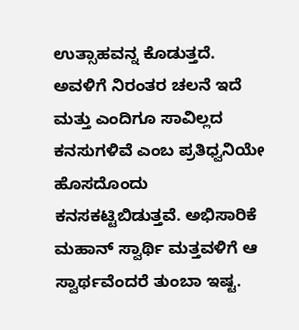ಉತ್ಸಾಹವನ್ನ ಕೊಡುತ್ತದೆ. ಅವಳಿಗೆ ನಿರಂತರ ಚಲನೆ ಇದೆ ಮತ್ತು ಎಂದಿಗೂ ಸಾವಿಲ್ಲದ ಕನಸುಗಳಿವೆ ಎಂಬ ಪ್ರತಿಧ್ವನಿಯೇ ಹೊಸದೊಂದು ಕನಸಕಟ್ಟಿಬಿಡುತ್ತವೆ. ಅಭಿಸಾರಿಕೆ ಮಹಾನ್ ಸ್ವಾರ್ಥಿ ಮತ್ತವಳಿಗೆ ಆ ಸ್ವಾರ್ಥವೆಂದರೆ ತುಂಬಾ ಇಷ್ಟ.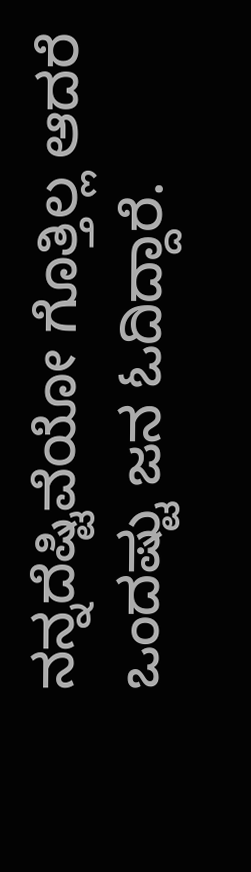ನನ್ನದೆಷ್ಟಿವೆಯೋ ಗೊತ್ತಿಲ್ಲ ಆದರೆ ಒಂದಷ್ಟು ಜನ ಓದಿದ್ದಾರೆ.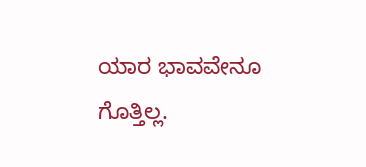ಯಾರ ಭಾವವೇನೂ ಗೊತ್ತಿಲ್ಲ.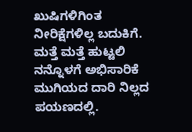ಖುಷಿಗಳಿಗಿಂತ ನೀರಿಕ್ಷೆಗಳಿಲ್ಲ ಬದುಕಿಗೆ.  ಮತ್ತೆ ಮತ್ತೆ ಹುಟ್ಟಲಿ ನನ್ನೊಳಗೆ ಅಭಿಸಾರಿಕೆ ಮುಗಿಯದ ದಾರಿ ನಿಲ್ಲದ ಪಯಣದಲ್ಲಿ.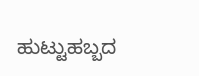ಹುಟ್ಟುಹಬ್ಬದ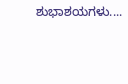ಶುಭಾಶಯಗಳು....